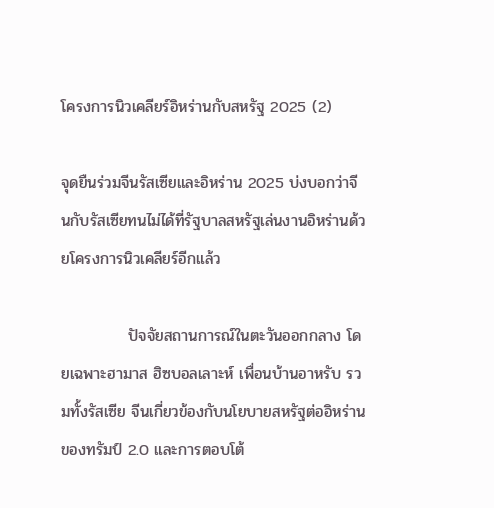โครงการนิวเคลียร์อิหร่านกับสหรัฐ 2025 (2)

จุดยืนร่วมจีนรัสเซียและอิหร่าน 2025 บ่งบอกว่าจีนกับรัสเซียทนไม่ได้ที่รัฐบาลสหรัฐเล่นงานอิหร่านด้วยโครงการนิวเคลียร์อีกแล้ว

            ปัจจัยสถานการณ์ในตะวันออกกลาง โดยเฉพาะฮามาส ฮิซบอลเลาะห์ เพื่อนบ้านอาหรับ รวมทั้งรัสเซีย จีนเกี่ยวข้องกับนโยบายสหรัฐต่ออิหร่านของทรัมป์ 2.0 และการตอบโต้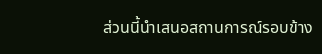ส่วนนี้นำเสนอสถานการณ์รอบข้าง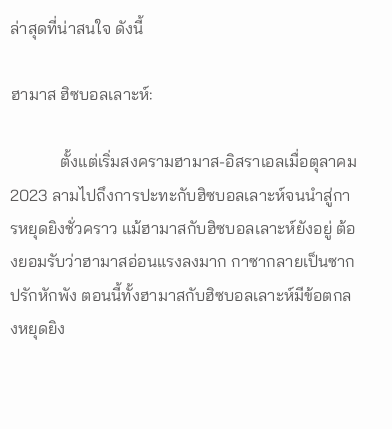ล่าสุดที่น่าสนใจ ดังนี้

ฮามาส ฮิซบอลเลาะห์:

            ตั้งแต่เริ่มสงครามฮามาส-อิสราเอลเมื่อตุลาคม 2023 ลามไปถึงการปะทะกับฮิซบอลเลาะห์จนนำสู่การหยุดยิงชั่วคราว แม้ฮามาสกับฮิซบอลเลาะห์ยังอยู่ ต้องยอมรับว่าฮามาสอ่อนแรงลงมาก กาซากลายเป็นซากปรักหักพัง ตอนนี้ทั้งฮามาสกับฮิซบอลเลาะห์มีข้อตกลงหยุดยิง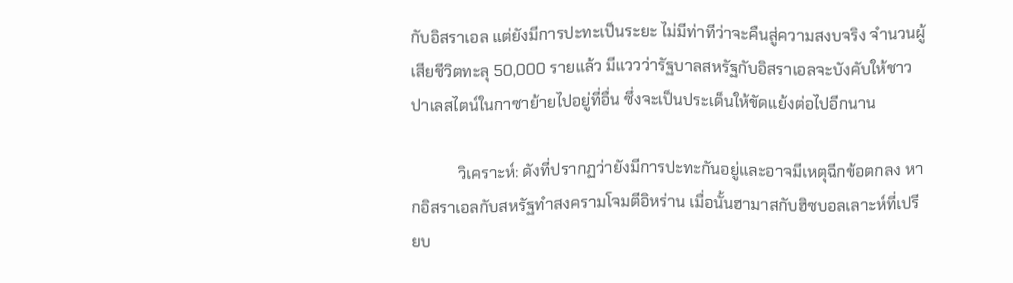กับอิสราเอล แต่ยังมีการปะทะเป็นระยะ ไม่มีท่าทีว่าจะคืนสู่ความสงบจริง จำนวนผู้เสียชีวิตทะลุ 50,000 รายแล้ว มีแววว่ารัฐบาลสหรัฐกับอิสราเอลจะบังคับให้ชาวปาเลสไตน์ในกาซาย้ายไปอยู่ที่อื่น ซึ่งจะเป็นประเด็นให้ขัดแย้งต่อไปอีกนาน

            วิเคราะห์: ดังที่ปรากฏว่ายังมีการปะทะกันอยู่และอาจมีเหตุฉีกข้อตกลง หากอิสราเอลกับสหรัฐทำสงครามโจมตีอิหร่าน เมื่อนั้นฮามาสกับฮิซบอลเลาะห์ที่เปรียบ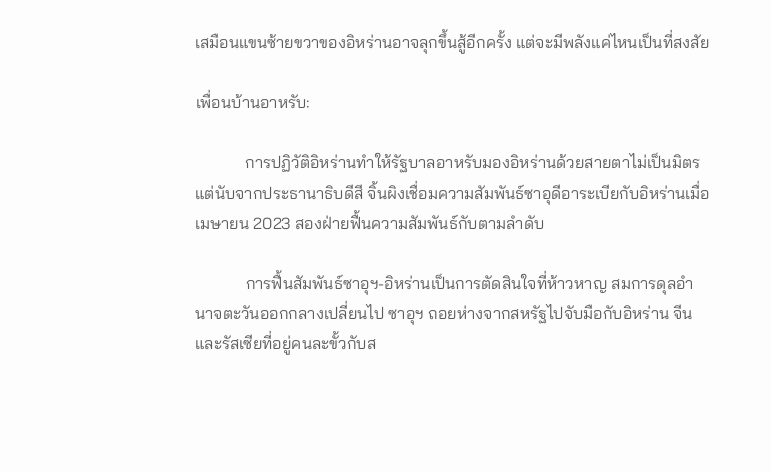เสมือนแขนซ้ายขวาของอิหร่านอาจลุกขึ้นสู้อีกครั้ง แต่จะมีพลังแค่ไหนเป็นที่สงสัย

เพื่อนบ้านอาหรับ:

            การปฏิวัติอิหร่านทำให้รัฐบาลอาหรับมองอิหร่านด้วยสายตาไม่เป็นมิตร แต่นับจากประธานาธิบดีสี จิ้นผิงเชื่อมความสัมพันธ์ซาอุดีอาระเบียกับอิหร่านเมื่อเมษายน 2023 สองฝ่ายฟื้นความสัมพันธ์กับตามลำดับ

            การฟื้นสัมพันธ์ซาอุฯ-อิหร่านเป็นการตัดสินใจที่ห้าวหาญ สมการดุลอำนาจตะวันออกกลางเปลี่ยนไป ซาอุฯ ถอยห่างจากสหรัฐไปจับมือกับอิหร่าน จีน และรัสเซียที่อยู่คนละขั้วกับส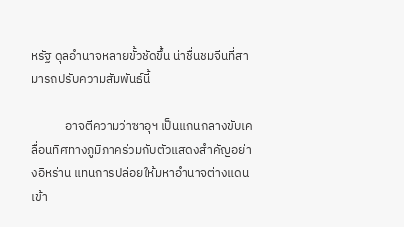หรัฐ ดุลอำนาจหลายขั้วชัดขึ้น น่าชื่นชมจีนที่สามารถปรับความสัมพันธ์นี้

            อาจตีความว่าซาอุฯ เป็นแกนกลางขับเคลื่อนทิศทางภูมิภาคร่วมกับตัวแสดงสำคัญอย่างอิหร่าน แทนการปล่อยให้มหาอำนาจต่างแดนเข้า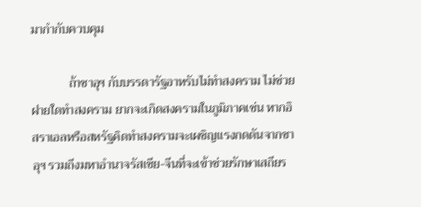มากำกับควบคุม

            ถ้าซาอุฯ กับบรรดารัฐอาหรับไม่ทำสงคราม ไม่ช่วยฝายใดทำสงคราม ยากจะเกิดสงครามในภูมิภาคเช่น หากอิสราเอลหรือสหรัฐคิดทำสงครามจะเผชิญแรงกดดันจากซาอุฯ รวมถึงมหาอำนาจรัสเซีย-จีนที่จะเข้าช่วยรักษาเสถียร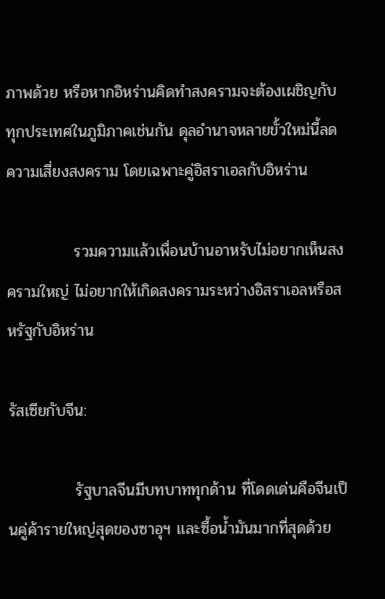ภาพด้วย หรือหากอิหร่านคิดทำสงครามจะต้องเผชิญกับทุกประเทศในภูมิภาคเช่นกัน ดุลอำนาจหลายขั้วใหม่นี้ลดความเสี่ยงสงคราม โดยเฉพาะคู่อิสราเอลกับอิหร่าน

            รวมความแล้วเพื่อนบ้านอาหรับไม่อยากเห็นสงครามใหญ่ ไม่อยากให้เกิดสงครามระหว่างอิสราเอลหรือสหรัฐกับอิหร่าน

รัสเซียกับจีน:

            รัฐบาลจีนมีบทบาททุกด้าน ที่โดดเด่นคือจีนเป็นคู่ค้ารายใหญ่สุดของซาอุฯ และซื้อน้ำมันมากที่สุดด้วย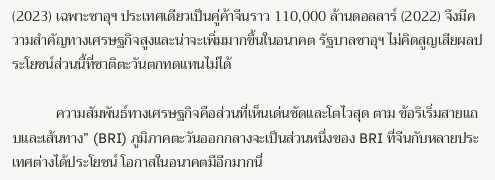(2023) เฉพาะซาอุฯ ประเทศเดียวเป็นคู่ค้าจีนราว 110,000 ล้านดอลลาร์ (2022) จึงมีความสำคัญทางเศรษฐกิจสูงและน่าจะเพิ่มมากขึ้นในอนาคต รัฐบาลซาอุฯ ไม่คิดสูญเสียผลประโยชน์ส่วนนี้ที่ชาติตะวันตกทดแทนไม่ได้

            ความสัมพันธ์ทางเศรษฐกิจคือส่วนที่เห็นเด่นชัดและโตไวสุด ตาม ข้อริเริ่มสายแถบและเส้นทาง” (BRI) ภูมิภาคตะวันออกกลางจะเป็นส่วนหนึ่งของ BRI ที่จีนกับหลายประเทศต่างได้ประโยชน์ โอกาสในอนาคตมีอีกมากนี่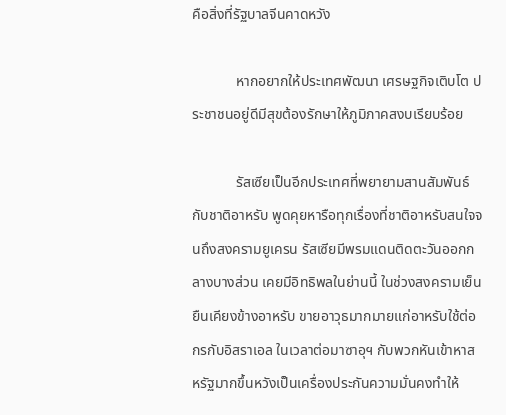คือสิ่งที่รัฐบาลจีนคาดหวัง

            หากอยากให้ประเทศพัฒนา เศรษฐกิจเติบโต ประชาชนอยู่ดีมีสุขต้องรักษาให้ภูมิภาคสงบเรียบร้อย

            รัสเซียเป็นอีกประเทศที่พยายามสานสัมพันธ์กับชาติอาหรับ พูดคุยหารือทุกเรื่องที่ชาติอาหรับสนใจจนถึงสงครามยูเครน รัสเซียมีพรมแดนติดตะวันออกกลางบางส่วน เคยมีอิทธิพลในย่านนี้ ในช่วงสงครามเย็นยืนเคียงข้างอาหรับ ขายอาวุธมากมายแก่อาหรับใช้ต่อกรกับอิสราเอล ในเวลาต่อมาซาอุฯ กับพวกหันเข้าหาสหรัฐมากขึ้นหวังเป็นเครื่องประกันความมั่นคงทำให้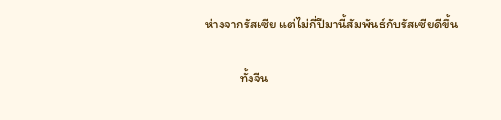ห่างจากรัสเซีย แต่ไม่กี่ปีมานี้สัมพันธ์กับรัสเซียดีขึ้น

            ทั้งจีน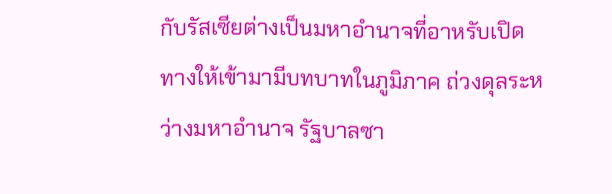กับรัสเซียต่างเป็นมหาอำนาจที่อาหรับเปิดทางให้เข้ามามีบทบาทในภูมิภาค ถ่วงดุลระหว่างมหาอำนาจ รัฐบาลซา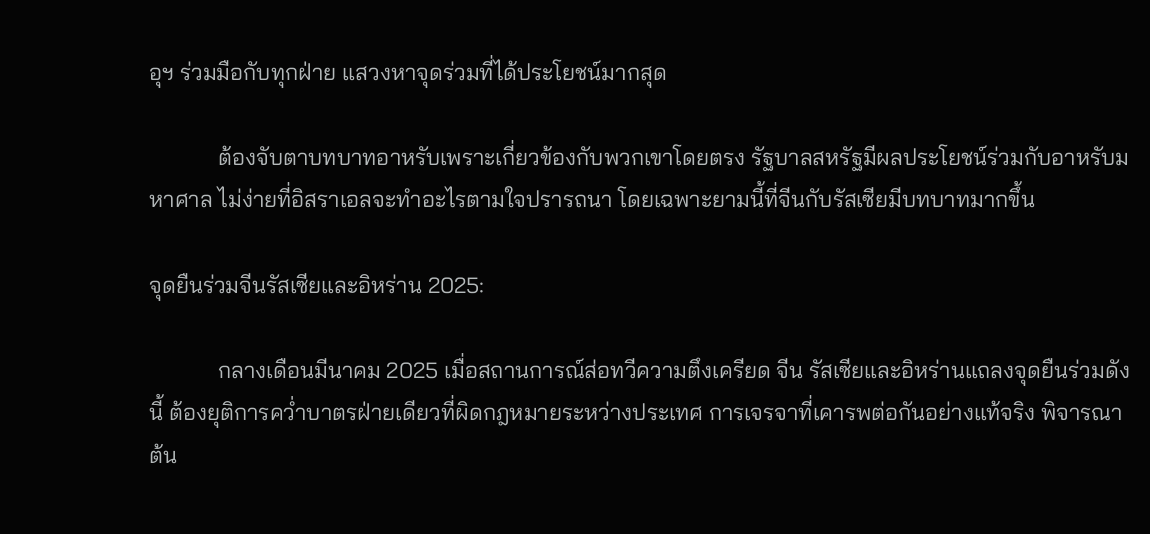อุฯ ร่วมมือกับทุกฝ่าย แสวงหาจุดร่วมที่ได้ประโยชน์มากสุด

            ต้องจับตาบทบาทอาหรับเพราะเกี่ยวข้องกับพวกเขาโดยตรง รัฐบาลสหรัฐมีผลประโยชน์ร่วมกับอาหรับมหาศาล ไม่ง่ายที่อิสราเอลจะทำอะไรตามใจปรารถนา โดยเฉพาะยามนี้ที่จีนกับรัสเซียมีบทบาทมากขึ้น

จุดยืนร่วมจีนรัสเซียและอิหร่าน 2025:

            กลางเดือนมีนาคม 2025 เมื่อสถานการณ์ส่อทวีความตึงเครียด จีน รัสเซียและอิหร่านแถลงจุดยืนร่วมดังนี้ ต้องยุติการคว่ำบาตรฝ่ายเดียวที่ผิดกฎหมายระหว่างประเทศ การเจรจาที่เคารพต่อกันอย่างแท้จริง พิจารณาต้น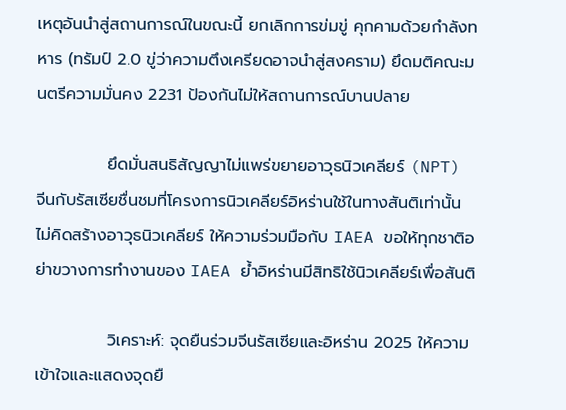เหตุอันนำสู่สถานการณ์ในขณะนี้ ยกเลิกการข่มขู่ คุกคามด้วยกำลังทหาร (ทรัมป์ 2.0 ขู่ว่าความตึงเครียดอาจนำสู่สงคราม) ยึดมติคณะมนตรีความมั่นคง 2231 ป้องกันไม่ให้สถานการณ์บานปลาย

            ยึดมั่นสนธิสัญญาไม่แพร่ขยายอาวุธนิวเคลียร์ (NPT) จีนกับรัสเซียชื่นชมที่โครงการนิวเคลียร์อิหร่านใช้ในทางสันติเท่านั้น ไม่คิดสร้างอาวุธนิวเคลียร์ ให้ความร่วมมือกับ IAEA ขอให้ทุกชาติอย่าขวางการทำงานของ IAEA ย้ำอิหร่านมีสิทธิใช้นิวเคลียร์เพื่อสันติ

            วิเคราะห์: จุดยืนร่วมจีนรัสเซียและอิหร่าน 2025 ให้ความเข้าใจและแสดงจุดยื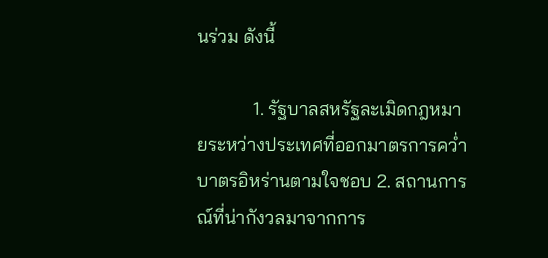นร่วม ดังนี้

            1. รัฐบาลสหรัฐละเมิดกฎหมายระหว่างประเทศที่ออกมาตรการคว่ำบาตรอิหร่านตามใจชอบ 2. สถานการณ์ที่น่ากังวลมาจากการ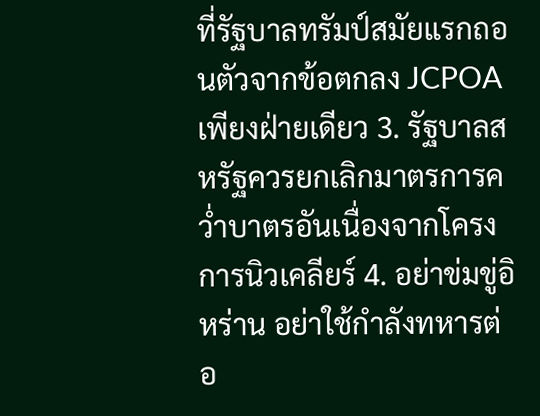ที่รัฐบาลทรัมป์สมัยแรกถอนตัวจากข้อตกลง JCPOA เพียงฝ่ายเดียว 3. รัฐบาลสหรัฐควรยกเลิกมาตรการคว่ำบาตรอันเนื่องจากโครงการนิวเคลียร์ 4. อย่าข่มขู่อิหร่าน อย่าใช้กำลังทหารต่อ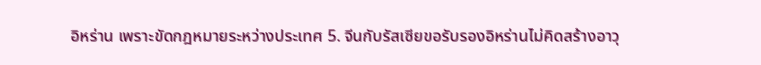อิหร่าน เพราะขัดกฎหมายระหว่างประเทศ 5. จีนกับรัสเซียขอรับรองอิหร่านไม่คิดสร้างอาวุ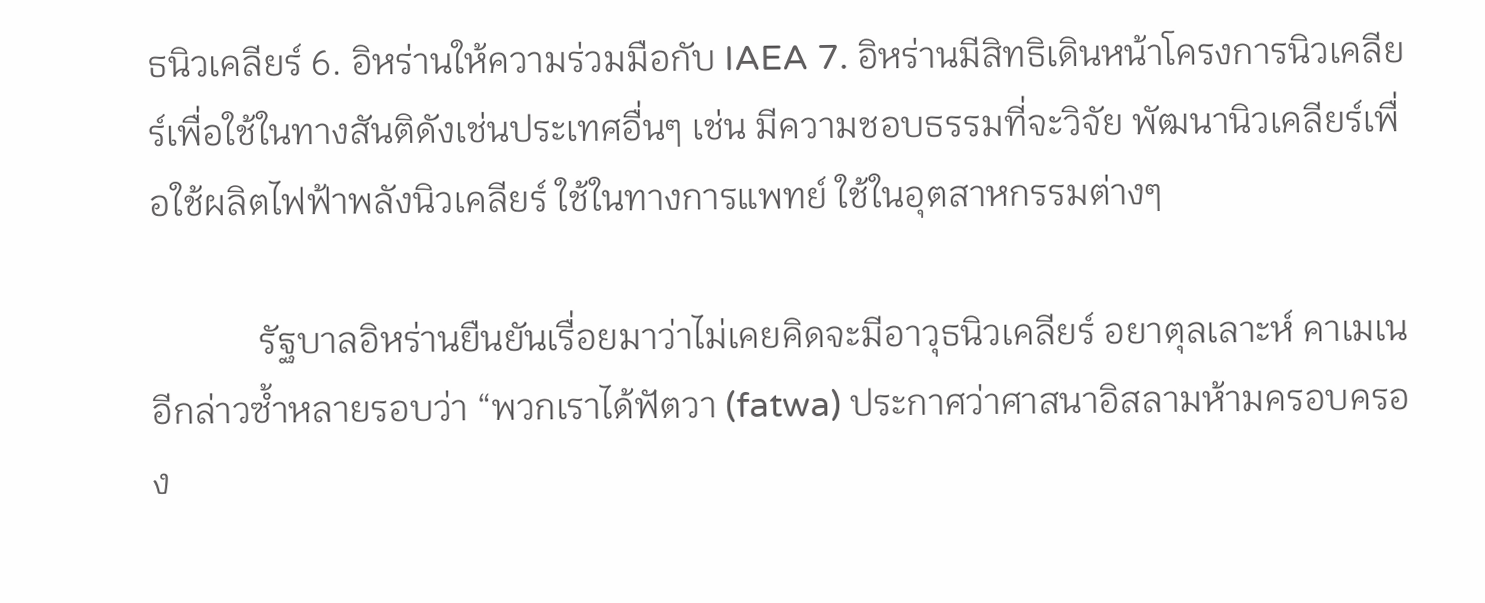ธนิวเคลียร์ 6. อิหร่านให้ความร่วมมือกับ IAEA 7. อิหร่านมีสิทธิเดินหน้าโครงการนิวเคลียร์เพื่อใช้ในทางสันติดังเช่นประเทศอื่นๆ เช่น มีความชอบธรรมที่จะวิจัย พัฒนานิวเคลียร์เพื่อใช้ผลิตไฟฟ้าพลังนิวเคลียร์ ใช้ในทางการแพทย์ ใช้ในอุตสาหกรรมต่างๆ

            รัฐบาลอิหร่านยืนยันเรื่อยมาว่าไม่เคยคิดจะมีอาวุธนิวเคลียร์ อยาตุลเลาะห์ คาเมเนอีกล่าวซ้ำหลายรอบว่า “พวกเราได้ฟัตวา (fatwa) ประกาศว่าศาสนาอิสลามห้ามครอบครอง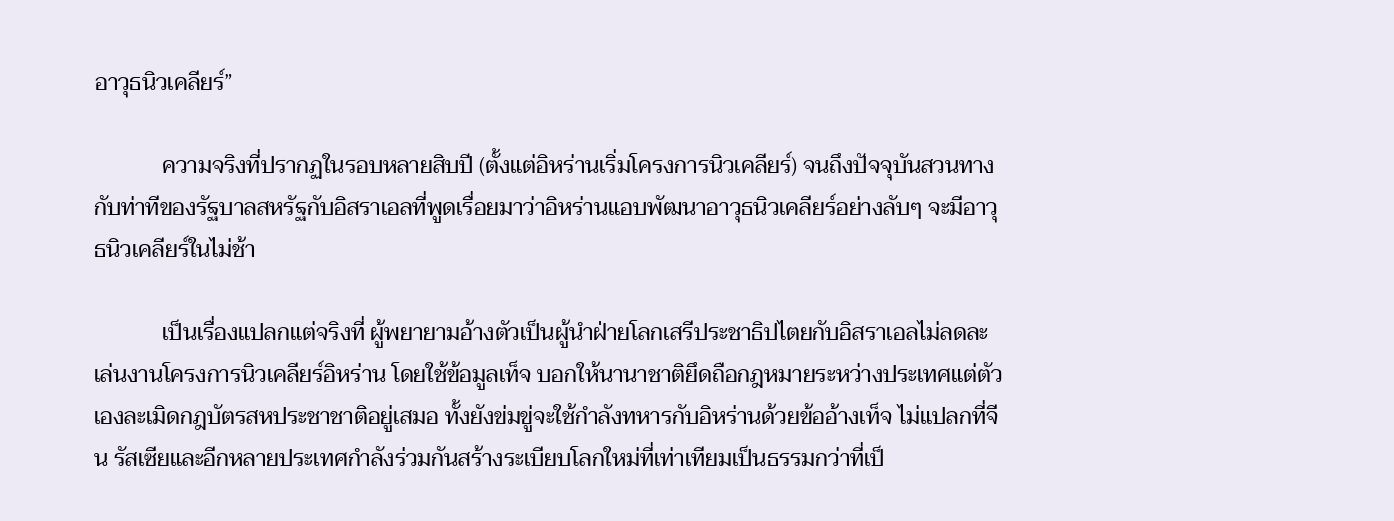อาวุธนิวเคลียร์”

            ความจริงที่ปรากฏในรอบหลายสิบปี (ตั้งแต่อิหร่านเริ่มโครงการนิวเคลียร์) จนถึงปัจจุบันสวนทางกับท่าทีของรัฐบาลสหรัฐกับอิสราเอลที่พูดเรื่อยมาว่าอิหร่านแอบพัฒนาอาวุธนิวเคลียร์อย่างลับๆ จะมีอาวุธนิวเคลียร์ในไม่ช้า

            เป็นเรื่องแปลกแต่จริงที่ ผู้พยายามอ้างตัวเป็นผู้นำฝ่ายโลกเสรีประชาธิปไตยกับอิสราเอลไม่ลดละเล่นงานโครงการนิวเคลียร์อิหร่าน โดยใช้ข้อมูลเท็จ บอกให้นานาชาติยึดถือกฎหมายระหว่างประเทศแต่ตัวเองละเมิดกฎบัตรสหประชาชาติอยู่เสมอ ทั้งยังข่มขู่จะใช้กำลังทหารกับอิหร่านด้วยข้ออ้างเท็จ ไม่แปลกที่จีน รัสเซียและอีกหลายประเทศกำลังร่วมกันสร้างระเบียบโลกใหม่ที่เท่าเทียมเป็นธรรมกว่าที่เป็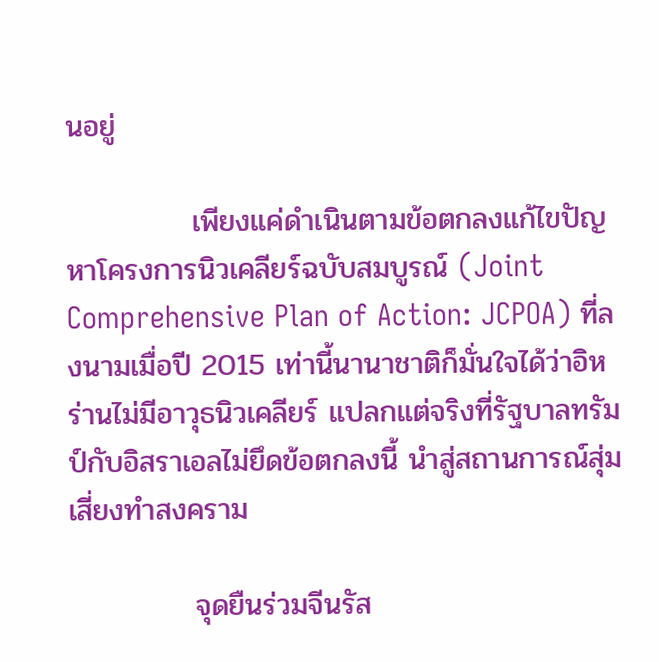นอยู่

            เพียงแค่ดำเนินตามข้อตกลงแก้ไขปัญหาโครงการนิวเคลียร์ฉบับสมบูรณ์ (Joint Comprehensive Plan of Action: JCPOA) ที่ลงนามเมื่อปี 2015 เท่านี้นานาชาติก็มั่นใจได้ว่าอิหร่านไม่มีอาวุธนิวเคลียร์ แปลกแต่จริงที่รัฐบาลทรัมป์กับอิสราเอลไม่ยึดข้อตกลงนี้ นำสู่สถานการณ์สุ่มเสี่ยงทำสงคราม

            จุดยืนร่วมจีนรัส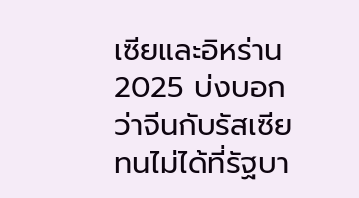เซียและอิหร่าน 2025 บ่งบอกว่าจีนกับรัสเซียทนไม่ได้ที่รัฐบา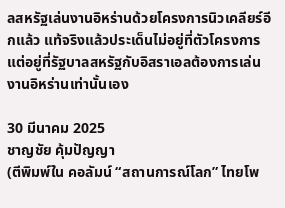ลสหรัฐเล่นงานอิหร่านด้วยโครงการนิวเคลียร์อีกแล้ว แท้จริงแล้วประเด็นไม่อยู่ที่ตัวโครงการแต่อยู่ที่รัฐบาลสหรัฐกับอิสราเอลต้องการเล่นงานอิหร่านเท่านั้นเอง

30 มีนาคม 2025
ชาญชัย คุ้มปัญญา
(ตีพิมพ์ใน คอลัมน์ “สถานการณ์โลก” ไทยโพ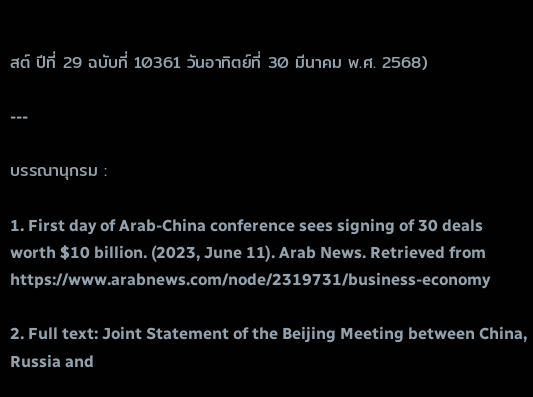สต์ ปีที่ 29 ฉบับที่ 10361 วันอาทิตย์ที่ 30 มีนาคม พ.ศ. 2568)

---

บรรณานุกรม :

1. First day of Arab-China conference sees signing of 30 deals worth $10 billion. (2023, June 11). Arab News. Retrieved from https://www.arabnews.com/node/2319731/business-economy

2. Full text: Joint Statement of the Beijing Meeting between China, Russia and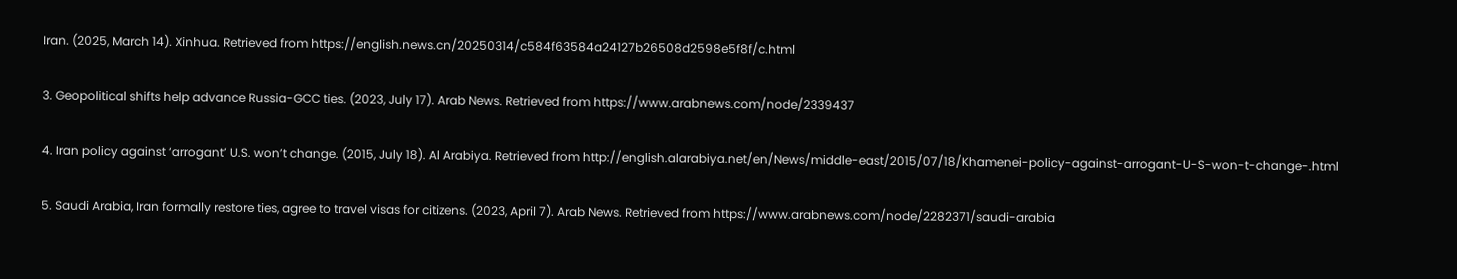Iran. (2025, March 14). Xinhua. Retrieved from https://english.news.cn/20250314/c584f63584a24127b26508d2598e5f8f/c.html

3. Geopolitical shifts help advance Russia-GCC ties. (2023, July 17). Arab News. Retrieved from https://www.arabnews.com/node/2339437

4. Iran policy against ‘arrogant’ U.S. won’t change. (2015, July 18). Al Arabiya. Retrieved from http://english.alarabiya.net/en/News/middle-east/2015/07/18/Khamenei-policy-against-arrogant-U-S-won-t-change-.html

5. Saudi Arabia, Iran formally restore ties, agree to travel visas for citizens. (2023, April 7). Arab News. Retrieved from https://www.arabnews.com/node/2282371/saudi-arabia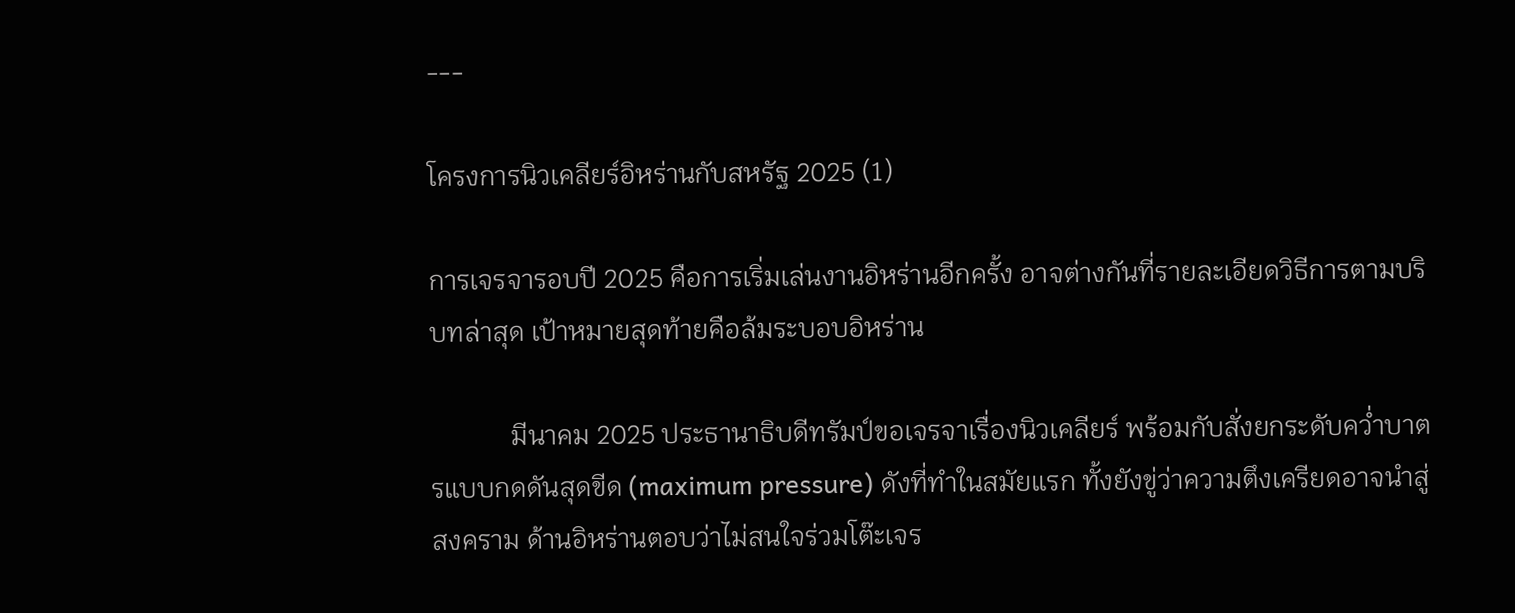---

โครงการนิวเคลียร์อิหร่านกับสหรัฐ 2025 (1)

การเจรจารอบปี 2025 คือการเริ่มเล่นงานอิหร่านอีกครั้ง อาจต่างกันที่รายละเอียดวิธีการตามบริบทล่าสุด เป้าหมายสุดท้ายคือล้มระบอบอิหร่าน

            มีนาคม 2025 ประธานาธิบดีทรัมป์ขอเจรจาเรื่องนิวเคลียร์ พร้อมกับสั่งยกระดับคว่ำบาตรแบบกดดันสุดขีด (maximum pressure) ดังที่ทำในสมัยแรก ทั้งยังขู่ว่าความตึงเครียดอาจนำสู่สงคราม ด้านอิหร่านตอบว่าไม่สนใจร่วมโต๊ะเจร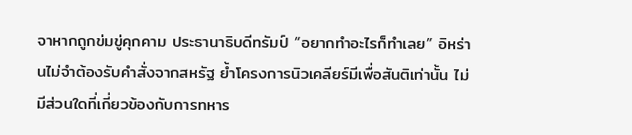จาหากถูกข่มขู่คุกคาม ประธานาธิบดีทรัมป์ “อยากทำอะไรก็ทำเลย” อิหร่านไม่จำต้องรับคำสั่งจากสหรัฐ ย้ำโครงการนิวเคลียร์มีเพื่อสันติเท่านั้น ไม่มีส่วนใดที่เกี่ยวข้องกับการทหาร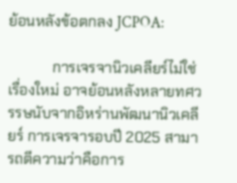ย้อนหลังข้อตกลง JCPOA:

            การเจรจานิวเคลียร์ไม่ใช่เรื่องใหม่ อาจย้อนหลังหลายทศวรรษนับจากอิหร่านพัฒนานิวเคลียร์ การเจรจารอบปี 2025 สามารถตีความว่าคือการ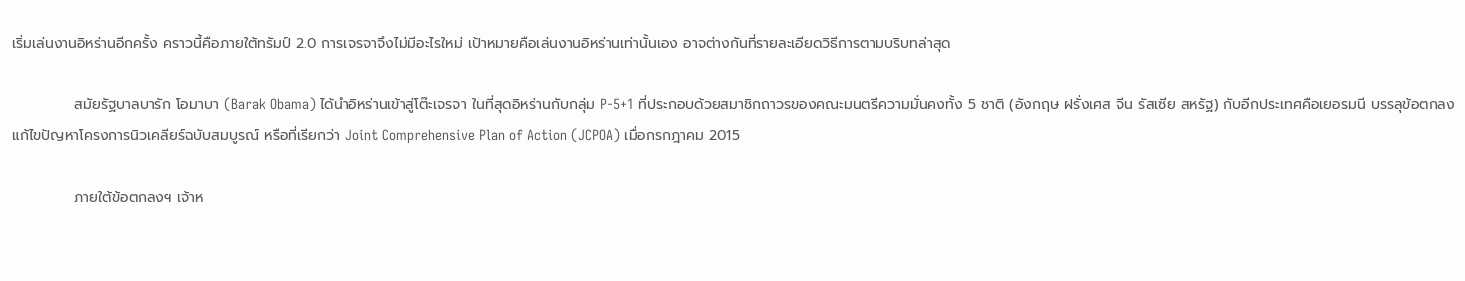เริ่มเล่นงานอิหร่านอีกครั้ง คราวนี้คือภายใต้ทรัมป์ 2.0 การเจรจาจึงไม่มีอะไรใหม่ เป้าหมายคือเล่นงานอิหร่านเท่านั้นเอง อาจต่างกันที่รายละเอียดวิธีการตามบริบทล่าสุด

            สมัยรัฐบาลบารัก โอมาบา (Barak Obama) ได้นำอิหร่านเข้าสู่โต๊ะเจรจา ในที่สุดอิหร่านกับกลุ่ม P-5+1 ที่ประกอบด้วยสมาชิกถาวรของคณะมนตรีความมั่นคงทั้ง 5 ชาติ (อังกฤษ ฝรั่งเศส จีน รัสเซีย สหรัฐ) กับอีกประเทศคือเยอรมนี บรรลุข้อตกลงแก้ไขปัญหาโครงการนิวเคลียร์ฉบับสมบูรณ์ หรือที่เรียกว่า Joint Comprehensive Plan of Action (JCPOA) เมื่อกรกฎาคม 2015

            ภายใต้ข้อตกลงฯ เจ้าห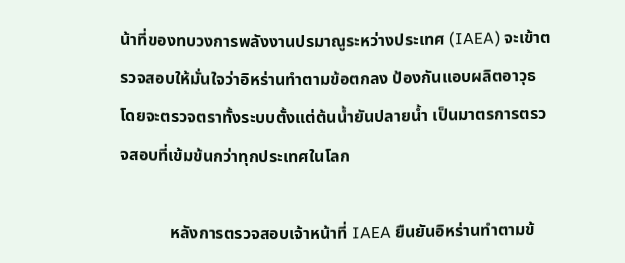น้าที่ของทบวงการพลังงานปรมาณูระหว่างประเทศ (IAEA) จะเข้าตรวจสอบให้มั่นใจว่าอิหร่านทำตามข้อตกลง ป้องกันแอบผลิตอาวุธ โดยจะตรวจตราทั้งระบบตั้งแต่ต้นน้ำยันปลายน้ำ เป็นมาตรการตรวจสอบที่เข้มข้นกว่าทุกประเทศในโลก

            หลังการตรวจสอบเจ้าหน้าที่ IAEA ยืนยันอิหร่านทำตามข้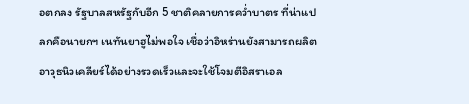อตกลง รัฐบาลสหรัฐกับอีก 5 ชาติคลายการคว่ำบาตร ที่น่าแปลกคือนายกฯ เนทันยาฮูไม่พอใจ เชื่อว่าอิหร่านยังสามารถผลิตอาวุธนิวเคลียร์ได้อย่างรวดเร็วและจะใช้โจมตีอิสราเอล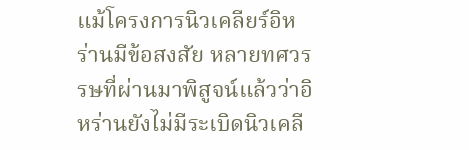แม้โครงการนิวเคลียร์อิหร่านมีข้อสงสัย หลายทศวรรษที่ผ่านมาพิสูจน์แล้วว่าอิหร่านยังไม่มีระเบิดนิวเคลี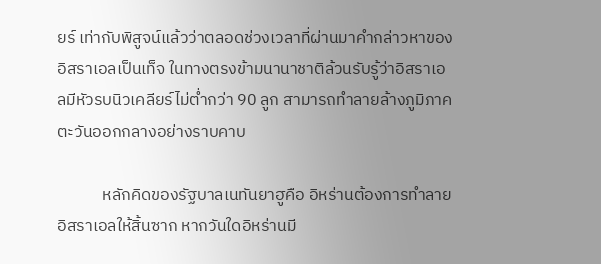ยร์ เท่ากับพิสูจน์แล้วว่าตลอดช่วงเวลาที่ผ่านมาคำกล่าวหาของอิสราเอลเป็นเท็จ ในทางตรงข้ามนานาชาติล้วนรับรู้ว่าอิสราเอลมีหัวรบนิวเคลียร์ไม่ต่ำกว่า 90 ลูก สามารถทำลายล้างภูมิภาคตะวันออกกลางอย่างราบคาบ

            หลักคิดของรัฐบาลเนทันยาฮูคือ อิหร่านต้องการทำลายอิสราเอลให้สิ้นซาก หากวันใดอิหร่านมี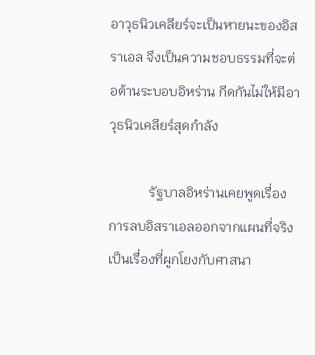อาวุธนิวเคลียร์จะเป็นหายนะของอิสราเอล จึงเป็นความชอบธรรมที่จะต่อต้านระบอบอิหร่าน กีดกันไม่ให้มีอาวุธนิวเคลียร์สุดกำลัง

            รัฐบาลอิหร่านเคยพูดเรื่องการลบอิสราเอลออกจากแผนที่จริง เป็นเรื่องที่ผูกโยงกับศาสนา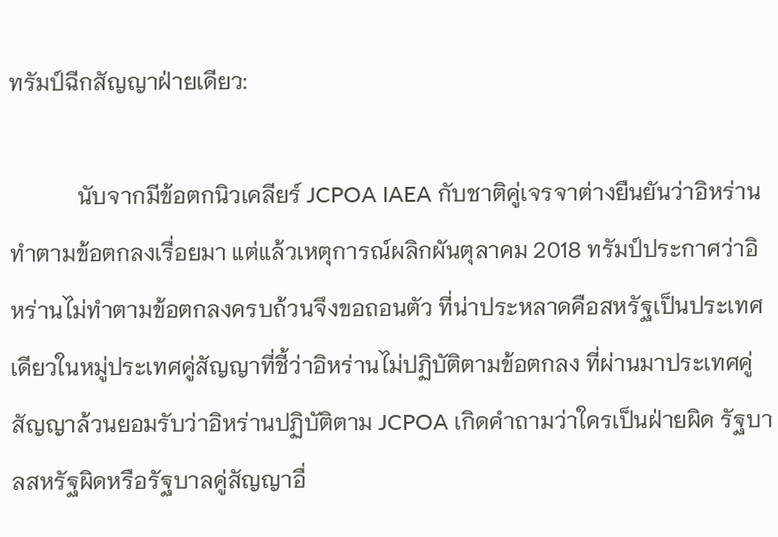ทรัมป์ฉีกสัญญาฝ่ายเดียว:

            นับจากมีข้อตกนิวเคลียร์ JCPOA IAEA กับชาติคู่เจรจาต่างยืนยันว่าอิหร่านทำตามข้อตกลงเรื่อยมา แต่แล้วเหตุการณ์ผลิกผันตุลาคม 2018 ทรัมป์ประกาศว่าอิหร่านไม่ทำตามข้อตกลงครบถ้วนจึงขอถอนตัว ที่น่าประหลาดคือสหรัฐเป็นประเทศเดียวในหมู่ประเทศคู่สัญญาที่ชี้ว่าอิหร่านไม่ปฏิบัติตามข้อตกลง ที่ผ่านมาประเทศคู่สัญญาล้วนยอมรับว่าอิหร่านปฏิบัติตาม JCPOA เกิดคำถามว่าใครเป็นฝ่ายผิด รัฐบาลสหรัฐผิดหรือรัฐบาลคู่สัญญาอื่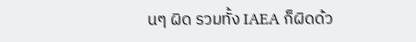นๆ ผิด รวมทั้ง IAEA ก็ผิดด้ว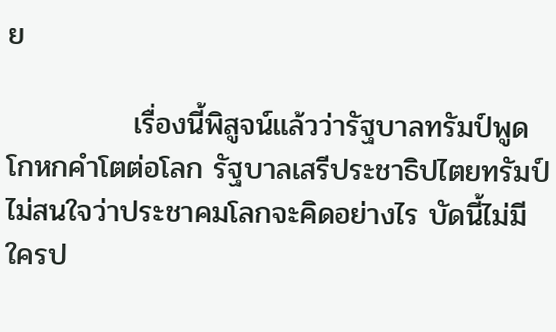ย

            เรื่องนี้พิสูจน์แล้วว่ารัฐบาลทรัมป์พูดโกหกคำโตต่อโลก รัฐบาลเสรีประชาธิปไตยทรัมป์ไม่สนใจว่าประชาคมโลกจะคิดอย่างไร บัดนี้ไม่มีใครป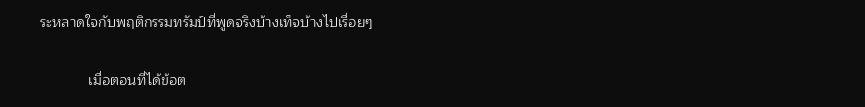ระหลาดใจกับพฤติกรรมทรัมป์ที่พูดจริงบ้างเท็จบ้างไปเรื่อยๆ

            เมื่อตอนที่ได้ข้อต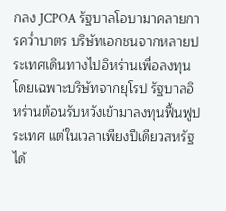กลง JCPOA รัฐบาลโอบามาคลายการคว่ำบาตร บริษัทเอกชนจากหลายประเทศเดินทางไปอิหร่านเพื่อลงทุนโดยเฉพาะบริษัทจากยุโรป รัฐบาลอิหร่านต้อนรับหวังเข้ามาลงทุนฟื้นฟูประเทศ แต่ในเวลาเพียงปีเดียวสหรัฐได้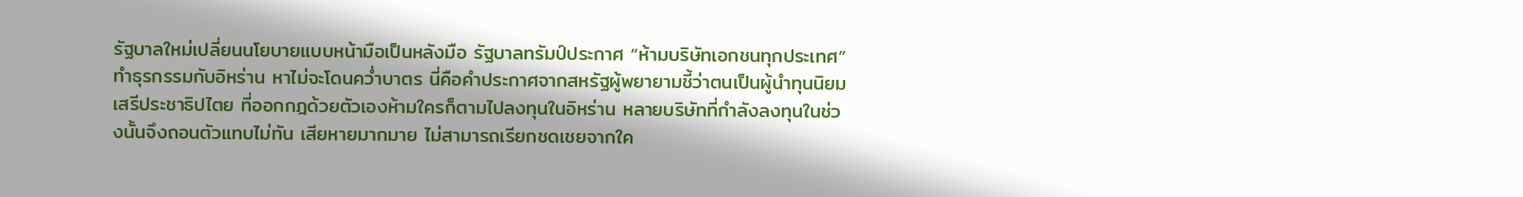รัฐบาลใหม่เปลี่ยนนโยบายแบบหน้ามือเป็นหลังมือ รัฐบาลทรัมป์ประกาศ “ห้ามบริษัทเอกชนทุกประเทศ” ทำธุรกรรมกับอิหร่าน หาไม่จะโดนคว่ำบาตร นี่คือคำประกาศจากสหรัฐผู้พยายามชี้ว่าตนเป็นผู้นำทุนนิยมเสรีประชาธิปไตย ที่ออกกฎด้วยตัวเองห้ามใครก็ตามไปลงทุนในอิหร่าน หลายบริษัทที่กำลังลงทุนในช่วงนั้นจึงถอนตัวแทบไม่ทัน เสียหายมากมาย ไม่สามารถเรียกชดเชยจากใค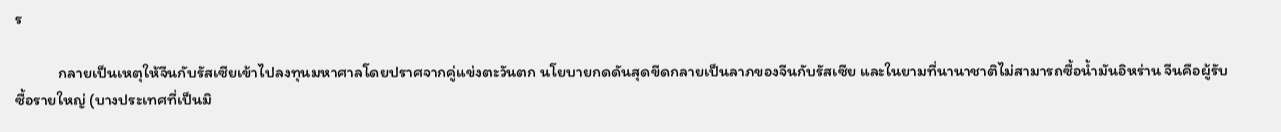ร

            กลายเป็นเหตุให้จีนกับรัสเซียเข้าไปลงทุนมหาศาลโดยปราศจากคู่แข่งตะวันตก นโยบายกดดันสุดขีดกลายเป็นลาภของจีนกับรัสเซีย และในยามที่นานาชาติไม่สามารถซื้อน้ำมันอิหร่าน จีนคือผู้รับซื้อรายใหญ่ (บางประเทศที่เป็นมิ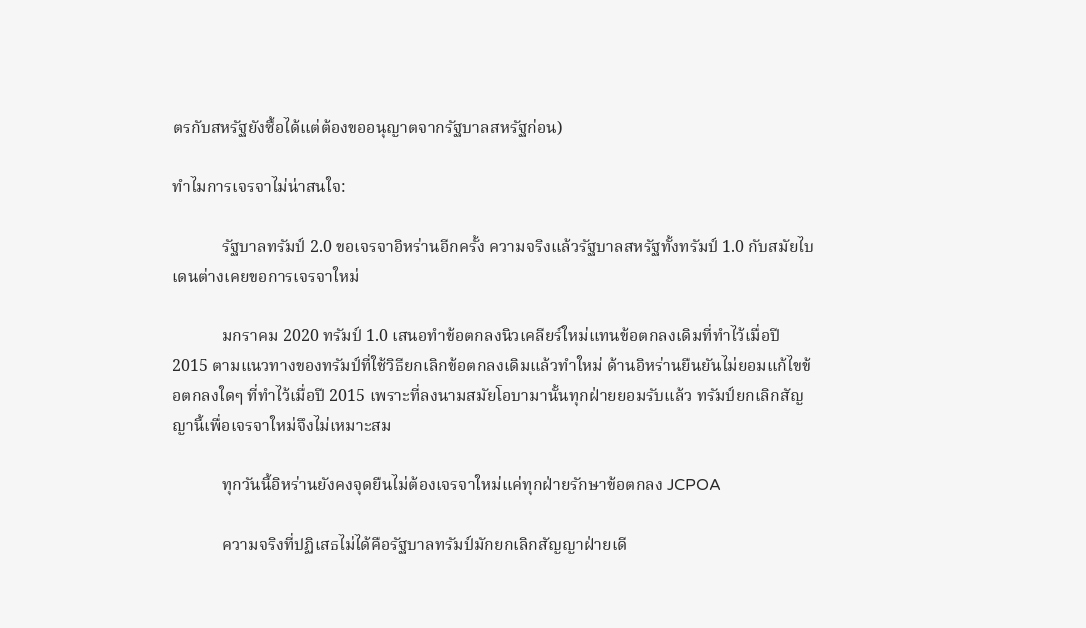ตรกับสหรัฐยังซื้อได้แต่ต้องขออนุญาตจากรัฐบาลสหรัฐก่อน)

ทำไมการเจรจาไม่น่าสนใจ:

            รัฐบาลทรัมป์ 2.0 ขอเจรจาอิหร่านอีกครั้ง ความจริงแล้วรัฐบาลสหรัฐทั้งทรัมป์ 1.0 กับสมัยไบเดนต่างเคยขอการเจรจาใหม่

            มกราคม 2020 ทรัมป์ 1.0 เสนอทำข้อตกลงนิวเคลียร์ใหม่แทนข้อตกลงเดิมที่ทำไว้เมื่อปี 2015 ตามแนวทางของทรัมป์ที่ใช้วิธียกเลิกข้อตกลงเดิมแล้วทำใหม่ ด้านอิหร่านยืนยันไม่ยอมแก้ไขข้อตกลงใดๆ ที่ทำไว้เมื่อปี 2015 เพราะที่ลงนามสมัยโอบามานั้นทุกฝ่ายยอมรับแล้ว ทรัมป์ยกเลิกสัญญานี้เพื่อเจรจาใหม่จึงไม่เหมาะสม

            ทุกวันนี้อิหร่านยังคงจุดยืนไม่ต้องเจรจาใหม่แค่ทุกฝ่ายรักษาข้อตกลง JCPOA

            ความจริงที่ปฏิเสธไม่ได้คือรัฐบาลทรัมป์มักยกเลิกสัญญาฝ่ายเดี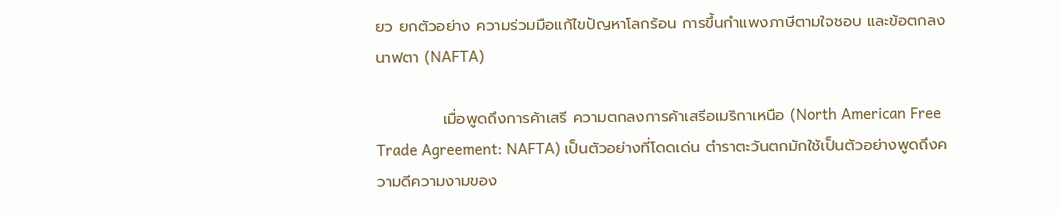ยว ยกตัวอย่าง ความร่วมมือแก้ไขปัญหาโลกร้อน การขึ้นกำแพงภาษีตามใจชอบ และข้อตกลงนาฟตา (NAFTA)

            เมื่อพูดถึงการค้าเสรี ความตกลงการค้าเสรีอเมริกาเหนือ (North American Free Trade Agreement: NAFTA) เป็นตัวอย่างที่โดดเด่น ตำราตะวันตกมักใช้เป็นตัวอย่างพูดถึงความดีความงามของ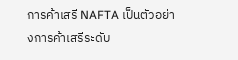การค้าเสรี NAFTA เป็นตัวอย่างการค้าเสรีระดับ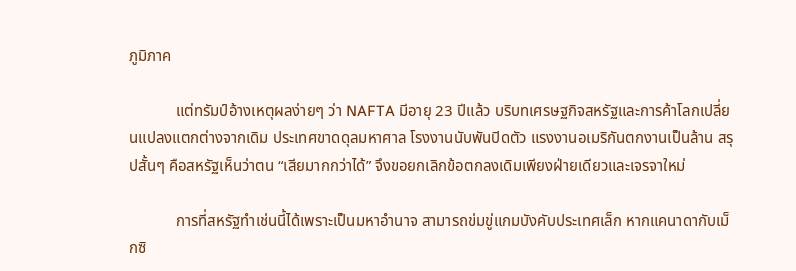ภูมิภาค

            แต่ทรัมป์อ้างเหตุผลง่ายๆ ว่า NAFTA มีอายุ 23 ปีแล้ว บริบทเศรษฐกิจสหรัฐและการค้าโลกเปลี่ยนแปลงแตกต่างจากเดิม ประเทศขาดดุลมหาศาล โรงงานนับพันปิดตัว แรงงานอเมริกันตกงานเป็นล้าน สรุปสั้นๆ คือสหรัฐเห็นว่าตน “เสียมากกว่าได้” จึงขอยกเลิกข้อตกลงเดิมเพียงฝ่ายเดียวและเจรจาใหม่

            การที่สหรัฐทำเช่นนี้ได้เพราะเป็นมหาอำนาจ สามารถข่มขู่แกมบังคับประเทศเล็ก หากแคนาดากับเม็กซิ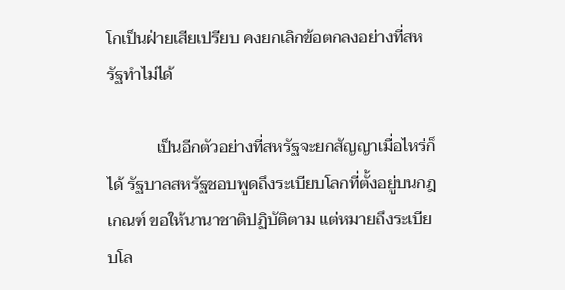โกเป็นฝ่ายเสียเปรียบ คงยกเลิกข้อตกลงอย่างที่สหรัฐทำไม่ได้

            เป็นอีกตัวอย่างที่สหรัฐจะยกสัญญาเมื่อไหร่ก็ได้ รัฐบาลสหรัฐชอบพูดถึงระเบียบโลกที่ตั้งอยู่บนกฎเกณฑ์ ขอให้นานาชาติปฏิบัติตาม แต่หมายถึงระเบียบโล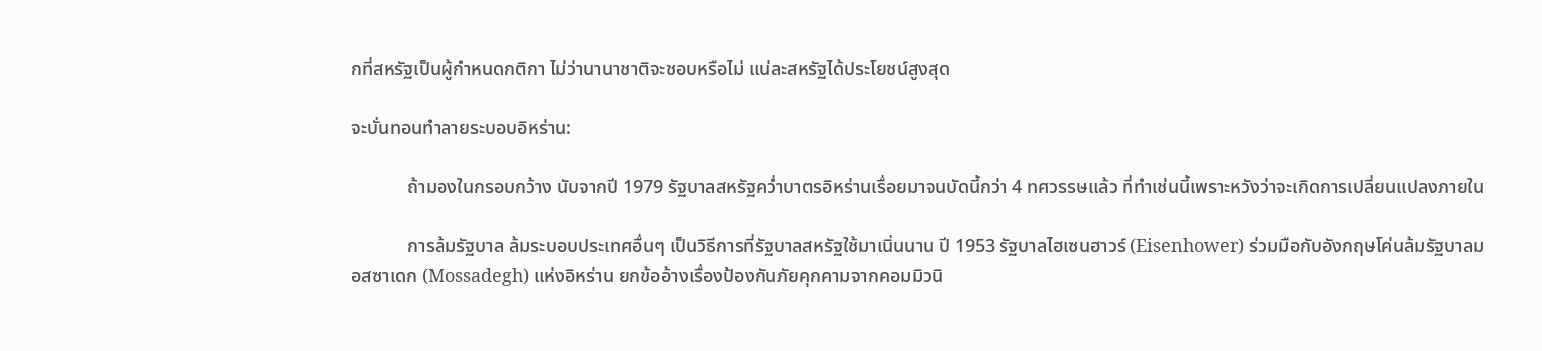กที่สหรัฐเป็นผู้กำหนดกติกา ไม่ว่านานาชาติจะชอบหรือไม่ แน่ละสหรัฐได้ประโยชน์สูงสุด

จะบั่นทอนทำลายระบอบอิหร่าน:

            ถ้ามองในกรอบกว้าง นับจากปี 1979 รัฐบาลสหรัฐคว่ำบาตรอิหร่านเรื่อยมาจนบัดนี้กว่า 4 ทศวรรษแล้ว ที่ทำเช่นนี้เพราะหวังว่าจะเกิดการเปลี่ยนแปลงภายใน

            การล้มรัฐบาล ล้มระบอบประเทศอื่นๆ เป็นวิธีการที่รัฐบาลสหรัฐใช้มาเนิ่นนาน ปี 1953 รัฐบาลไฮเซนฮาวร์ (Eisenhower) ร่วมมือกับอังกฤษโค่นล้มรัฐบาลมอสซาเดก (Mossadegh) แห่งอิหร่าน ยกข้ออ้างเรื่องป้องกันภัยคุกคามจากคอมมิวนิ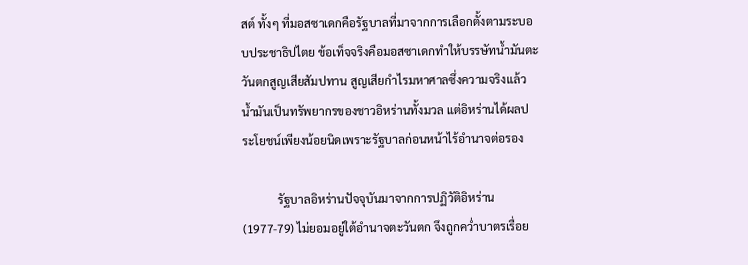สต์ ทั้งๆ ที่มอสซาเดกคือรัฐบาลที่มาจากการเลือกตั้งตามระบอบประชาธิปไตย ข้อเท็จจริงคือมอสซาเดกทำให้บรรษัทน้ำมันตะวันตกสูญเสียสัมปทาน สูญเสียกำไรมหาศาลซึ่งความจริงแล้วน้ำมันเป็นทรัพยากรของชาวอิหร่านทั้งมวล แต่อิหร่านได้ผลประโยชน์เพียงน้อยนิดเพราะรัฐบาลก่อนหน้าไร้อำนาจต่อรอง

            รัฐบาลอิหร่านปัจจุบันมาจากการปฏิวัติอิหร่าน (1977-79) ไม่ยอมอยู่ใต้อำนาจตะวันตก จึงถูกคว่ำบาตรเรื่อย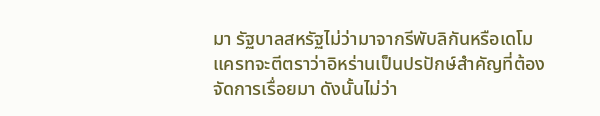มา รัฐบาลสหรัฐไม่ว่ามาจากรีพับลิกันหรือเดโมแครทจะตีตราว่าอิหร่านเป็นปรปักษ์สำคัญที่ต้องจัดการเรื่อยมา ดังนั้นไม่ว่า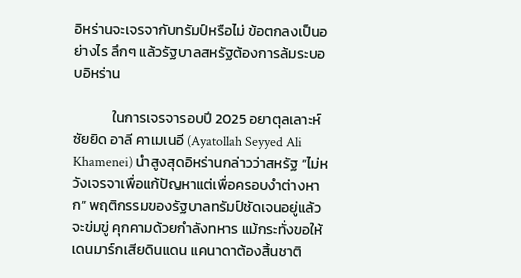อิหร่านจะเจรจากับทรัมป์หรือไม่ ข้อตกลงเป็นอย่างไร ลึกๆ แล้วรัฐบาลสหรัฐต้องการล้มระบอบอิหร่าน

            ในการเจรจารอบปี 2025 อยาตุลเลาะห์ ซัยยิด อาลี คาเมเนอี (Ayatollah Seyyed Ali Khamenei) นำสูงสุดอิหร่านกล่าวว่าสหรัฐ “ไม่หวังเจรจาเพื่อแก้ปัญหาแต่เพื่อครอบงำต่างหาก” พฤติกรรมของรัฐบาลทรัมป์ชัดเจนอยู่แล้ว จะข่มขู่ คุกคามด้วยกำลังทหาร แม้กระทั่งขอให้เดนมาร์กเสียดินแดน แคนาดาต้องสิ้นชาติ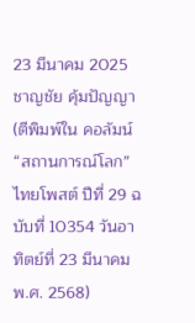23 มีนาคม 2025
ชาญชัย คุ้มปัญญา
(ตีพิมพ์ใน คอลัมน์ “สถานการณ์โลก” ไทยโพสต์ ปีที่ 29 ฉบับที่ 10354 วันอาทิตย์ที่ 23 มีนาคม พ.ศ. 2568)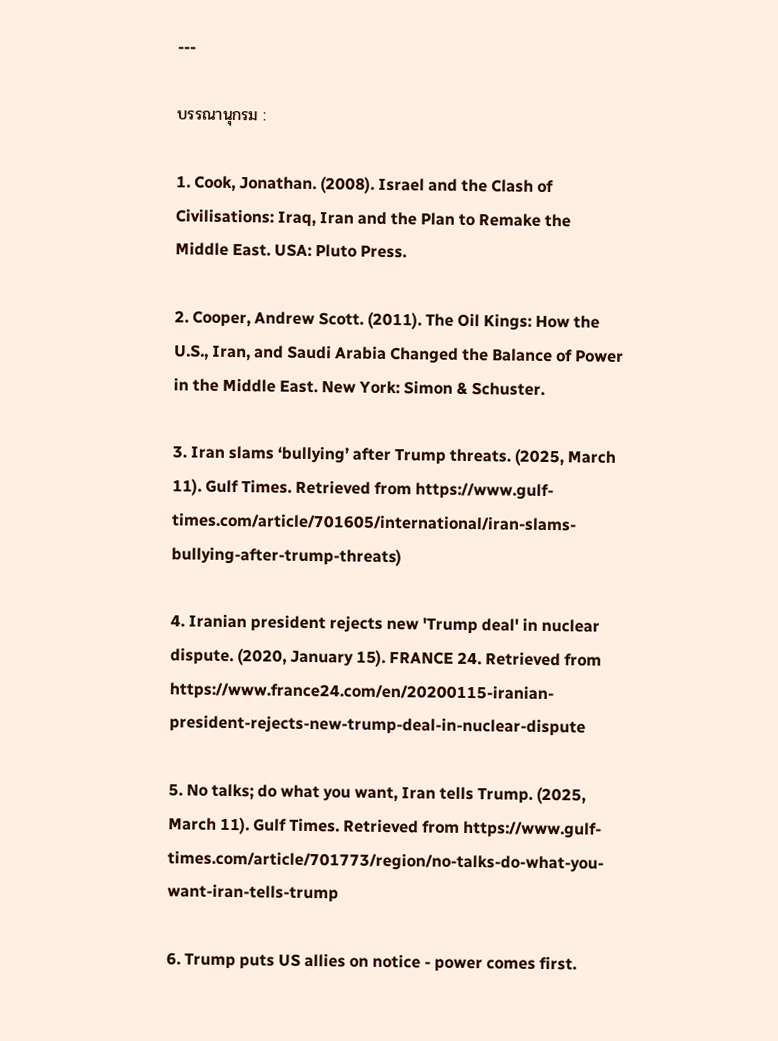---

บรรณานุกรม :

1. Cook, Jonathan. (2008). Israel and the Clash of Civilisations: Iraq, Iran and the Plan to Remake the Middle East. USA: Pluto Press.

2. Cooper, Andrew Scott. (2011). The Oil Kings: How the U.S., Iran, and Saudi Arabia Changed the Balance of Power in the Middle East. New York: Simon & Schuster.

3. Iran slams ‘bullying’ after Trump threats. (2025, March 11). Gulf Times. Retrieved from https://www.gulf-times.com/article/701605/international/iran-slams-bullying-after-trump-threats)

4. Iranian president rejects new 'Trump deal' in nuclear dispute. (2020, January 15). FRANCE 24. Retrieved from https://www.france24.com/en/20200115-iranian-president-rejects-new-trump-deal-in-nuclear-dispute

5. No talks; do what you want, Iran tells Trump. (2025, March 11). Gulf Times. Retrieved from https://www.gulf-times.com/article/701773/region/no-talks-do-what-you-want-iran-tells-trump

6. Trump puts US allies on notice - power comes first.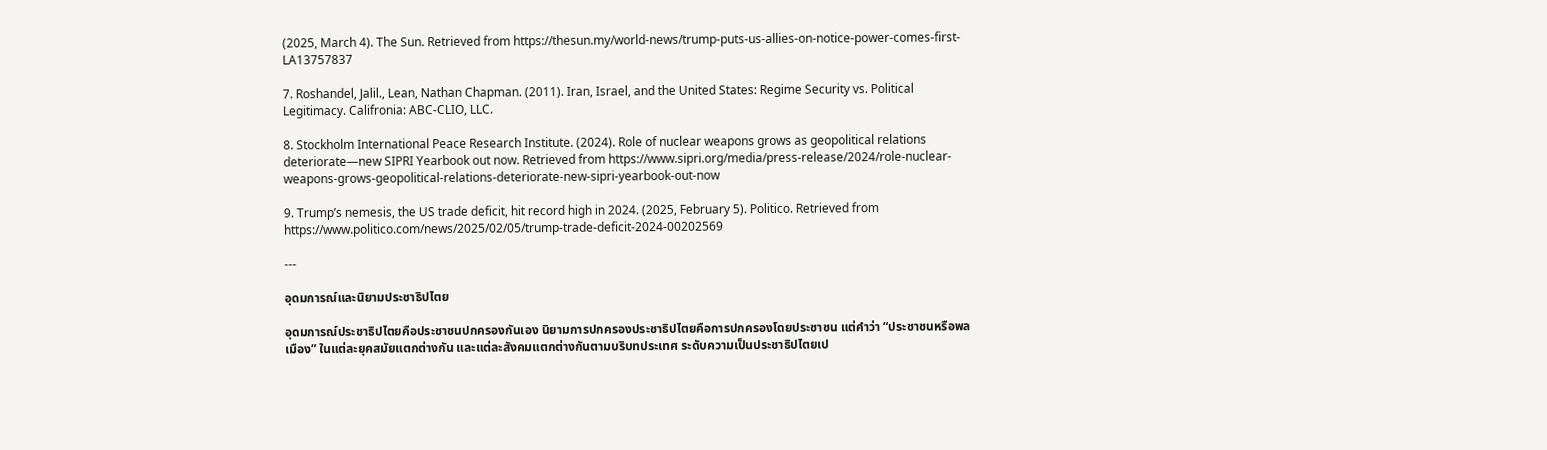(2025, March 4). The Sun. Retrieved from https://thesun.my/world-news/trump-puts-us-allies-on-notice-power-comes-first-LA13757837

7. Roshandel, Jalil., Lean, Nathan Chapman. (2011). Iran, Israel, and the United States: Regime Security vs. Political Legitimacy. Califronia: ABC-CLIO, LLC.

8. Stockholm International Peace Research Institute. (2024). Role of nuclear weapons grows as geopolitical relations deteriorate—new SIPRI Yearbook out now. Retrieved from https://www.sipri.org/media/press-release/2024/role-nuclear-weapons-grows-geopolitical-relations-deteriorate-new-sipri-yearbook-out-now

9. Trump’s nemesis, the US trade deficit, hit record high in 2024. (2025, February 5). Politico. Retrieved from https://www.politico.com/news/2025/02/05/trump-trade-deficit-2024-00202569

---

อุดมการณ์และนิยามประชาธิปไตย

อุดมการณ์ประชาธิปไตยคือประชาชนปกครองกันเอง นิยามการปกครองประชาธิปไตยคือการปกครองโดยประชาชน แต่คำว่า “ประชาชนหรือพลเมือง” ในแต่ละยุคสมัยแตกต่างกัน และแต่ละสังคมแตกต่างกันตามบริบทประเทศ ระดับความเป็นประชาธิปไตยเป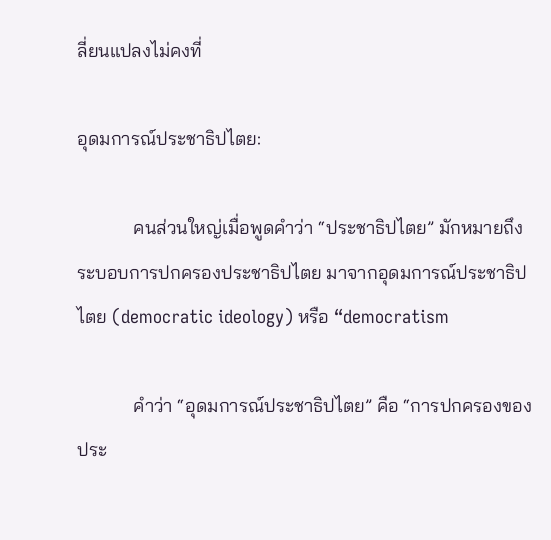ลี่ยนแปลงไม่คงที่

อุดมการณ์ประชาธิปไตย:

            คนส่วนใหญ่เมื่อพูดคำว่า “ประชาธิปไตย” มักหมายถึงระบอบการปกครองประชาธิปไตย มาจากอุดมการณ์ประชาธิปไตย (democratic ideology) หรือ “democratism

            คำว่า “อุดมการณ์ประชาธิปไตย” คือ “การปกครองของประ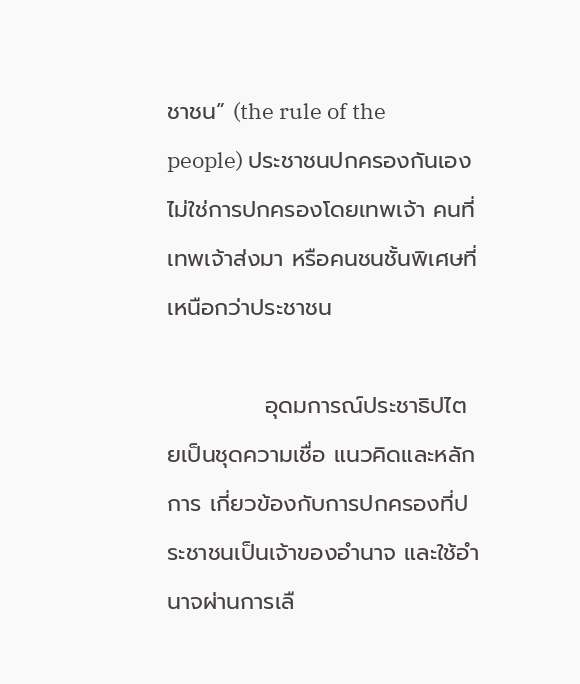ชาชน” (the rule of the people) ประชาชนปกครองกันเอง ไม่ใช่การปกครองโดยเทพเจ้า คนที่เทพเจ้าส่งมา หรือคนชนชั้นพิเศษที่เหนือกว่าประชาชน

            อุดมการณ์ประชาธิปไตยเป็นชุดความเชื่อ แนวคิดและหลักการ เกี่ยวข้องกับการปกครองที่ประชาชนเป็นเจ้าของอำนาจ และใช้อำนาจผ่านการเลื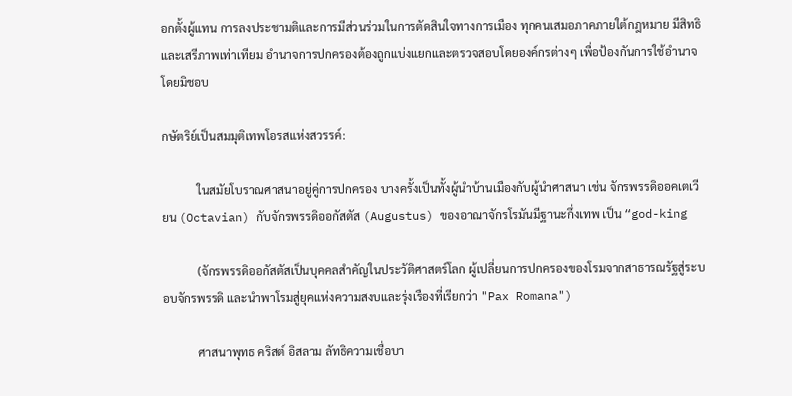อกตั้งผู้แทน การลงประชามติและการมีส่วนร่วมในการตัดสินใจทางการเมือง ทุกคนเสมอภาคภายใต้กฎหมาย มีสิทธิและเสรีภาพเท่าเทียม อำนาจการปกครองต้องถูกแบ่งแยกและตรวจสอบโดยองค์กรต่างๆ เพื่อป้องกันการใช้อำนาจโดยมิชอบ

กษัตริย์เป็นสมมุติเทพโอรสแห่งสวรรค์:

            ในสมัยโบราณศาสนาอยู่คู่การปกครอง บางครั้งเป็นทั้งผู้นำบ้านเมืองกับผู้นำศาสนา เช่น จักรพรรดิออคเตเวียน (Octavian) กับจักรพรรดิออกัสตัส (Augustus) ของอาณาจักรโรมันมีฐานะกึ่งเทพ เป็น “god-king

            (จักรพรรดิออกัสตัสเป็นบุคคลสำคัญในประวัติศาสตร์โลก ผู้เปลี่ยนการปกครองของโรมจากสาธารณรัฐสู่ระบอบจักรพรรดิ และนำพาโรมสู่ยุคแห่งความสงบและรุ่งเรืองที่เรียกว่า "Pax Romana")

            ศาสนาพุทธ คริสต์ อิสลาม ลัทธิความเชื่อบา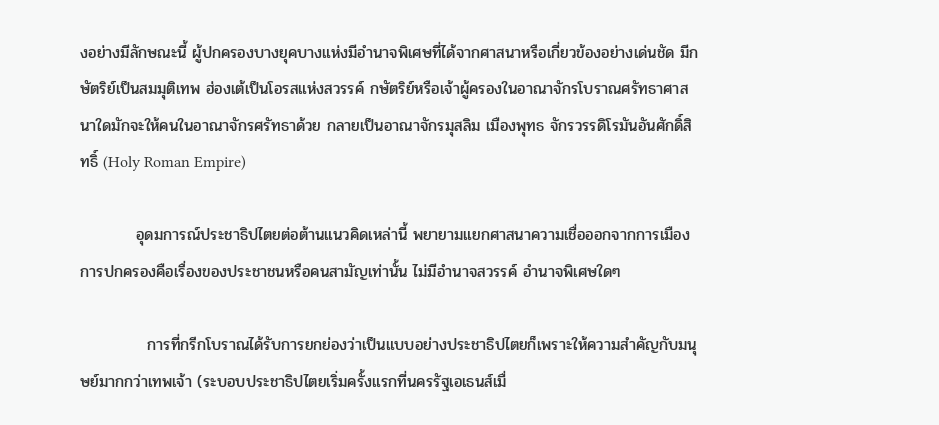งอย่างมีลักษณะนี้ ผู้ปกครองบางยุคบางแห่งมีอำนาจพิเศษที่ได้จากศาสนาหรือเกี่ยวข้องอย่างเด่นชัด มีกษัตริย์เป็นสมมุติเทพ ฮ่องเต้เป็นโอรสแห่งสวรรค์ กษัตริย์หรือเจ้าผู้ครองในอาณาจักรโบราณศรัทธาศาสนาใดมักจะให้คนในอาณาจักรศรัทธาด้วย กลายเป็นอาณาจักรมุสลิม เมืองพุทธ จักรวรรดิโรมันอันศักดิ์สิทธิ์ (Holy Roman Empire)

          อุดมการณ์ประชาธิปไตยต่อต้านแนวคิดเหล่านี้ พยายามแยกศาสนาความเชื่อออกจากการเมือง การปกครองคือเรื่องของประชาชนหรือคนสามัญเท่านั้น ไม่มีอำนาจสวรรค์ อำนาจพิเศษใดๆ

            การที่กรีกโบราณได้รับการยกย่องว่าเป็นแบบอย่างประชาธิปไตยก็เพราะให้ความสำคัญกับมนุษย์มากกว่าเทพเจ้า (ระบอบประชาธิปไตยเริ่มครั้งแรกที่นครรัฐเอเธนส์เมื่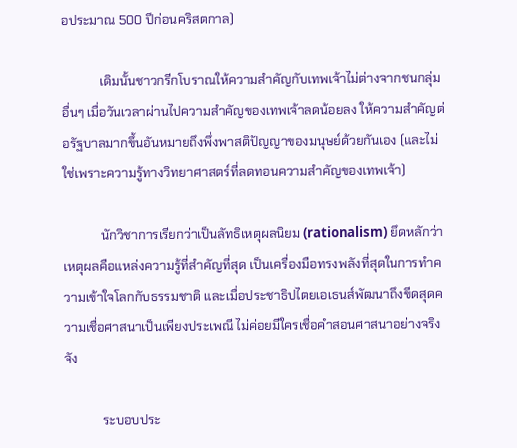อประมาณ 500 ปีก่อนคริสตกาล)

            เดิมนั้นชาวกรีกโบราณให้ความสำคัญกับเทพเจ้าไม่ต่างจากชนกลุ่มอื่นๆ เมื่อวันเวลาผ่านไปความสำคัญของเทพเจ้าลดน้อยลง ให้ความสำคัญต่อรัฐบาลมากขึ้นอันหมายถึงพึ่งพาสติปัญญาของมนุษย์ด้วยกันเอง (และไม่ใช่เพราะความรู้ทางวิทยาศาสตร์ที่ลดทอนความสำคัญของเทพเจ้า)

            นักวิชาการเรียกว่าเป็นลัทธิเหตุผลนิยม (rationalism) ยึดหลักว่าเหตุผลคือแหล่งความรู้ที่สำคัญที่สุด เป็นเครื่องมือทรงพลังที่สุดในการทำความเข้าใจโลกกับธรรมชาติ และเมื่อประชาธิปไตยเอเธนส์พัฒนาถึงขีดสุดความเชื่อศาสนาเป็นเพียงประเพณี ไม่ค่อยมีใครเชื่อคำสอนศาสนาอย่างจริงจัง

            ระบอบประ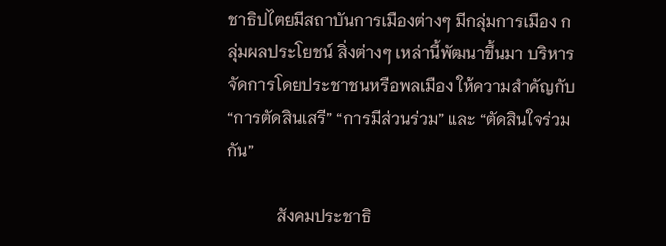ชาธิปไตยมีสถาบันการเมืองต่างๆ มีกลุ่มการเมือง กลุ่มผลประโยชน์ สิ่งต่างๆ เหล่านี้พัฒนาขึ้นมา บริหารจัดการโดยประชาชนหรือพลเมือง ให้ความสำคัญกับ “การตัดสินเสรี” “การมีส่วนร่วม” และ “ตัดสินใจร่วมกัน”

            สังคมประชาธิ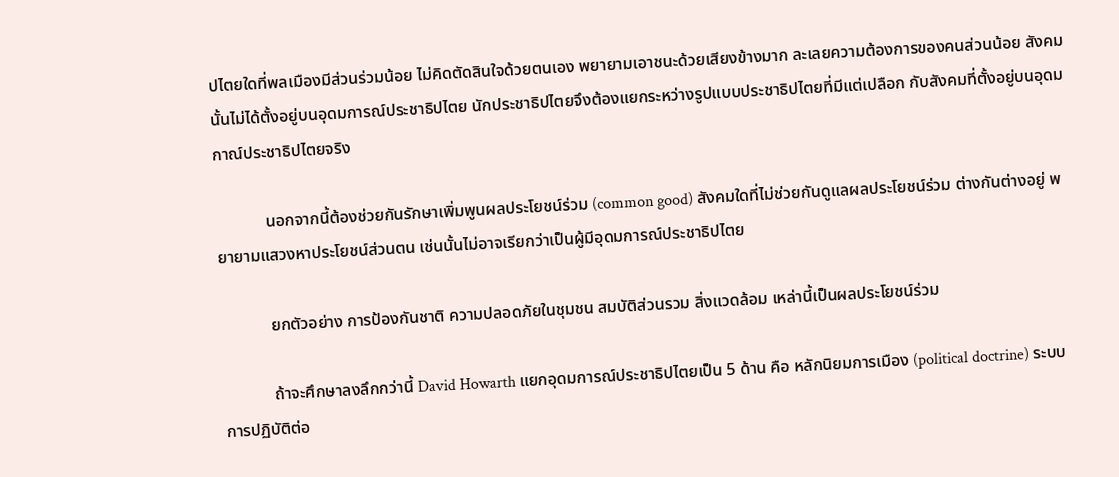ปไตยใดที่พลเมืองมีส่วนร่วมน้อย ไม่คิดตัดสินใจด้วยตนเอง พยายามเอาชนะด้วยเสียงข้างมาก ละเลยความต้องการของคนส่วนน้อย สังคมนั้นไม่ได้ตั้งอยู่บนอุดมการณ์ประชาธิปไตย นักประชาธิปไตยจึงต้องแยกระหว่างรูปแบบประชาธิปไตยที่มีแต่เปลือก กับสังคมที่ตั้งอยู่บนอุดมกาณ์ประชาธิปไตยจริง

            นอกจากนี้ต้องช่วยกันรักษาเพิ่มพูนผลประโยชน์ร่วม (common good) สังคมใดที่ไม่ช่วยกันดูแลผลประโยชน์ร่วม ต่างกันต่างอยู่ พยายามแสวงหาประโยชน์ส่วนตน เช่นนั้นไม่อาจเรียกว่าเป็นผู้มีอุดมการณ์ประชาธิปไตย

            ยกตัวอย่าง การป้องกันชาติ ความปลอดภัยในชุมชน สมบัติส่วนรวม สิ่งแวดล้อม เหล่านี้เป็นผลประโยชน์ร่วม

            ถ้าจะศึกษาลงลึกกว่านี้ David Howarth แยกอุดมการณ์ประชาธิปไตยเป็น 5 ด้าน คือ หลักนิยมการเมือง (political doctrine) ระบบการปฏิบัติต่อ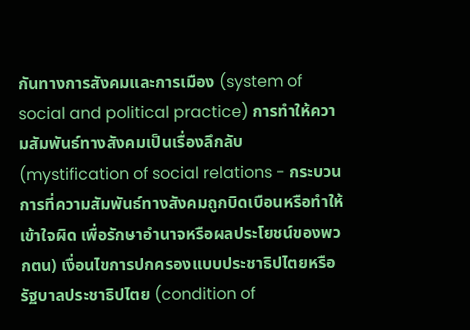กันทางการสังคมและการเมือง (system of social and political practice) การทำให้ความสัมพันธ์ทางสังคมเป็นเรื่องลึกลับ (mystification of social relations - กระบวนการที่ความสัมพันธ์ทางสังคมถูกบิดเบือนหรือทำให้เข้าใจผิด เพื่อรักษาอำนาจหรือผลประโยชน์ของพวกตน) เงื่อนไขการปกครองแบบประชาธิปไตยหรือรัฐบาลประชาธิปไตย (condition of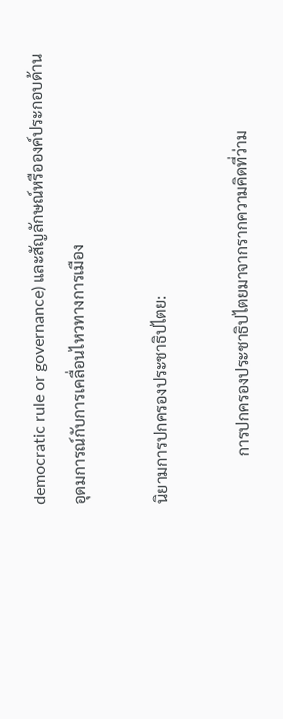democratic rule or governance) และสัญลักษณ์หรือองค์ประกอบด้านอุดมการณ์กับการเคลื่อนไหวทางการเมือง

นิยามการปกครองประชาธิปไตย:

            การปกครองประชาธิปไตยมาจากรากความคิดที่ว่าม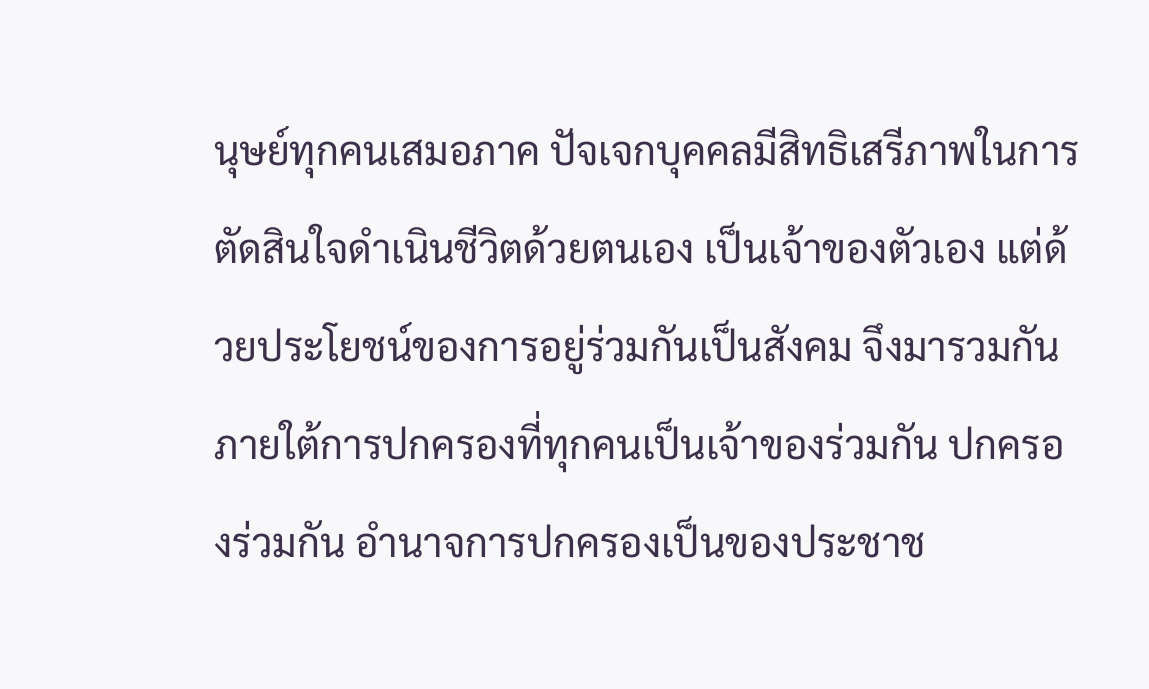นุษย์ทุกคนเสมอภาค ปัจเจกบุคคลมีสิทธิเสรีภาพในการตัดสินใจดำเนินชีวิตด้วยตนเอง เป็นเจ้าของตัวเอง แต่ด้วยประโยชน์ของการอยู่ร่วมกันเป็นสังคม จึงมารวมกันภายใต้การปกครองที่ทุกคนเป็นเจ้าของร่วมกัน ปกครองร่วมกัน อำนาจการปกครองเป็นของประชาช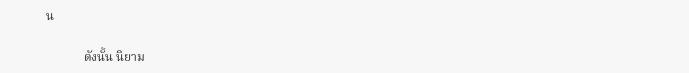น

            ดังนั้น นิยาม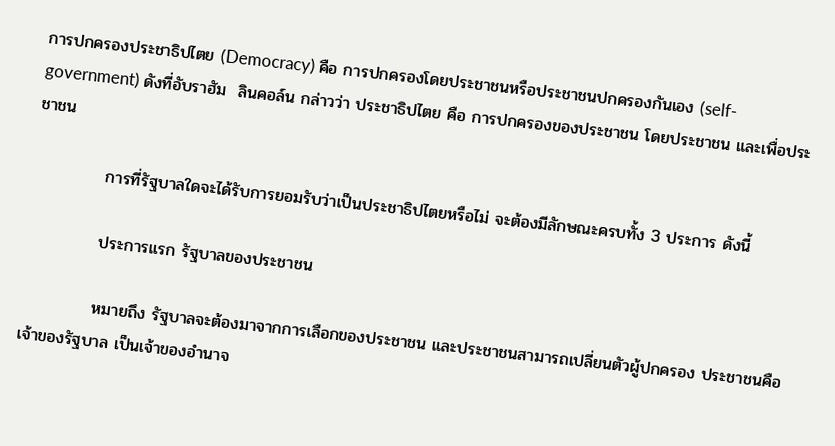การปกครองประชาธิปไตย (Democracy) คือ การปกครองโดยประชาชนหรือประชาชนปกครองกันเอง (self-government) ดังที่อับราฮัม  ลินคอล์น กล่าวว่า ประชาธิปไตย คือ การปกครองของประชาชน โดยประชาชน และเพื่อประชาชน

            การที่รัฐบาลใดจะได้รับการยอมรับว่าเป็นประชาธิปไตยหรือไม่ จะต้องมีลักษณะครบทั้ง 3 ประการ ดังนี้

            ประการแรก รัฐบาลของประชาชน

            หมายถึง รัฐบาลจะต้องมาจากการเลือกของประชาชน และประชาชนสามารถเปลี่ยนตัวผู้ปกครอง ประชาชนคือเจ้าของรัฐบาล เป็นเจ้าของอำนาจ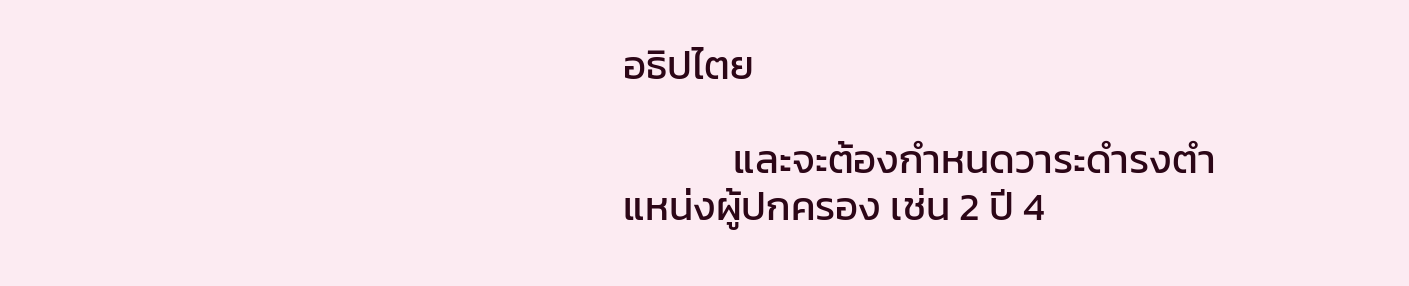อธิปไตย

            และจะต้องกำหนดวาระดำรงตำแหน่งผู้ปกครอง เช่น 2 ปี 4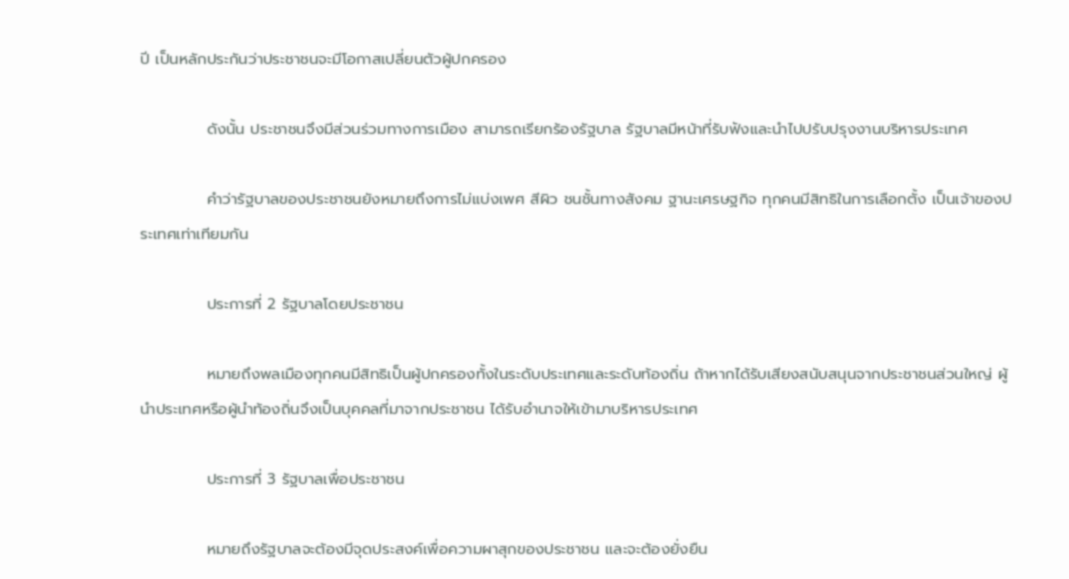ปี เป็นหลักประกันว่าประชาชนจะมีโอกาสเปลี่ยนตัวผู้ปกครอง

            ดังนั้น ประชาชนจึงมีส่วนร่วมทางการเมือง สามารถเรียกร้องรัฐบาล รัฐบาลมีหน้าที่รับฟังและนำไปปรับปรุงงานบริหารประเทศ

            คำว่ารัฐบาลของประชาชนยังหมายถึงการไม่แบ่งเพศ สีผิว ชนชั้นทางสังคม ฐานะเศรษฐกิจ ทุกคนมีสิทธิในการเลือกตั้ง เป็นเจ้าของประเทศเท่าเทียมกัน

            ประการที่ 2 รัฐบาลโดยประชาชน

            หมายถึงพลเมืองทุกคนมีสิทธิเป็นผู้ปกครองทั้งในระดับประเทศและระดับท้องถิ่น ถ้าหากได้รับเสียงสนับสนุนจากประชาชนส่วนใหญ่ ผู้นำประเทศหรือผู้นำท้องถิ่นจึงเป็นบุคคลที่มาจากประชาชน ได้รับอำนาจให้เข้ามาบริหารประเทศ

            ประการที่ 3 รัฐบาลเพื่อประชาชน

            หมายถึงรัฐบาลจะต้องมีจุดประสงค์เพื่อความผาสุกของประชาชน และจะต้องยั่งยืน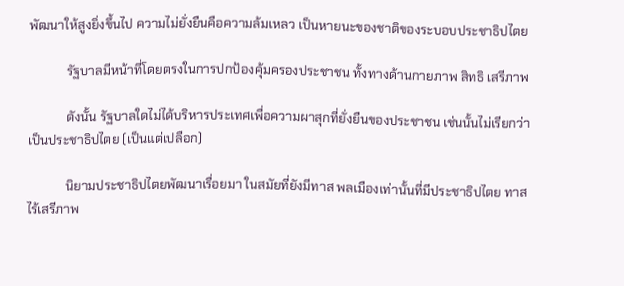พัฒนาให้สูงยิ่งขึ้นไป ความไม่ยั่งยืนคือความล้มเหลว เป็นหายนะของชาติของระบอบประชาธิปไตย

            รัฐบาลมีหน้าที่โดยตรงในการปกป้องคุ้มครองประชาชน ทั้งทางด้านกายภาพ สิทธิ เสรีภาพ

            ดังนั้น รัฐบาลใดไม่ได้บริหารประเทศเพื่อความผาสุกที่ยั่งยืนของประชาชน เช่นนั้นไม่เรียกว่าเป็นประชาธิปไตย (เป็นแต่เปลือก)

            นิยามประชาธิปไตยพัฒนาเรื่อยมา ในสมัยที่ยังมีทาส พลเมืองเท่านั้นที่มีประชาธิปไตย ทาสไร้เสรีภาพ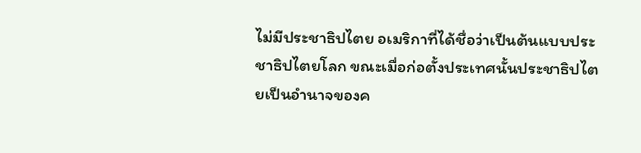ไม่มีประชาธิปไตย อเมริกาที่ได้ชื่อว่าเป็นต้นแบบประชาธิปไตยโลก ขณะเมื่อก่อตั้งประเทศนั้นประชาธิปไตยเป็นอำนาจของค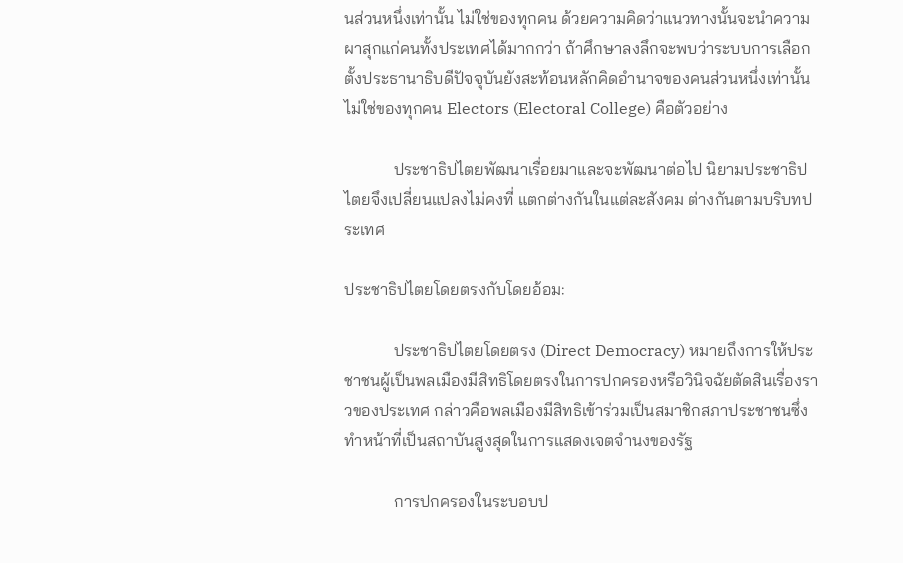นส่วนหนึ่งเท่านั้น ไม่ใช่ของทุกคน ด้วยความคิดว่าแนวทางนั้นจะนำความผาสุกแก่คนทั้งประเทศได้มากกว่า ถ้าศึกษาลงลึกจะพบว่าระบบการเลือกตั้งประธานาธิบดีปัจจุบันยังสะท้อนหลักคิดอำนาจของคนส่วนหนึ่งเท่านั้น ไม่ใช่ของทุกคน Electors (Electoral College) คือตัวอย่าง

            ประชาธิปไตยพัฒนาเรื่อยมาและจะพัฒนาต่อไป นิยามประชาธิปไตยจึงเปลี่ยนแปลงไม่คงที่ แตกต่างกันในแต่ละสังคม ต่างกันตามบริบทประเทศ

ประชาธิปไตยโดยตรงกับโดยอ้อม:

            ประชาธิปไตยโดยตรง (Direct Democracy) หมายถึงการให้ประชาชนผู้เป็นพลเมืองมีสิทธิโดยตรงในการปกครองหรือวินิจฉัยตัดสินเรื่องราวของประเทศ กล่าวคือพลเมืองมีสิทธิเข้าร่วมเป็นสมาชิกสภาประชาชนซึ่งทำหน้าที่เป็นสถาบันสูงสุดในการแสดงเจตจำนงของรัฐ

            การปกครองในระบอบป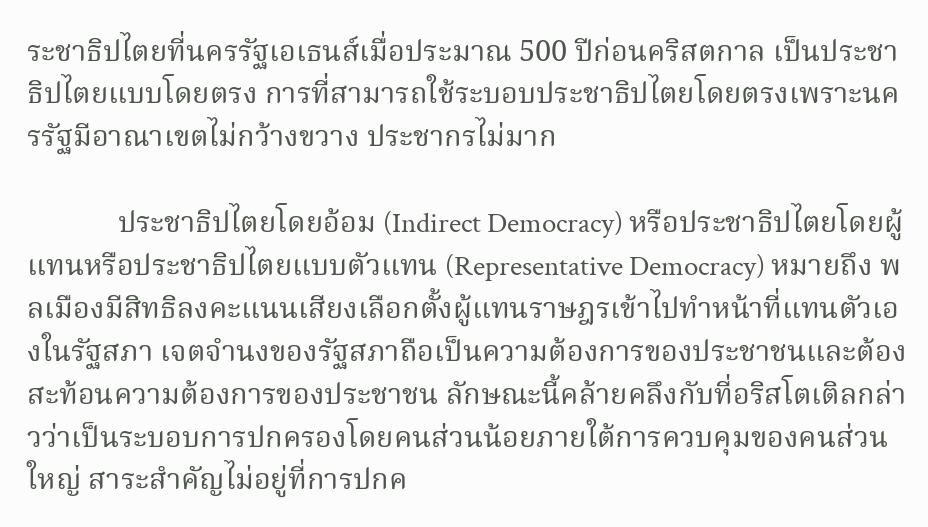ระชาธิปไตยที่นครรัฐเอเธนส์เมื่อประมาณ 500 ปีก่อนคริสตกาล เป็นประชาธิปไตยแบบโดยตรง การที่สามารถใช้ระบอบประชาธิปไตยโดยตรงเพราะนครรัฐมีอาณาเขตไม่กว้างขวาง ประชากรไม่มาก

            ประชาธิปไตยโดยอ้อม (Indirect Democracy) หรือประชาธิปไตยโดยผู้แทนหรือประชาธิปไตยแบบตัวแทน (Representative Democracy) หมายถึง พลเมืองมีสิทธิลงคะแนนเสียงเลือกตั้งผู้แทนราษฎรเข้าไปทำหน้าที่แทนตัวเองในรัฐสภา เจตจำนงของรัฐสภาถือเป็นความต้องการของประชาชนและต้องสะท้อนความต้องการของประชาชน ลักษณะนี้คล้ายคลึงกับที่อริสโตเติลกล่าวว่าเป็นระบอบการปกครองโดยคนส่วนน้อยภายใต้การควบคุมของคนส่วนใหญ่ สาระสำคัญไม่อยู่ที่การปกค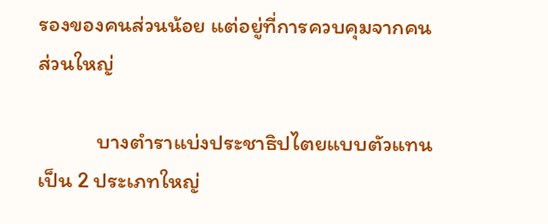รองของคนส่วนน้อย แต่อยู่ที่การควบคุมจากคนส่วนใหญ่

            บางตำราแบ่งประชาธิปไตยแบบตัวแทนเป็น 2 ประเภทใหญ่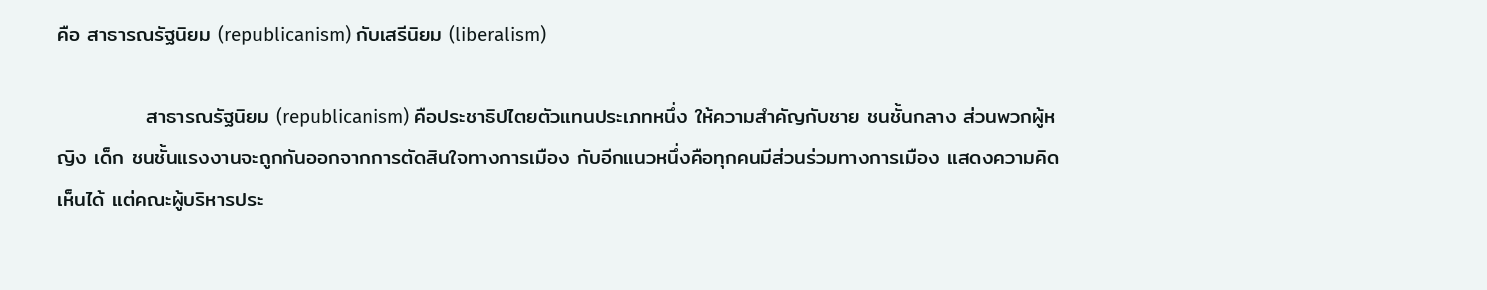คือ สาธารณรัฐนิยม (republicanism) กับเสรีนิยม (liberalism)

            สาธารณรัฐนิยม (republicanism) คือประชาธิปไตยตัวแทนประเภทหนึ่ง ให้ความสำคัญกับชาย ชนชั้นกลาง ส่วนพวกผู้หญิง เด็ก ชนชั้นแรงงานจะถูกกันออกจากการตัดสินใจทางการเมือง กับอีกแนวหนึ่งคือทุกคนมีส่วนร่วมทางการเมือง แสดงความคิดเห็นได้ แต่คณะผู้บริหารประ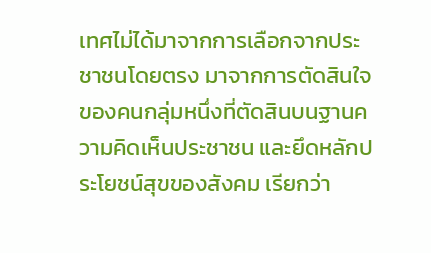เทศไม่ได้มาจากการเลือกจากประชาชนโดยตรง มาจากการตัดสินใจของคนกลุ่มหนึ่งที่ตัดสินบนฐานความคิดเห็นประชาชน และยึดหลักประโยชน์สุขของสังคม เรียกว่า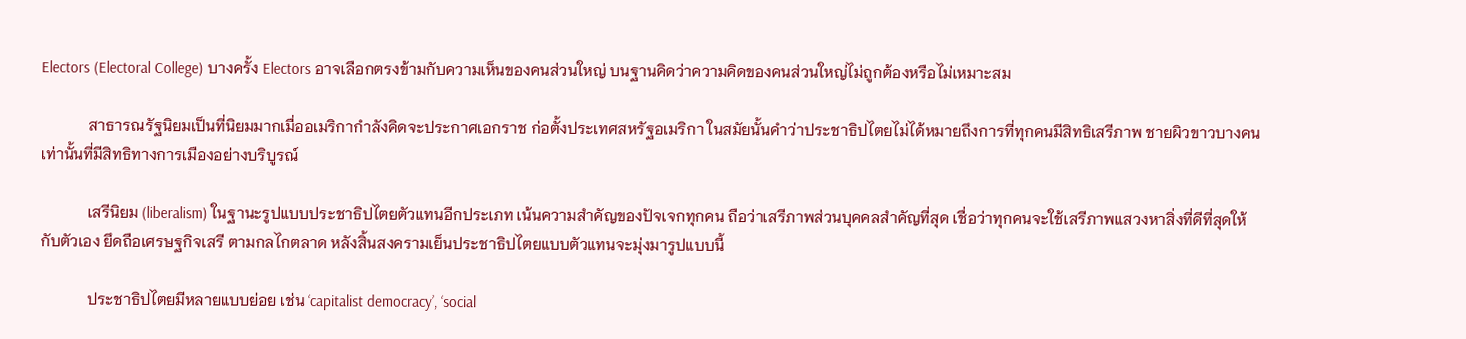Electors (Electoral College) บางครั้ง Electors อาจเลือกตรงข้ามกับความเห็นของคนส่วนใหญ่ บนฐานคิดว่าความคิดของคนส่วนใหญ่ไม่ถูกต้องหรือไม่เหมาะสม

            สาธารณรัฐนิยมเป็นที่นิยมมากเมื่ออเมริกากำลังคิดจะประกาศเอกราช ก่อตั้งประเทศสหรัฐอเมริกา ในสมัยนั้นคำว่าประชาธิปไตยไม่ได้หมายถึงการที่ทุกคนมีสิทธิเสรีภาพ ชายผิวขาวบางคนเท่านั้นที่มีสิทธิทางการเมืองอย่างบริบูรณ์

            เสรีนิยม (liberalism) ในฐานะรูปแบบประชาธิปไตยตัวแทนอีกประเภท เน้นความสำคัญของปัจเจกทุกคน ถือว่าเสรีภาพส่วนบุคคลสำคัญที่สุด เชื่อว่าทุกคนจะใช้เสรีภาพแสวงหาสิ่งที่ดีที่สุดให้กับตัวเอง ยึดถือเศรษฐกิจเสรี ตามกลไกตลาด หลังสิ้นสงครามเย็นประชาธิปไตยแบบตัวแทนจะมุ่งมารูปแบบนี้

            ประชาธิปไตยมีหลายแบบย่อย เช่น ‘capitalist democracy’, ‘social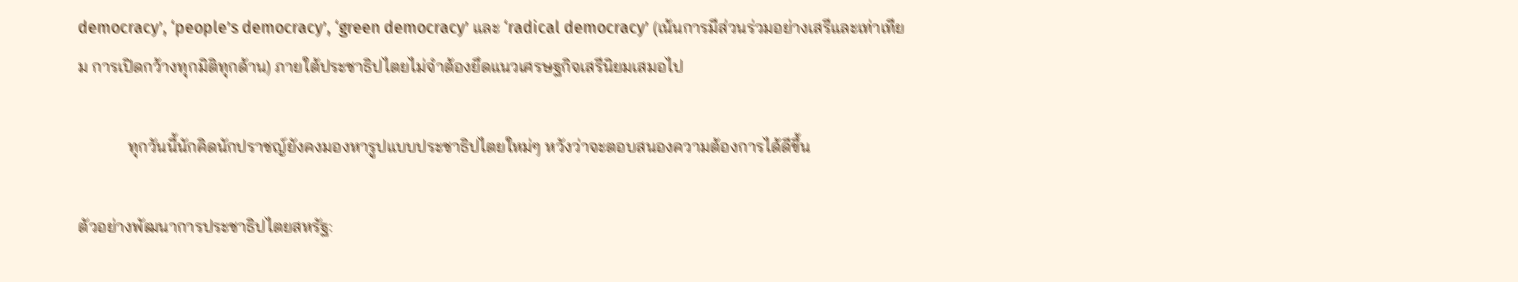democracy’, ‘people’s democracy’, ‘green democracy’ และ ‘radical democracy’ (เน้นการมีส่วนร่วมอย่างเสรีและเท่าเทียม การเปิดกว้างทุกมิติทุกด้าน) ภายใต้ประชาธิปไตยไม่จำต้องยึดแนวเศรษฐกิจเสรีนิยมเสมอไป

            ทุกวันนี้นักคิดนักปราชญ์ยังคงมองหารูปแบบประชาธิปไตยใหม่ๆ หวังว่าจะตอบสนองความต้องการได้ดีขึ้น

ตัวอย่างพัฒนาการประชาธิปไตยสหรัฐ: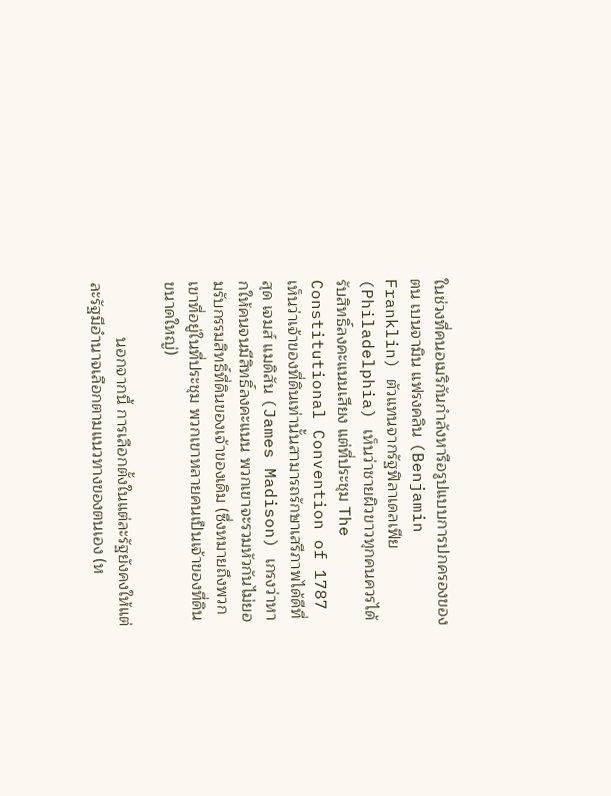ในช่วงที่คนอเมริกันกำลังหารือรูปแบบการปกครองของตน เบนจามิน แฟรงคลิน (Benjamin Franklin) ตัวแทนจากรัฐฟิลาเดลเฟีย (Philadelphia) เห็นว่าชายผิวขาวทุกคนควรได้รับสิทธิ์ลงคะแนนเสียง แต่ที่ประชุม The Constitutional Convention of 1787 เห็นว่าเจ้าของที่ดินเท่านั้นสามารถรักษาเสรีภาพได้ดีที่สุด เจมส์ แมดิสัน (James Madison) เกรงว่าหากให้คนจนมีสิทธิ์ลงคะแนน พวกเขาจะรวมหัวกันไม่ยอมรับกรรมสิทธิ์ที่ดินของเจ้าของเดิม (ซึ่งหมายถึงพวกเขาที่อยู่ในที่ประชุม พวกเขาหลายคนเป็นเจ้าของที่ดินขนาดใหญ่)

            นอกจากนี้ การเลือกตั้งในแต่ละรัฐยังคงให้แต่ละรัฐมีอำนาจเลือกตามแนวทางของตนเอง (ห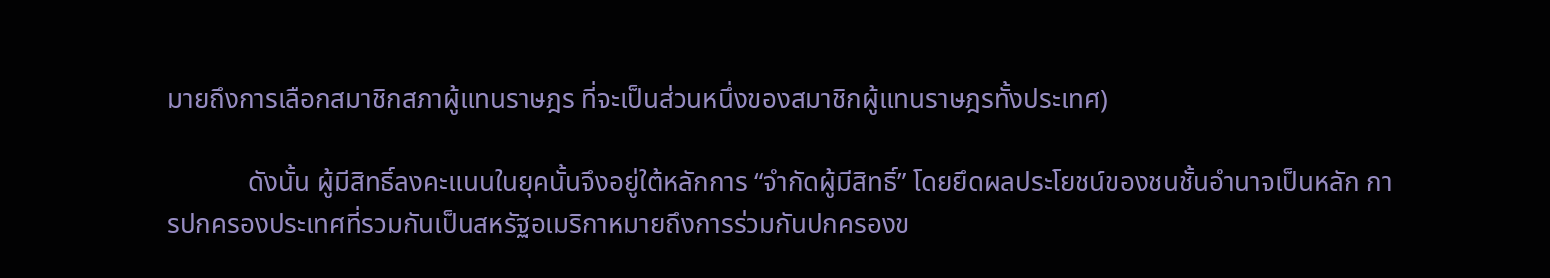มายถึงการเลือกสมาชิกสภาผู้แทนราษฎร ที่จะเป็นส่วนหนึ่งของสมาชิกผู้แทนราษฎรทั้งประเทศ)

            ดังนั้น ผู้มีสิทธิ์ลงคะแนนในยุคนั้นจึงอยู่ใต้หลักการ “จำกัดผู้มีสิทธิ์” โดยยึดผลประโยชน์ของชนชั้นอำนาจเป็นหลัก การปกครองประเทศที่รวมกันเป็นสหรัฐอเมริกาหมายถึงการร่วมกันปกครองข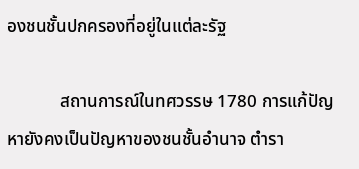องชนชั้นปกครองที่อยู่ในแต่ละรัฐ

            สถานการณ์ในทศวรรษ 1780 การแก้ปัญหายังคงเป็นปัญหาของชนชั้นอำนาจ ตำรา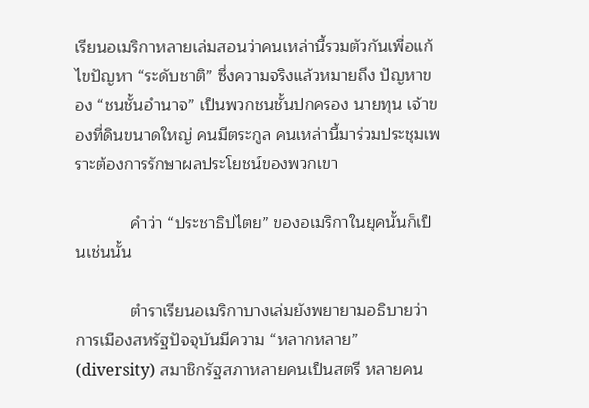เรียนอเมริกาหลายเล่มสอนว่าคนเหล่านี้รวมตัวกันเพื่อแก้ไขปัญหา “ระดับชาติ” ซึ่งความจริงแล้วหมายถึง ปัญหาของ “ชนชั้นอำนาจ” เป็นพวกชนชั้นปกครอง นายทุน เจ้าของที่ดินขนาดใหญ่ คนมีตระกูล คนเหล่านี้มาร่วมประชุมเพราะต้องการรักษาผลประโยชน์ของพวกเขา

            คำว่า “ประชาธิปไตย” ของอเมริกาในยุคนั้นก็เป็นเช่นนั้น

            ตำราเรียนอเมริกาบางเล่มยังพยายามอธิบายว่าการเมืองสหรัฐปัจจุบันมีความ “หลากหลาย” (diversity) สมาชิกรัฐสภาหลายคนเป็นสตรี หลายคน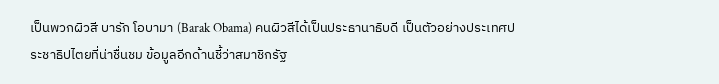เป็นพวกผิวสี บารัก โอบามา (Barak Obama) คนผิวสีได้เป็นประธานาธิบดี เป็นตัวอย่างประเทศประชาธิปไตยที่น่าชื่นชม ข้อมูลอีกด้านชี้ว่าสมาชิกรัฐ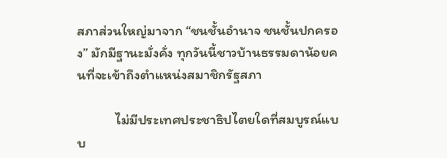สภาส่วนใหญ่มาจาก “ชนชั้นอำนาจ ชนชั้นปกครอง” มักมีฐานะมั่งคั่ง ทุกวันนี้ชาวบ้านธรรมดาน้อยคนที่จะเข้าถึงตำแหน่งสมาชิกรัฐสภา

            ไม่มีประเทศประชาธิปไตยใดที่สมบูรณ์แบบ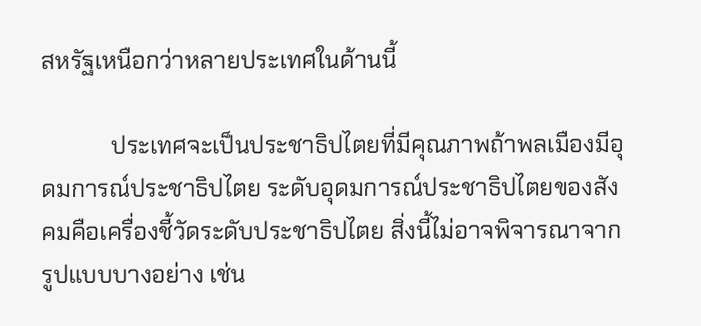สหรัฐเหนือกว่าหลายประเทศในด้านนี้

            ประเทศจะเป็นประชาธิปไตยที่มีคุณภาพถ้าพลเมืองมีอุดมการณ์ประชาธิปไตย ระดับอุดมการณ์ประชาธิปไตยของสังคมคือเครื่องชี้วัดระดับประชาธิปไตย สิ่งนี้ไม่อาจพิจารณาจากรูปแบบบางอย่าง เช่น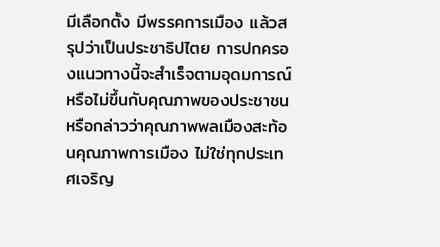มีเลือกตั้ง มีพรรคการเมือง แล้วสรุปว่าเป็นประชาธิปไตย การปกครองแนวทางนี้จะสำเร็จตามอุดมการณ์หรือไม่ขึ้นกับคุณภาพของประชาชน หรือกล่าวว่าคุณภาพพลเมืองสะท้อนคุณภาพการเมือง ไม่ใช่ทุกประเทศเจริญ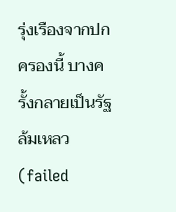รุ่งเรืองจากปกครองนี้ บางครั้งกลายเป็นรัฐล้มเหลว (failed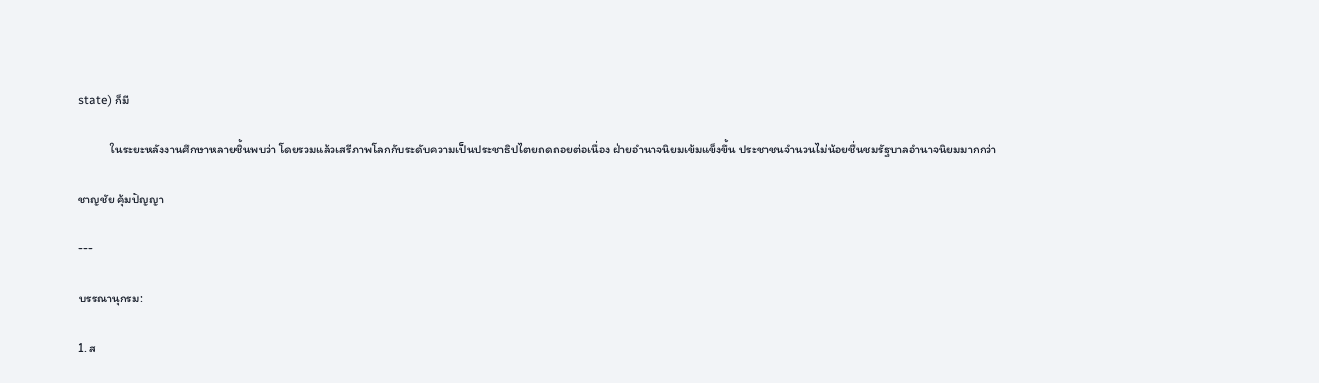state) ก็มี

            ในระยะหลังงานศึกษาหลายชิ้นพบว่า โดยรวมแล้วเสรีภาพโลกกับระดับความเป็นประชาธิปไตยถดถอยต่อเนื่อง ฝ่ายอำนาจนิยมเข้มแข็งขึ้น ประชาชนจำนวนไม่น้อยชื่นชมรัฐบาลอำนาจนิยมมากกว่า

ชาญชัย คุ้มปัญญา

---

บรรณานุกรม:

1. ส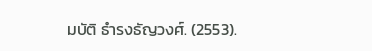มบัติ ธำรงธัญวงศ์. (2553).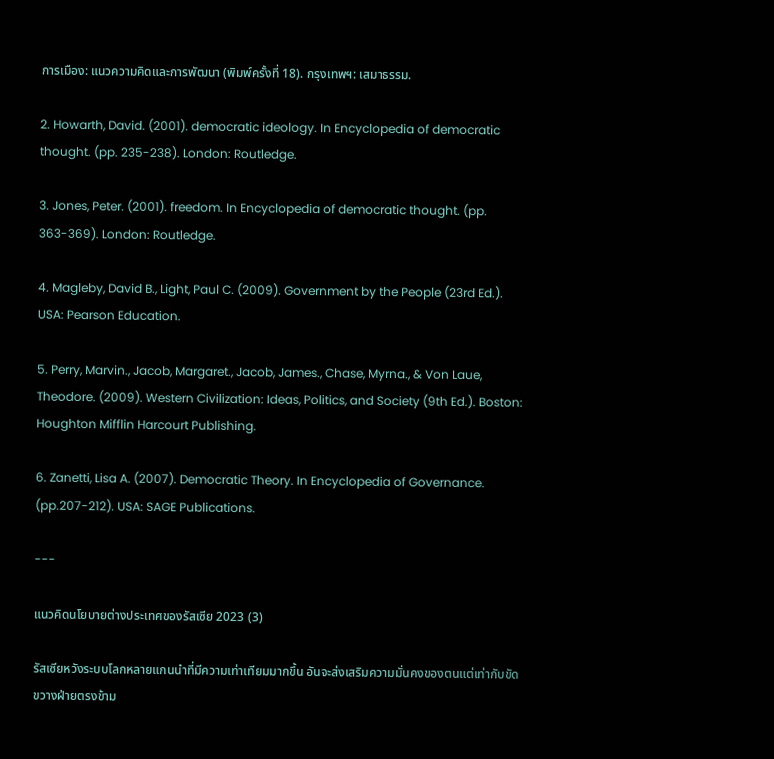การเมือง: แนวความคิดและการพัฒนา (พิมพ์ครั้งที่ 18). กรุงเทพฯ: เสมาธรรม.

2. Howarth, David. (2001). democratic ideology. In Encyclopedia of democratic thought. (pp. 235-238). London: Routledge.

3. Jones, Peter. (2001). freedom. In Encyclopedia of democratic thought. (pp. 363-369). London: Routledge.

4. Magleby, David B., Light, Paul C. (2009). Government by the People (23rd Ed.). USA: Pearson Education.

5. Perry, Marvin., Jacob, Margaret., Jacob, James., Chase, Myrna., & Von Laue, Theodore. (2009). Western Civilization: Ideas, Politics, and Society (9th Ed.). Boston: Houghton Mifflin Harcourt Publishing.

6. Zanetti, Lisa A. (2007). Democratic Theory. In Encyclopedia of Governance. (pp.207-212). USA: SAGE Publications.

---

แนวคิดนโยบายต่างประเทศของรัสเซีย 2023 (3)

รัสเซียหวังระบบโลกหลายแกนนำที่มีความเท่าเทียมมากขึ้น อันจะส่งเสริมความมั่นคงของตนแต่เท่ากับขัดขวางฝ่ายตรงข้าม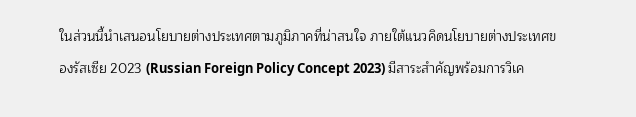ในส่วนนี้นำเสนอนโยบายต่างประเทศตามภูมิภาคที่น่าสนใจ ภายใต้แนวคิดนโยบายต่างประเทศของรัสเซีย 2023 (Russian Foreign Policy Concept 2023) มีสาระสำคัญพร้อมการวิเค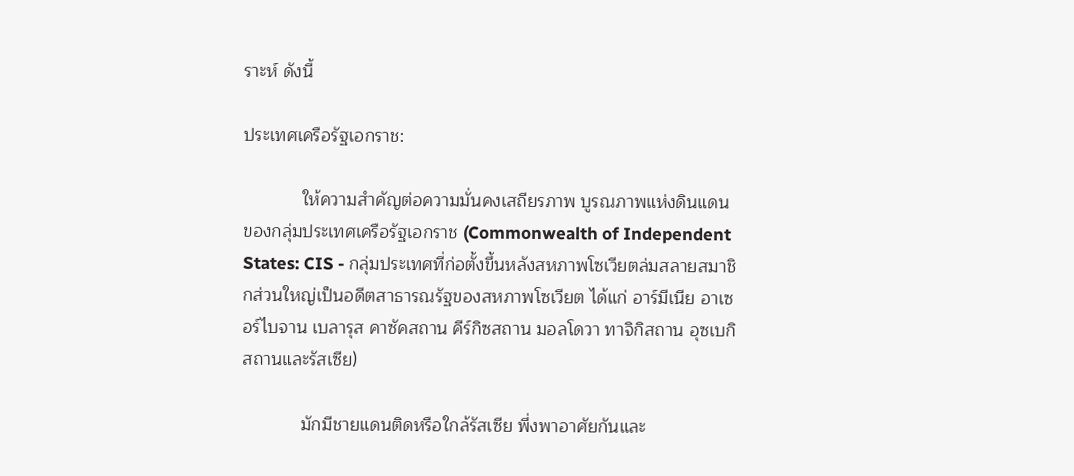ราะห์ ดังนี้

ประเทศเครือรัฐเอกราช:

            ให้ความสำคัญต่อความมั่นคงเสถียรภาพ บูรณภาพแห่งดินแดนของกลุ่มประเทศเครือรัฐเอกราช (Commonwealth of Independent States: CIS - กลุ่มประเทศที่ก่อตั้งขึ้นหลังสหภาพโซเวียตล่มสลายสมาชิกส่วนใหญ่เป็นอดีตสาธารณรัฐของสหภาพโซเวียต ได้แก่ อาร์มีเนีย อาเซอร์ไบจาน เบลารุส คาซัคสถาน คีร์กิซสถาน มอลโดวา ทาจิกิสถาน อุซเบกิสถานและรัสเซีย)

            มักมีชายแดนติดหรือใกล้รัสเซีย พึ่งพาอาศัยกันและ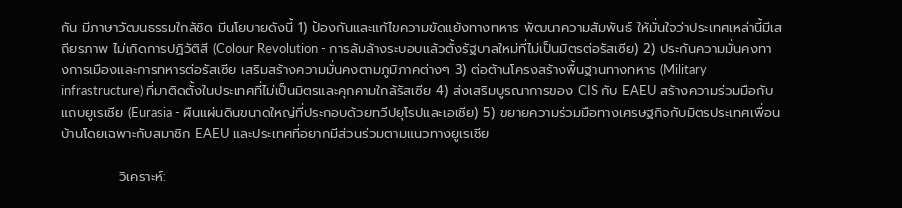กัน มีภาษาวัฒนธรรมใกล้ชิด มีนโยบายดังนี้ 1) ป้องกันและแก้ไขความขัดแย้งทางทหาร พัฒนาความสัมพันธ์ ให้มั่นใจว่าประเทศเหล่านี้มีเสถียรภาพ ไม่เกิดการปฏิวัติสี (Colour Revolution - การล้มล้างระบอบแล้วตั้งรัฐบาลใหม่ที่ไม่เป็นมิตรต่อรัสเซีย) 2) ประกันความมั่นคงทางการเมืองและการทหารต่อรัสเซีย เสริมสร้างความมั่นคงตามภูมิภาคต่างๆ 3) ต่อต้านโครงสร้างพื้นฐานทางทหาร (Military infrastructure) ที่มาติดตั้งในประเทศที่ไม่เป็นมิตรและคุกคามใกล้รัสเซีย 4) ส่งเสริมบูรณาการของ CIS กับ EAEU สร้างความร่วมมือกับแถบยูเรเชีย (Eurasia - ผืนแผ่นดินขนาดใหญ่ที่ประกอบด้วยทวีปยุโรปและเอเชีย) 5) ขยายความร่วมมือทางเศรษฐกิจกับมิตรประเทศเพื่อนบ้านโดยเฉพาะกับสมาชิก EAEU และประเทศที่อยากมีส่วนร่วมตามแนวทางยูเรเชีย

            วิเคราะห์: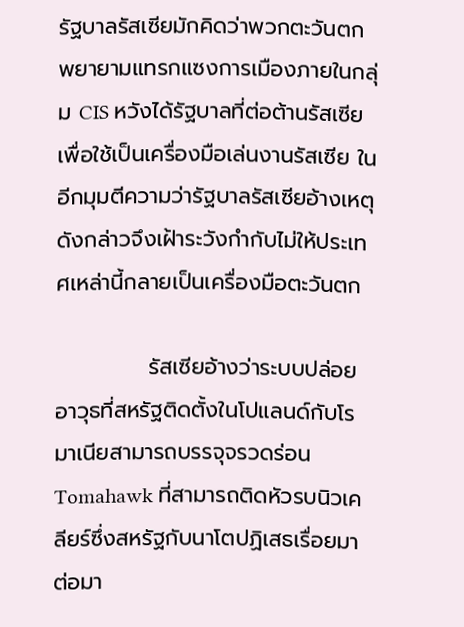รัฐบาลรัสเซียมักคิดว่าพวกตะวันตกพยายามแทรกแซงการเมืองภายในกลุ่ม CIS หวังได้รัฐบาลที่ต่อต้านรัสเซีย เพื่อใช้เป็นเครื่องมือเล่นงานรัสเซีย ในอีกมุมตีความว่ารัฐบาลรัสเซียอ้างเหตุดังกล่าวจึงเฝ้าระวังกำกับไม่ให้ประเทศเหล่านี้กลายเป็นเครื่องมือตะวันตก

            รัสเซียอ้างว่าระบบปล่อยอาวุธที่สหรัฐติดตั้งในโปแลนด์กับโรมาเนียสามารถบรรจุจรวดร่อน Tomahawk ที่สามารถติดหัวรบนิวเคลียร์ซึ่งสหรัฐกับนาโตปฏิเสธเรื่อยมา ต่อมา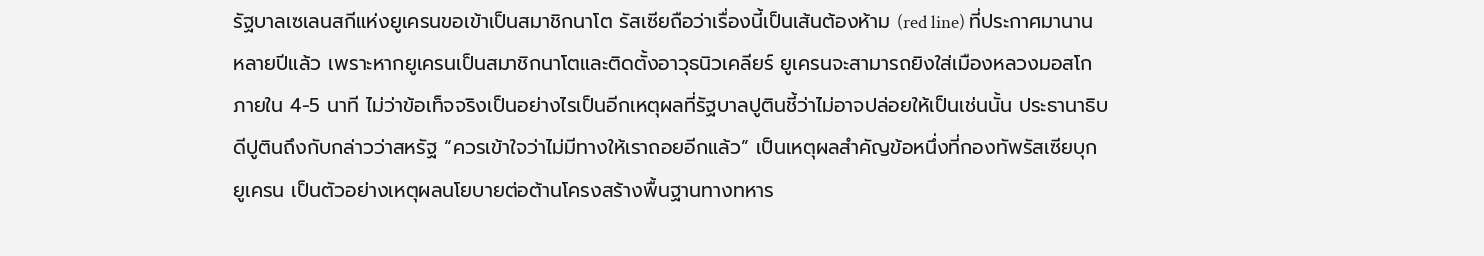รัฐบาลเซเลนสกีแห่งยูเครนขอเข้าเป็นสมาชิกนาโต รัสเซียถือว่าเรื่องนี้เป็นเส้นต้องห้าม (red line) ที่ประกาศมานานหลายปีแล้ว เพราะหากยูเครนเป็นสมาชิกนาโตและติดตั้งอาวุธนิวเคลียร์ ยูเครนจะสามารถยิงใส่เมืองหลวงมอสโกภายใน 4-5 นาที ไม่ว่าข้อเท็จจริงเป็นอย่างไรเป็นอีกเหตุผลที่รัฐบาลปูตินชี้ว่าไม่อาจปล่อยให้เป็นเช่นนั้น ประธานาธิบดีปูตินถึงกับกล่าวว่าสหรัฐ “ควรเข้าใจว่าไม่มีทางให้เราถอยอีกแล้ว” เป็นเหตุผลสำคัญข้อหนึ่งที่กองทัพรัสเซียบุกยูเครน เป็นตัวอย่างเหตุผลนโยบายต่อต้านโครงสร้างพื้นฐานทางทหาร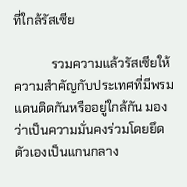ที่ใกล้รัสเซีย

            รวมความแล้วรัสเซียให้ความสำคัญกับประเทศที่มีพรมแดนติดกันหรืออยู่ใกล้กัน มองว่าเป็นความมั่นคงร่วมโดยยึดตัวเองเป็นแกนกลาง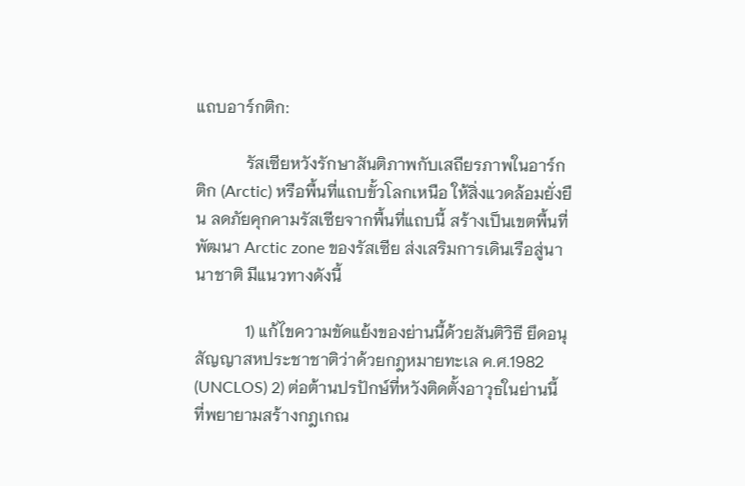แถบอาร์กติก:

            รัสเซียหวังรักษาสันติภาพกับเสถียรภาพในอาร์กติก (Arctic) หรือพื้นที่แถบขั้วโลกเหนือ ให้สิ่งแวดล้อมยั่งยืน ลดภัยคุกคามรัสเซียจากพื้นที่แถบนี้ สร้างเป็นเขตพื้นที่พัฒนา Arctic zone ของรัสเซีย ส่งเสริมการเดินเรือสู่นานาชาติ มีแนวทางดังนี้

            1) แก้ไขความขัดแย้งของย่านนี้ด้วยสันติวิธี ยึดอนุสัญญาสหประชาชาติว่าด้วยกฎหมายทะเล ค.ศ.1982 (UNCLOS) 2) ต่อต้านปรปักษ์ที่หวังติดตั้งอาวุธในย่านนี้ ที่พยายามสร้างกฎเกณ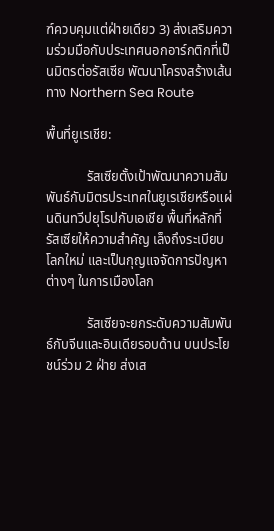ฑ์ควบคุมแต่ฝ่ายเดียว 3) ส่งเสริมความร่วมมือกับประเทศนอกอาร์กติกที่เป็นมิตรต่อรัสเซีย พัฒนาโครงสร้างเส้นทาง Northern Sea Route

พื้นที่ยูเรเชีย:

            รัสเซียตั้งเป้าพัฒนาความสัมพันธ์กับมิตรประเทศในยูเรเชียหรือแผ่นดินทวีปยุโรปกับเอเชีย พื้นที่หลักที่รัสเซียให้ความสำคัญ เล็งถึงระเบียบโลกใหม่ และเป็นกุญแจจัดการปัญหาต่างๆ ในการเมืองโลก

            รัสเซียจะยกระดับความสัมพันธ์กับจีนและอินเดียรอบด้าน บนประโยชน์ร่วม 2 ฝ่าย ส่งเส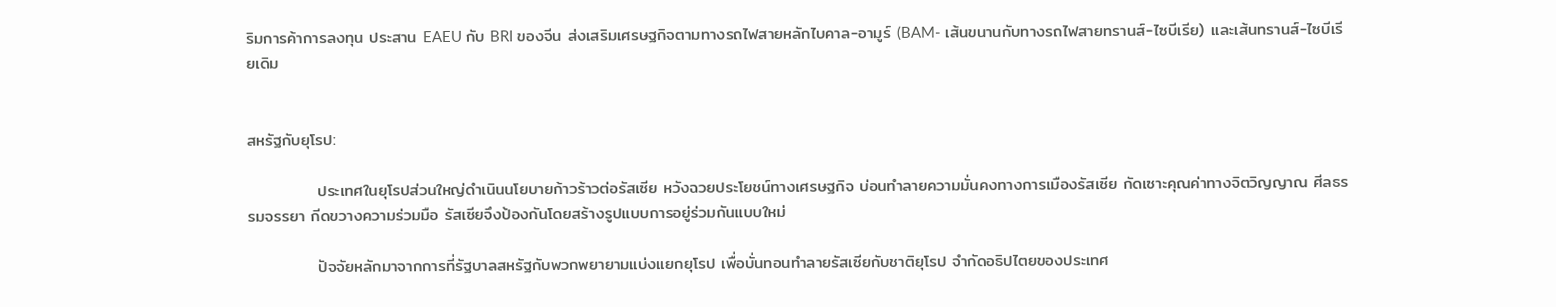ริมการค้าการลงทุน ประสาน EAEU กับ BRI ของจีน ส่งเสริมเศรษฐกิจตามทางรถไฟสายหลักไบคาล-อามูร์ (BAM- เส้นขนานกับทางรถไฟสายทรานส์-ไซบีเรีย) และเส้นทรานส์-ไซบีเรียเดิม


สหรัฐกับยุโรป:

            ประเทศในยุโรปส่วนใหญ่ดำเนินนโยบายก้าวร้าวต่อรัสเซีย หวังฉวยประโยชน์ทางเศรษฐกิจ บ่อนทำลายความมั่นคงทางการเมืองรัสเซีย กัดเซาะคุณค่าทางจิตวิญญาณ ศีลธรรมจรรยา กีดขวางความร่วมมือ รัสเซียจึงป้องกันโดยสร้างรูปแบบการอยู่ร่วมกันแบบใหม่

            ปัจจัยหลักมาจากการที่รัฐบาลสหรัฐกับพวกพยายามแบ่งแยกยุโรป เพื่อบั่นทอนทำลายรัสเซียกับชาติยุโรป จำกัดอธิปไตยของประเทศ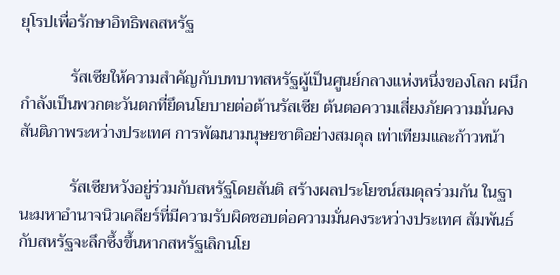ยุโรปเพื่อรักษาอิทธิพลสหรัฐ

            รัสเซียให้ความสำคัญกับบทบาทสหรัฐผู้เป็นศูนย์กลางแห่งหนึ่งของโลก ผนึกกำลังเป็นพวกตะวันตกที่ยึดนโยบายต่อต้านรัสเซีย ต้นตอความเสี่ยงภัยความมั่นคง สันติภาพระหว่างประเทศ การพัฒนามนุษยชาติอย่างสมดุล เท่าเทียมและก้าวหน้า

            รัสเซียหวังอยู่ร่วมกับสหรัฐโดยสันติ สร้างผลประโยชน์สมดุลร่วมกัน ในฐานะมหาอำนาจนิวเคลียร์ที่มีความรับผิดชอบต่อความมั่นคงระหว่างประเทศ สัมพันธ์กับสหรัฐจะลึกซึ้งขึ้นหากสหรัฐเลิกนโย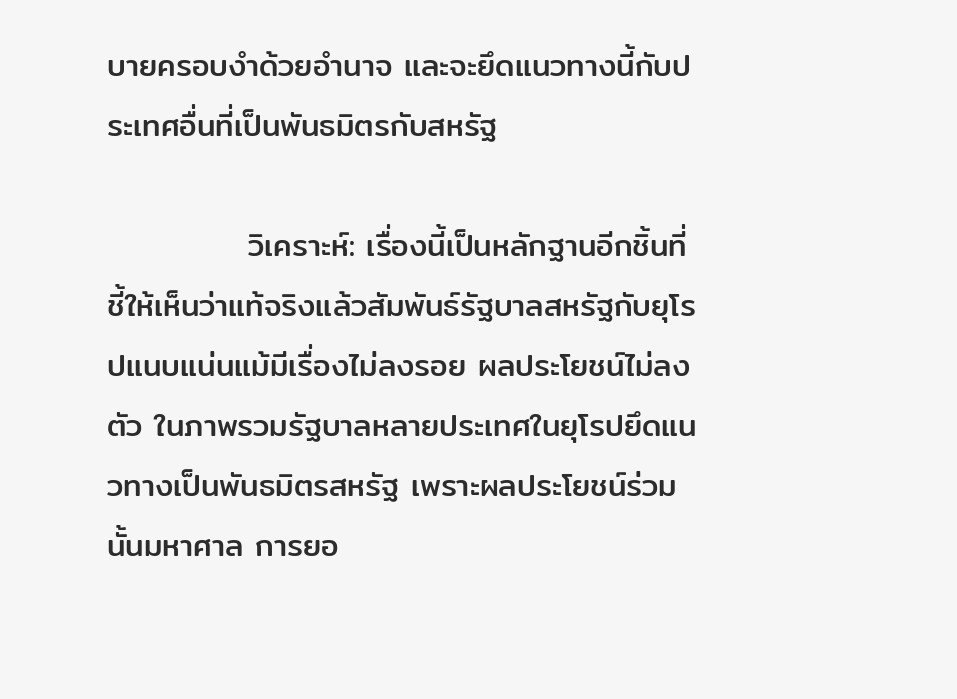บายครอบงำด้วยอำนาจ และจะยึดแนวทางนี้กับประเทศอื่นที่เป็นพันธมิตรกับสหรัฐ

            วิเคราะห์: เรื่องนี้เป็นหลักฐานอีกชิ้นที่ชี้ให้เห็นว่าแท้จริงแล้วสัมพันธ์รัฐบาลสหรัฐกับยุโรปแนบแน่นแม้มีเรื่องไม่ลงรอย ผลประโยชน์ไม่ลงตัว ในภาพรวมรัฐบาลหลายประเทศในยุโรปยึดแนวทางเป็นพันธมิตรสหรัฐ เพราะผลประโยชน์ร่วมนั้นมหาศาล การยอ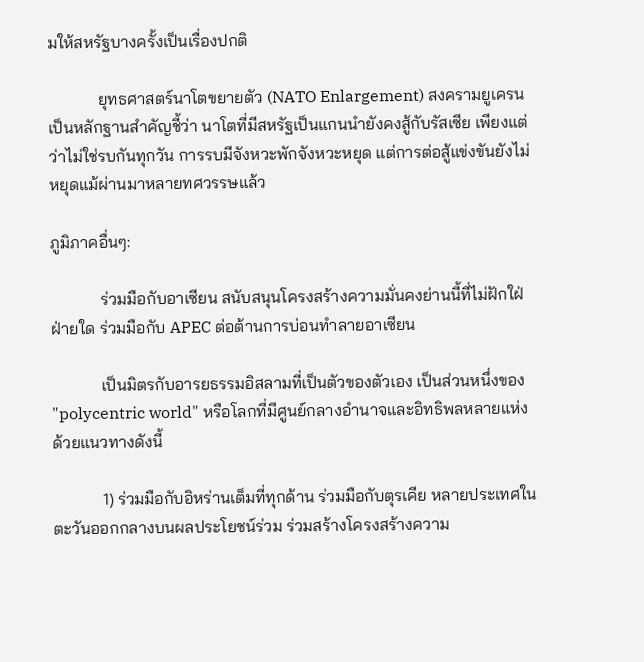มให้สหรัฐบางครั้งเป็นเรื่องปกติ

            ยุทธศาสตร์นาโตขยายตัว (NATO Enlargement) สงครามยูเครนเป็นหลักฐานสำคัญชี้ว่า นาโตที่มีสหรัฐเป็นแกนนำยังคงสู้กับรัสเซีย เพียงแต่ว่าไม่ใช่รบกันทุกวัน การรบมีจังหวะพักจังหวะหยุด แต่การต่อสู้แข่งขันยังไม่หยุดแม้ผ่านมาหลายทศวรรษแล้ว

ภูมิภาคอื่นๆ:

            ร่วมมือกับอาเซียน สนับสนุนโครงสร้างความมั่นคงย่านนี้ที่ไม่ฝักใฝ่ฝ่ายใด ร่วมมือกับ APEC ต่อต้านการบ่อนทำลายอาเซียน

            เป็นมิตรกับอารยธรรมอิสลามที่เป็นตัวของตัวเอง เป็นส่วนหนึ่งของ "polycentric world" หรือโลกที่มีศูนย์กลางอำนาจและอิทธิพลหลายแห่ง ด้วยแนวทางดังนี้

            1) ร่วมมือกับอิหร่านเต็มที่ทุกด้าน ร่วมมือกับตุรเคีย หลายประเทศในตะวันออกกลางบนผลประโยชน์ร่วม ร่วมสร้างโครงสร้างความ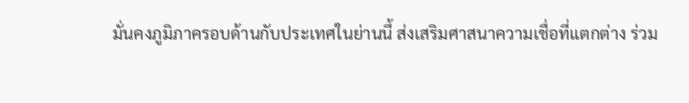มั่นคงภูมิภาครอบด้านกับประเทศในย่านนี้ ส่งเสริมศาสนาความเชื่อที่แตกต่าง ร่วม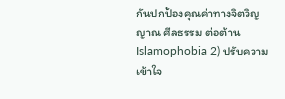กันปกป้องคุณค่าทางจิตวิญญาณ ศีลธรรม ต่อต้าน Islamophobia 2) ปรับความเข้าใจ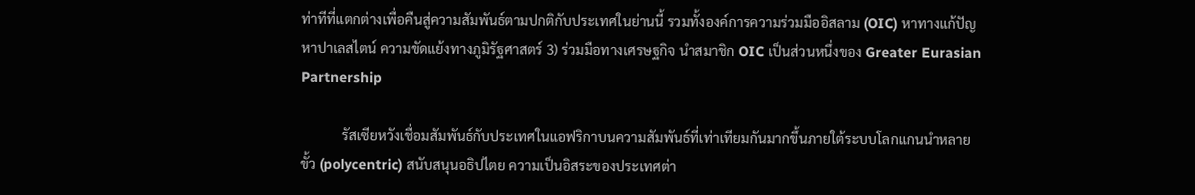ท่าทีที่แตกต่างเพื่อคืนสู่ความสัมพันธ์ตามปกติกับประเทศในย่านนี้ รวมทั้งองค์การความร่วมมืออิสลาม (OIC) หาทางแก้ปัญหาปาเลสไตน์ ความขัดแย้งทางภูมิรัฐศาสตร์ 3) ร่วมมือทางเศรษฐกิจ นำสมาชิก OIC เป็นส่วนหนึ่งของ Greater Eurasian Partnership

            รัสเซียหวังเชื่อมสัมพันธ์กับประเทศในแอฟริกาบนความสัมพันธ์ที่เท่าเทียมกันมากขึ้นภายใต้ระบบโลกแกนนำหลายขั้ว (polycentric) สนับสนุนอธิปไตย ความเป็นอิสระของประเทศต่า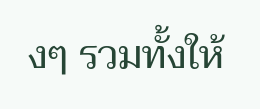งๆ รวมทั้งให้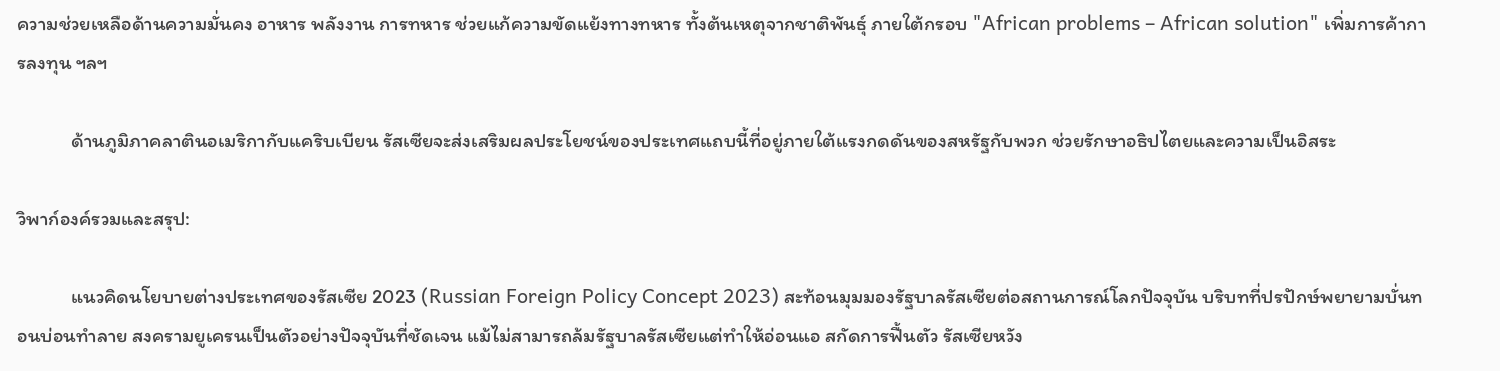ความช่วยเหลือด้านความมั่นคง อาหาร พลังงาน การทหาร ช่วยแก้ความขัดแย้งทางทหาร ทั้งต้นเหตุจากชาติพันธุ์ ภายใต้กรอบ "African problems – African solution" เพิ่มการค้าการลงทุน ฯลฯ

            ด้านภูมิภาคลาตินอเมริกากับแคริบเบียน รัสเซียจะส่งเสริมผลประโยชน์ของประเทศแถบนี้ที่อยู่ภายใต้แรงกดดันของสหรัฐกับพวก ช่วยรักษาอธิปไตยและความเป็นอิสระ

วิพาก์องค์รวมและสรุป:

            แนวคิดนโยบายต่างประเทศของรัสเซีย 2023 (Russian Foreign Policy Concept 2023) สะท้อนมุมมองรัฐบาลรัสเซียต่อสถานการณ์โลกปัจจุบัน บริบทที่ปรปักษ์พยายามบั่นทอนบ่อนทำลาย สงครามยูเครนเป็นตัวอย่างปัจจุบันที่ชัดเจน แม้ไม่สามารถล้มรัฐบาลรัสเซียแต่ทำให้อ่อนแอ สกัดการฟื้นตัว รัสเซียหวัง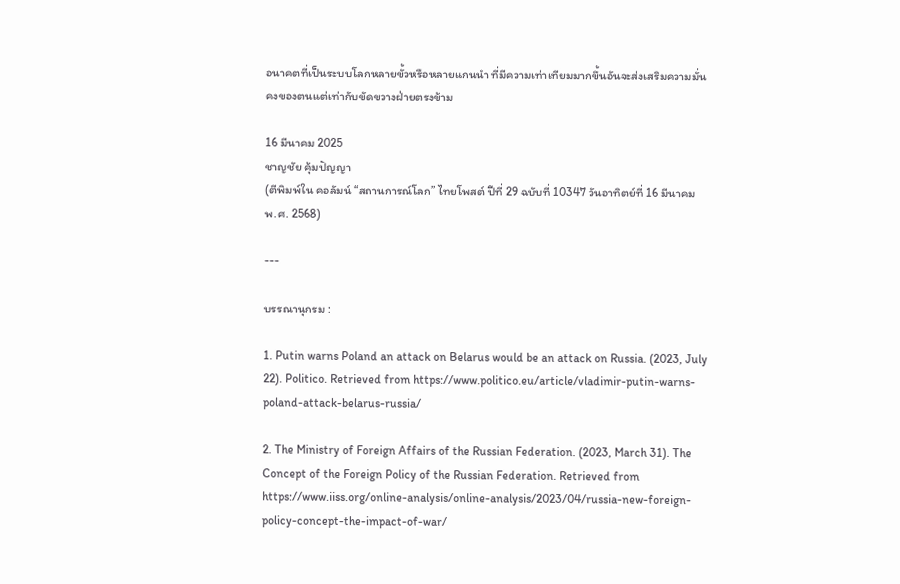อนาคตที่เป็นระบบโลกหลายขั้วหรือหลายแกนนำ ที่มีความเท่าเทียมมากขึ้นอันจะส่งเสริมความมั่นคงของตนแต่เท่ากับขัดขวางฝ่ายตรงข้าม

16 มีนาคม 2025
ชาญชัย คุ้มปัญญา
(ตีพิมพ์ใน คอลัมน์ “สถานการณ์โลก” ไทยโพสต์ ปีที่ 29 ฉบับที่ 10347 วันอาทิตย์ที่ 16 มีนาคม พ.ศ. 2568)

---

บรรณานุกรม :

1. Putin warns Poland an attack on Belarus would be an attack on Russia. (2023, July 22). Politico. Retrieved from https://www.politico.eu/article/vladimir-putin-warns-poland-attack-belarus-russia/

2. The Ministry of Foreign Affairs of the Russian Federation. (2023, March 31). The Concept of the Foreign Policy of the Russian Federation. Retrieved from https://www.iiss.org/online-analysis/online-analysis/2023/04/russia-new-foreign-policy-concept-the-impact-of-war/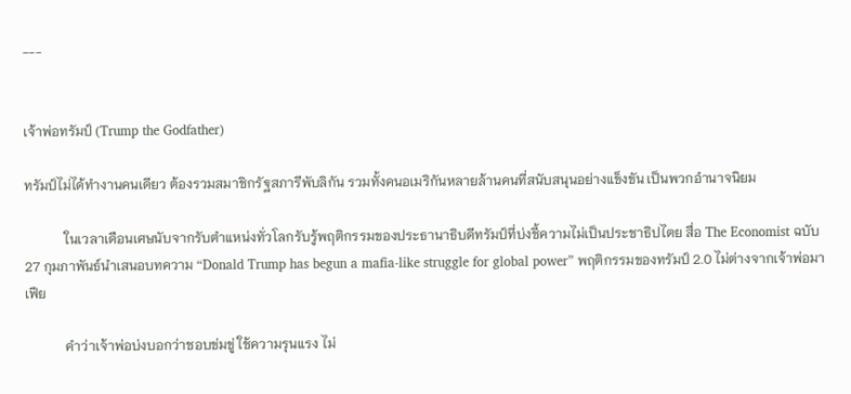---


เจ้าพ่อทรัมป์ (Trump the Godfather)

ทรัมป์ไม่ได้ทำงานคนเดียว ต้องรวมสมาชิกรัฐสภารีพับลิกัน รวมทั้งคนอเมริกันหลายล้านคนที่สนับสนุนอย่างแข็งขัน เป็นพวกอำนาจนิยม

            ในเวลาเดือนเศษนับจากรับตำแหน่งทั่วโลกรับรู้พฤติกรรมของประธานาธิบดีทรัมป์ที่บ่งชี้ความไม่เป็นประชาธิปไตย สื่อ The Economist ฉบับ 27 กุมภาพันธ์นำเสนอบทความ “Donald Trump has begun a mafia-like struggle for global power” พฤติกรรมของทรัมป์ 2.0 ไม่ต่างจากเจ้าพ่อมาเฟีย

            คำว่าเจ้าพ่อบ่งบอกว่าชอบข่มขู่ ใช้ความรุนแรง ไม่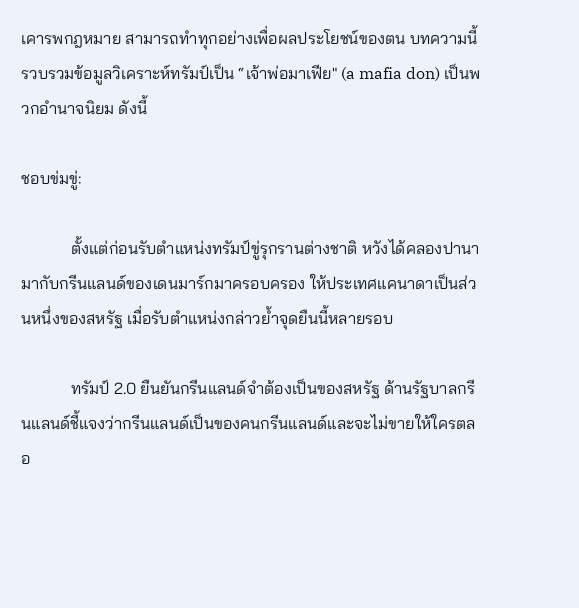เคารพกฎหมาย สามารถทำทุกอย่างเพื่อผลประโยชน์ของตน บทความนี้รวบรวมข้อมูลวิเคราะห์ทรัมป์เป็น “เจ้าพ่อมาเฟีย" (a mafia don) เป็นพวกอำนาจนิยม ดังนี้

ชอบข่มขู่:

            ตั้งแต่ก่อนรับตำแหน่งทรัมป์ขู่รุกรานต่างชาติ หวังได้คลองปานามากับกรีนแลนด์ของเดนมาร์กมาครอบครอง ให้ประเทศแคนาดาเป็นส่วนหนึ่งของสหรัฐ เมื่อรับตำแหน่งกล่าวย้ำจุดยืนนี้หลายรอบ

            ทรัมป์ 2.0 ยืนยันกรีนแลนด์จำต้องเป็นของสหรัฐ ด้านรัฐบาลกรีนแลนด์ชี้แจงว่ากรีนแลนด์เป็นของคนกรีนแลนด์และจะไม่ขายให้ใครตลอ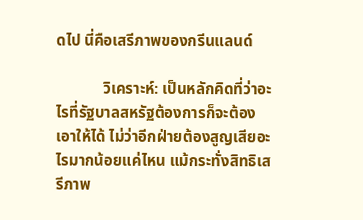ดไป นี่คือเสรีภาพของกรีนแลนด์

            วิเคราะห์: เป็นหลักคิดที่ว่าอะไรที่รัฐบาลสหรัฐต้องการก็จะต้องเอาให้ได้ ไม่ว่าอีกฝ่ายต้องสูญเสียอะไรมากน้อยแค่ไหน แม้กระทั่งสิทธิเสรีภาพ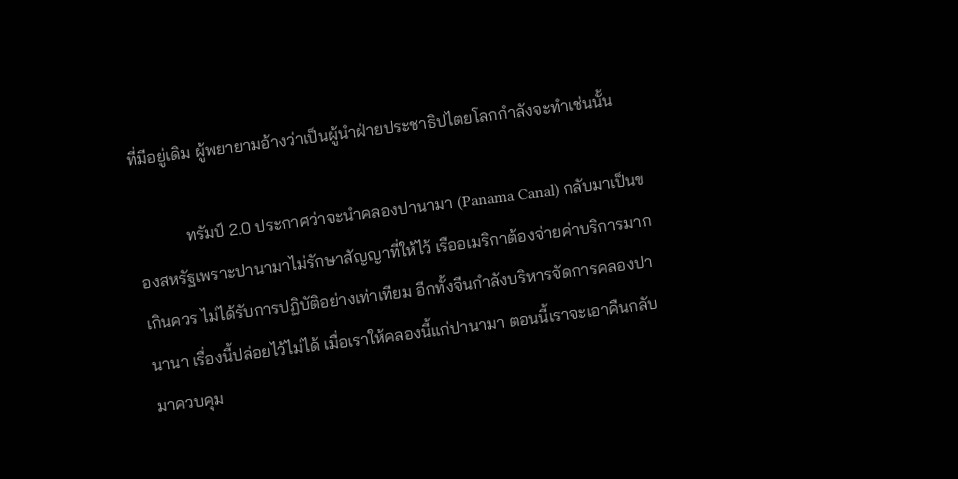ที่มีอยู่เดิม ผู้พยายามอ้างว่าเป็นผู้นำฝ่ายประชาธิปไตยโลกกำลังจะทำเช่นนั้น

            ทรัมป์ 2.0 ประกาศว่าจะนำคลองปานามา (Panama Canal) กลับมาเป็นของสหรัฐเพราะปานามาไม่รักษาสัญญาที่ให้ไว้ เรืออเมริกาต้องจ่ายค่าบริการมากเกินควร ไม่ได้รับการปฏิบัติอย่างเท่าเทียม อีกทั้งจีนกำลังบริหารจัดการคลองปานานา เรื่องนี้ปล่อยไว้ไม่ได้ เมื่อเราให้คลองนี้แก่ปานามา ตอนนี้เราจะเอาคืนกลับมาควบคุม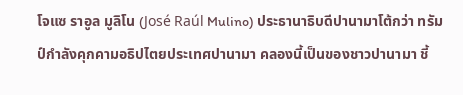โจแซ ราอูล มูลิโน (José Raúl Mulino) ประธานาธิบดีปานามาโต้กว่า ทรัมป์กำลังคุกคามอธิปไตยประเทศปานามา คลองนี้เป็นของชาวปานามา ชี้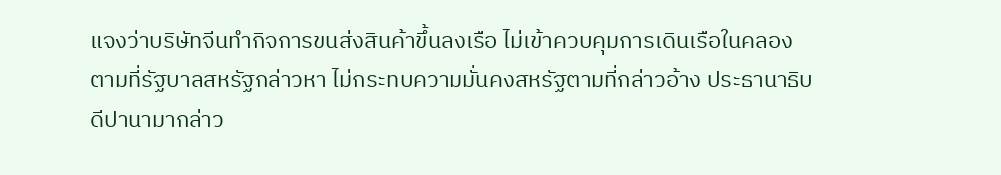แจงว่าบริษัทจีนทำกิจการขนส่งสินค้าขึ้นลงเรือ ไม่เข้าควบคุมการเดินเรือในคลองตามที่รัฐบาลสหรัฐกล่าวหา ไม่กระทบความมั่นคงสหรัฐตามที่กล่าวอ้าง ประธานาธิบดีปานามากล่าว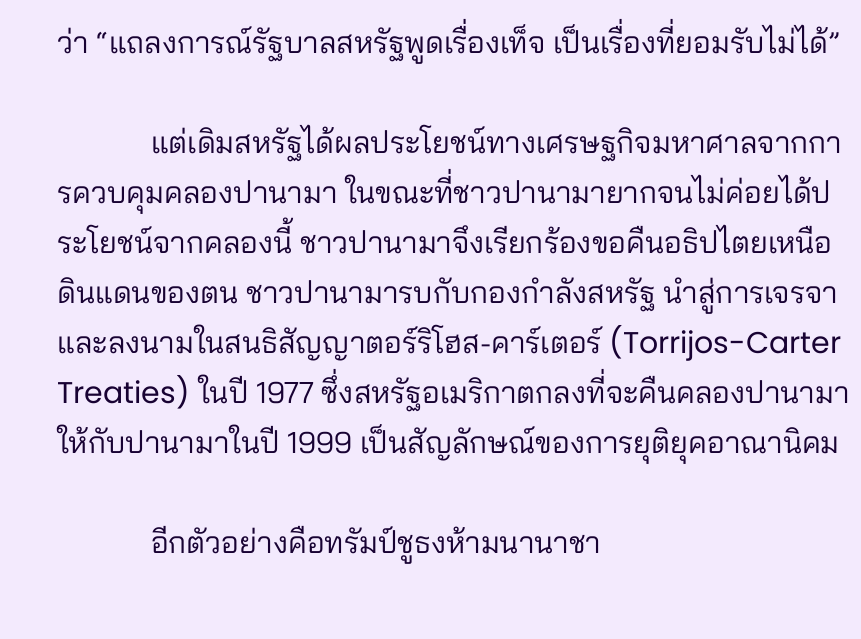ว่า “แถลงการณ์รัฐบาลสหรัฐพูดเรื่องเท็จ เป็นเรื่องที่ยอมรับไม่ได้”

            แต่เดิมสหรัฐได้ผลประโยชน์ทางเศรษฐกิจมหาศาลจากการควบคุมคลองปานามา ในขณะที่ชาวปานามายากจนไม่ค่อยได้ประโยชน์จากคลองนี้ ชาวปานามาจึงเรียกร้องขอคืนอธิปไตยเหนือดินแดนของตน ชาวปานามารบกับกองกำลังสหรัฐ นำสู่การเจรจาและลงนามในสนธิสัญญาตอร์ริโฮส-คาร์เตอร์ (Torrijos-Carter Treaties) ในปี 1977 ซึ่งสหรัฐอเมริกาตกลงที่จะคืนคลองปานามาให้กับปานามาในปี 1999 เป็นสัญลักษณ์ของการยุติยุคอาณานิคม

            อีกตัวอย่างคือทรัมป์ชูธงห้ามนานาชา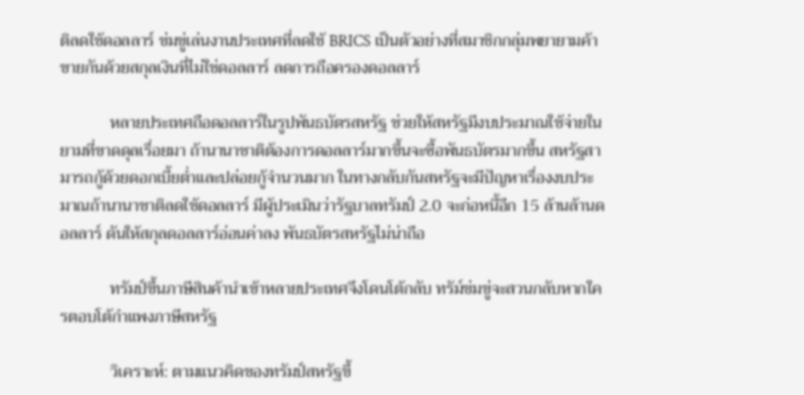ติลดใช้ดอลลาร์ ข่มขู่เล่นงานประเทศที่ลดใช้ BRICS เป็นตัวอย่างที่สมาชิกกลุ่มพยายามค้าขายกันด้วยสกุลเงินที่ไม่ใช่ดอลลาร์ ลดการถือครองดอลลาร์

            หลายประเทศถือดอลลาร์ในรูปพันธบัตรสหรัฐ ช่วยให้สหรัฐมีงบประมาณใช้จ่ายในยามที่ขาดดุลเรื่อยมา ถ้านานาชาติต้องการดอลลาร์มากขึ้นจะซื้อพันธบัตรมากขึ้น สหรัฐสามารถกู้ด้วยดอกเบี้ยต่ำและปล่อยกู้จำนวนมาก ในทางกลับกันสหรัฐจะมีปัญหาเรื่องงบประมาณถ้านานาชาติลดใช้ดอลลาร์ มีผู้ประเมินว่ารัฐบาลทรัมป์ 2.0 จะก่อหนี้อีก 15 ล้านล้านดอลลาร์ ดันให้สกุลดอลลาร์อ่อนค่าลง พันธบัตรสหรัฐไม่น่าถือ

            ทรัมป์ขึ้นภาษีสินค้านำเข้าหลายประเทศจึงโดนโต้กลับ ทรัม์ข่มขู่จะสวนกลับหากใครตอบโต้กำแพงภาษีสหรัฐ

            วิเคราะห์: ตามแนวคิดของทรัมป์สหรัฐขึ้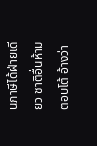นภาษีได้ฝ่ายเดียว ชาติอื่นห้ามตอบโต้ อ้างว่า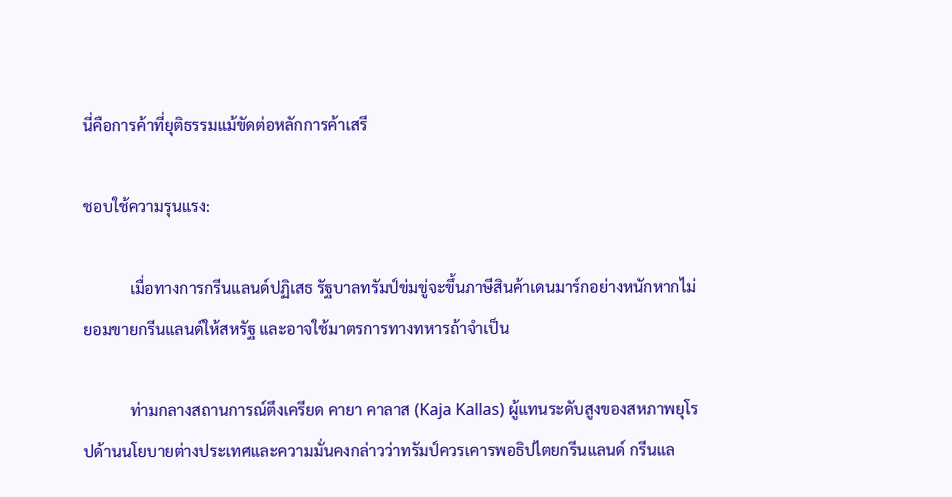นี่คือการค้าที่ยุติธรรมแม้ขัดต่อหลักการค้าเสรี

ชอบใช้ความรุนแรง:

            เมื่อทางการกรีนแลนด์ปฏิเสธ รัฐบาลทรัมป์ข่มขู่จะขึ้นภาษีสินค้าเดนมาร์กอย่างหนักหากไม่ยอมขายกรีนแลนด์ให้สหรัฐ และอาจใช้มาตรการทางทหารถ้าจำเป็น

            ท่ามกลางสถานการณ์ตึงเครียด คายา คาลาส (Kaja Kallas) ผู้แทนระดับสูงของสหภาพยุโรปด้านนโยบายต่างประเทศและความมั่นคงกล่าวว่าทรัมป์ควรเคารพอธิปไตยกรีนแลนด์ กรีนแล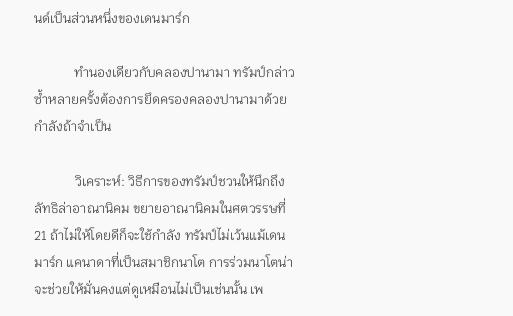นด์เป็นส่วนหนึ่งของเดนมาร์ก

            ทำนองเดียวกับคลองปานามา ทรัมป์กล่าวซ้ำหลายครั้งต้องการยึดครองคลองปานามาด้วยกำลังถ้าจำเป็น

            วิเคราะห์: วิธีการของทรัมป์ชวนให้นึกถึงลัทธิล่าอาณานิคม ขยายอาณานิคมในศตวรรษที่ 21 ถ้าไม่ให้โดยดีก็จะใช้กำลัง ทรัมป์ไม่เว้นแม้เดนมาร์ก แคนาดาที่เป็นสมาชิกนาโต การร่วมนาโตน่าจะช่วยให้มั่นคงแต่ดูเหมือนไม่เป็นเช่นนั้น เพ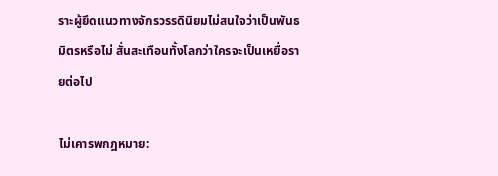ราะผู้ยึดแนวทางจักรวรรดินิยมไม่สนใจว่าเป็นพันธมิตรหรือไม่ สั่นสะเทือนทั้งโลกว่าใครจะเป็นเหยื่อรายต่อไป

ไม่เคารพกฎหมาย: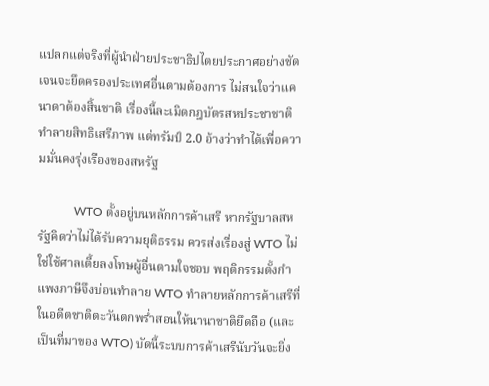แปลกแต่จริงที่ผู้นำฝ่ายประชาธิปไตยประกาศอย่างชัดเจนจะยึดครองประเทศอื่นตามต้องการ ไม่สนใจว่าแคนาดาต้องสิ้นชาติ เรื่องนี้ละเมิดกฎบัตรสหประชาชาติ ทำลายสิทธิเสรีภาพ แต่ทรัมป์ 2.0 อ้างว่าทำได้เพื่อความมั่นคงรุ่งเรืองของสหรัฐ

            WTO ตั้งอยู่บนหลักการค้าเสรี หากรัฐบาลสหรัฐคิดว่าไม่ได้รับความยุติธรรม ควรส่งเรื่องสู่ WTO ไม่ใช่ใช้ศาลเตี้ยลงโทษผู้อื่นตามใจชอบ พฤติกรรมตั้งกำแพงภาษีจึงบ่อนทำลาย WTO ทำลายหลักการค้าเสรีที่ในอดีตชาติตะวันตกพร่ำสอนให้นานาชาติยึดถือ (และเป็นที่มาของ WTO) บัดนี้ระบบการค้าเสรีนับวันจะยิ่ง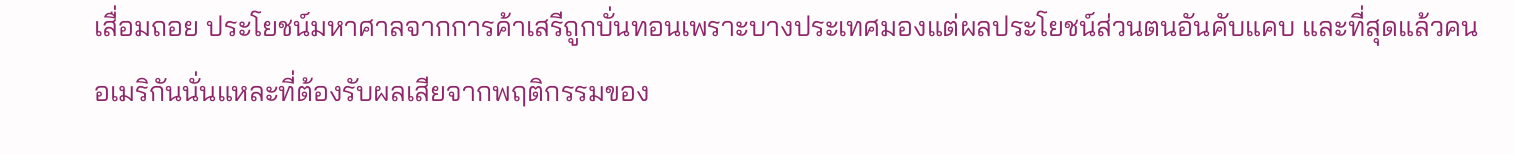เสื่อมถอย ประโยชน์มหาศาลจากการค้าเสรีถูกบั่นทอนเพราะบางประเทศมองแต่ผลประโยชน์ส่วนตนอันคับแคบ และที่สุดแล้วคนอเมริกันนั่นแหละที่ต้องรับผลเสียจากพฤติกรรมของ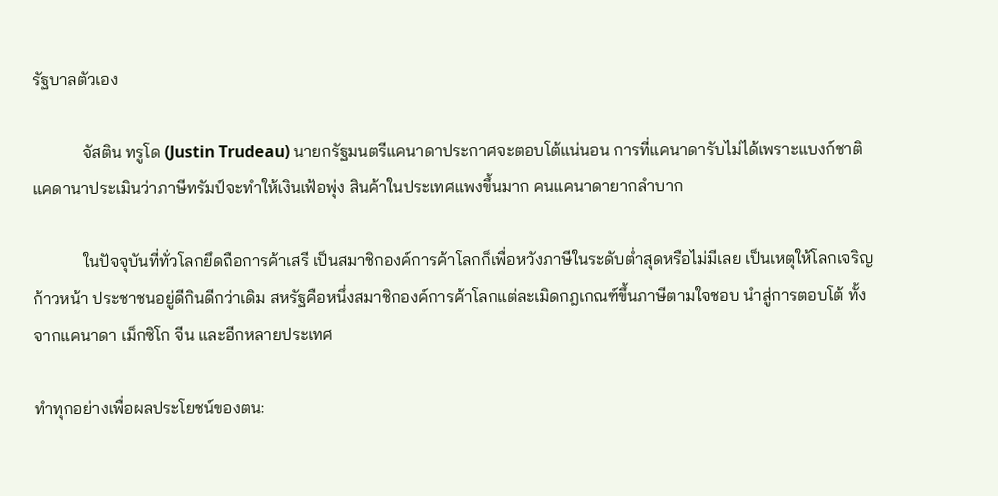รัฐบาลตัวเอง

            จัสติน ทรูโด (Justin Trudeau) นายกรัฐมนตรีแคนาดาประกาศจะตอบโต้แน่นอน การที่แคนาดารับไม่ได้เพราะแบงก์ชาติแคดานาประเมินว่าภาษีทรัมป์จะทำให้เงินเฟ้อพุ่ง สินค้าในประเทศแพงขึ้นมาก คนแคนาดายากลำบาก

            ในปัจจุบันที่ทั่วโลกยึดถือการค้าเสรี เป็นสมาชิกองค์การค้าโลกก็เพื่อหวังภาษีในระดับต่ำสุดหรือไม่มีเลย เป็นเหตุให้โลกเจริญก้าวหน้า ประชาชนอยู่ดีกินดีกว่าเดิม สหรัฐคือหนึ่งสมาชิกองค์การค้าโลกแต่ละเมิดกฎเกณฑ์ขึ้นภาษีตามใจชอบ นำสู่การตอบโต้ ทั้งจากแคนาดา เม็กซิโก จีน และอีกหลายประเทศ

ทำทุกอย่างเพื่อผลประโยชน์ของตน: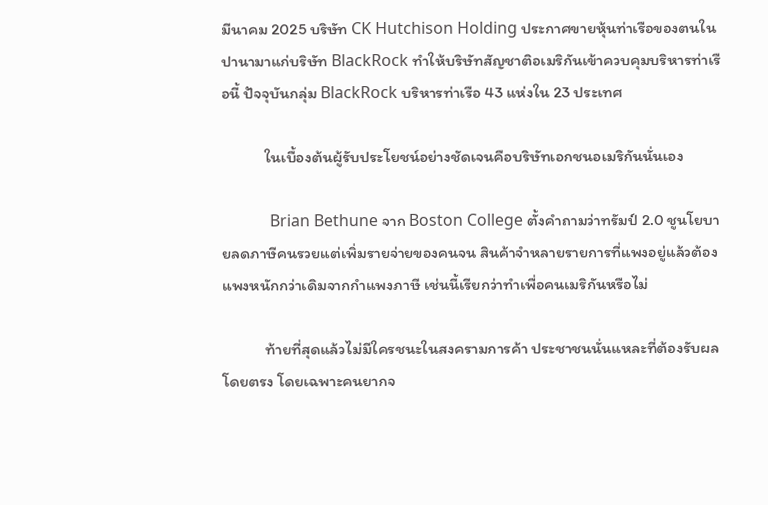มีนาคม 2025 บริษัท CK Hutchison Holding ประกาศขายหุ้นท่าเรือของตนในปานามาแก่บริษัท BlackRock ทำให้บริษัทสัญชาติอเมริกันเข้าควบคุมบริหารท่าเรือนี้ ปัจจุบันกลุ่ม BlackRock บริหารท่าเรือ 43 แห่งใน 23 ประเทศ

            ในเบื้องต้นผู้รับประโยชน์อย่างชัดเจนคือบริษัทเอกชนอเมริกันนั่นเอง

            Brian Bethune จาก Boston College ตั้งคำถามว่าทรัมป์ 2.0 ชูนโยบายลดภาษีคนรวยแต่เพิ่มรายจ่ายของคนจน สินค้าจำหลายรายการที่แพงอยู่แล้วต้องแพงหนักกว่าเดิมจากกำแพงภาษี เช่นนี้เรียกว่าทำเพื่อคนเมริกันหรือไม่

            ท้ายที่สุดแล้วไม่มีใครชนะในสงครามการค้า ประชาชนนั่นแหละที่ต้องรับผลโดยตรง โดยเฉพาะคนยากจ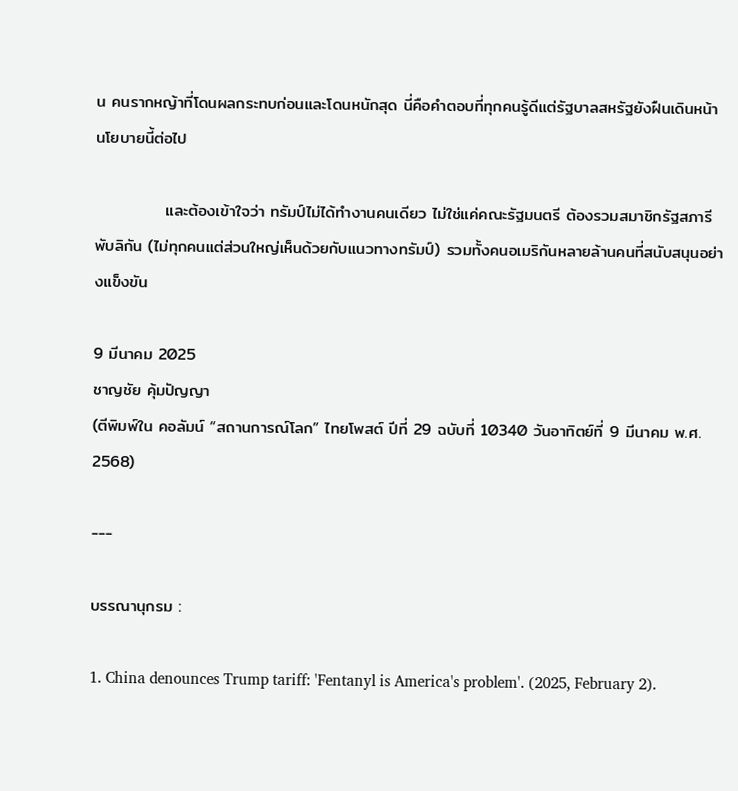น คนรากหญ้าที่โดนผลกระทบก่อนและโดนหนักสุด นี่คือคำตอบที่ทุกคนรู้ดีแต่รัฐบาลสหรัฐยังฝืนเดินหน้านโยบายนี้ต่อไป

            และต้องเข้าใจว่า ทรัมป์ไม่ได้ทำงานคนเดียว ไม่ใช่แค่คณะรัฐมนตรี ต้องรวมสมาชิกรัฐสภารีพับลิกัน (ไม่ทุกคนแต่ส่วนใหญ่เห็นด้วยกับแนวทางทรัมป์) รวมทั้งคนอเมริกันหลายล้านคนที่สนับสนุนอย่างแข็งขัน

9 มีนาคม 2025
ชาญชัย คุ้มปัญญา
(ตีพิมพ์ใน คอลัมน์ “สถานการณ์โลก” ไทยโพสต์ ปีที่ 29 ฉบับที่ 10340 วันอาทิตย์ที่ 9 มีนาคม พ.ศ. 2568)

---

บรรณานุกรม :

1. China denounces Trump tariff: 'Fentanyl is America's problem'. (2025, February 2).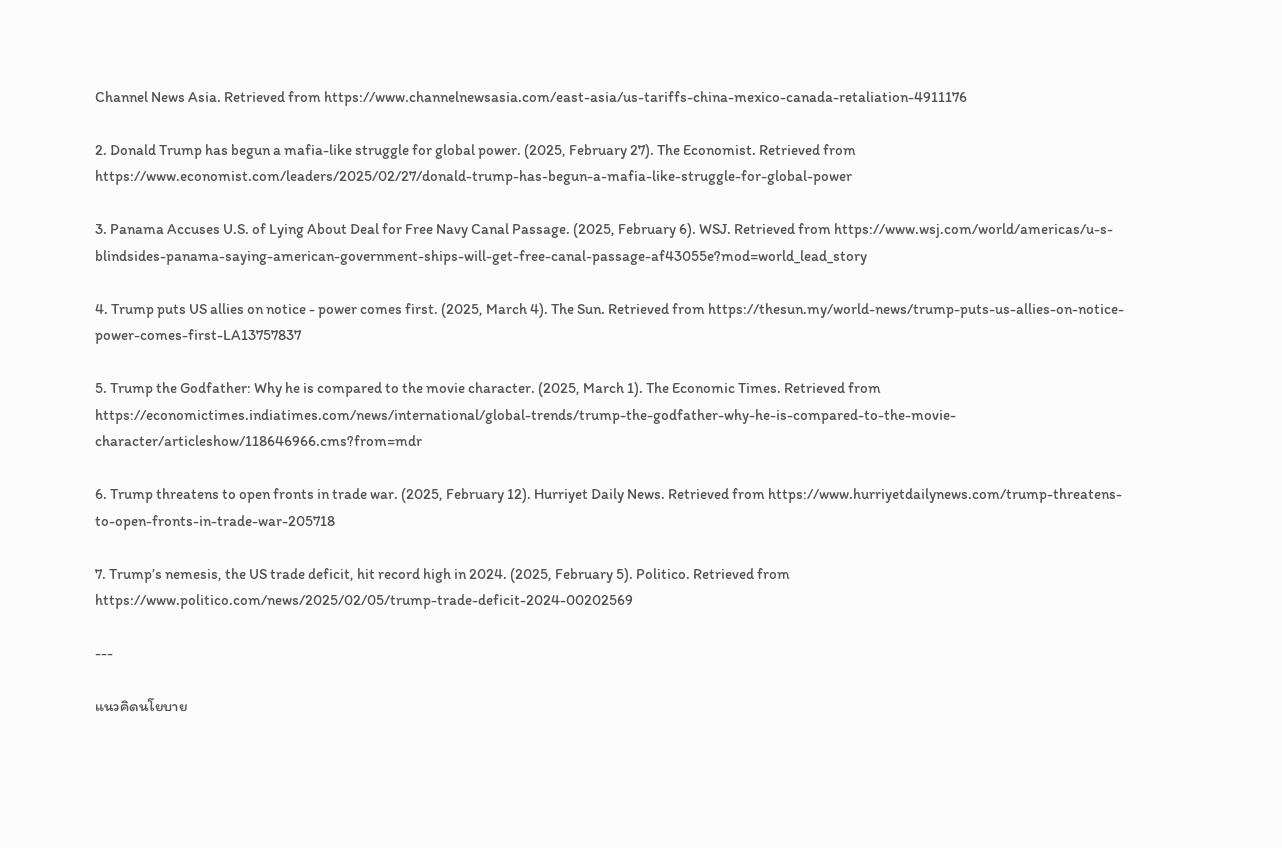Channel News Asia. Retrieved from https://www.channelnewsasia.com/east-asia/us-tariffs-china-mexico-canada-retaliation-4911176

2. Donald Trump has begun a mafia-like struggle for global power. (2025, February 27). The Economist. Retrieved from https://www.economist.com/leaders/2025/02/27/donald-trump-has-begun-a-mafia-like-struggle-for-global-power

3. Panama Accuses U.S. of Lying About Deal for Free Navy Canal Passage. (2025, February 6). WSJ. Retrieved from https://www.wsj.com/world/americas/u-s-blindsides-panama-saying-american-government-ships-will-get-free-canal-passage-af43055e?mod=world_lead_story

4. Trump puts US allies on notice - power comes first. (2025, March 4). The Sun. Retrieved from https://thesun.my/world-news/trump-puts-us-allies-on-notice-power-comes-first-LA13757837

5. Trump the Godfather: Why he is compared to the movie character. (2025, March 1). The Economic Times. Retrieved from https://economictimes.indiatimes.com/news/international/global-trends/trump-the-godfather-why-he-is-compared-to-the-movie-character/articleshow/118646966.cms?from=mdr

6. Trump threatens to open fronts in trade war. (2025, February 12). Hurriyet Daily News. Retrieved from https://www.hurriyetdailynews.com/trump-threatens-to-open-fronts-in-trade-war-205718

7. Trump’s nemesis, the US trade deficit, hit record high in 2024. (2025, February 5). Politico. Retrieved from https://www.politico.com/news/2025/02/05/trump-trade-deficit-2024-00202569

---

แนวคิดนโยบาย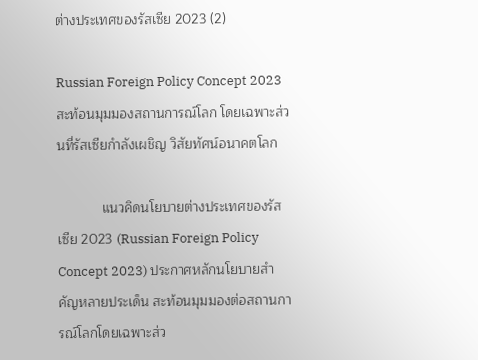ต่างประเทศของรัสเซีย 2023 (2)

Russian Foreign Policy Concept 2023 สะท้อนมุมมองสถานการณ์โลก โดยเฉพาะส่วนที่รัสเซียกำลังเผชิญ วิสัยทัศน์อนาคตโลก

            แนวคิดนโยบายต่างประเทศของรัสเซีย 2023 (Russian Foreign Policy Concept 2023) ประกาศหลักนโยบายสำคัญหลายประเด็น สะท้อนมุมมองต่อสถานการณ์โลกโดยเฉพาะส่ว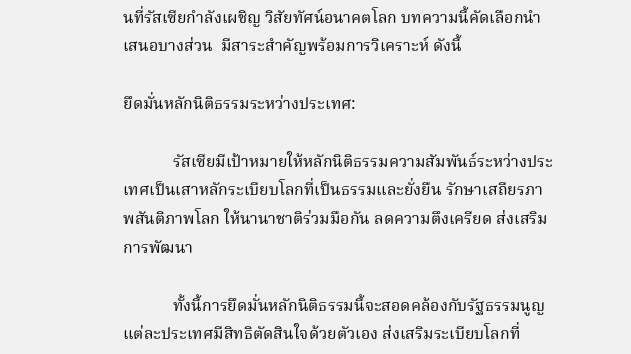นที่รัสเซียกำลังเผชิญ วิสัยทัศน์อนาคตโลก บทความนี้คัดเลือกนำเสนอบางส่วน  มีสาระสำคัญพร้อมการวิเคราะห์ ดังนี้

ยึดมั่นหลักนิติธรรมระหว่างประเทศ:

            รัสเซียมีเป้าหมายให้หลักนิติธรรมความสัมพันธ์ระหว่างประเทศเป็นเสาหลักระเบียบโลกที่เป็นธรรมและยั่งยืน รักษาเสถียรภาพสันติภาพโลก ให้นานาชาติร่วมมือกัน ลดความตึงเครียด ส่งเสริมการพัฒนา

            ทั้งนี้การยึดมั่นหลักนิติธรรมนี้จะสอดคล้องกับรัฐธรรมนูญ แต่ละประเทศมีสิทธิตัดสินใจด้วยตัวเอง ส่งเสริมระเบียบโลกที่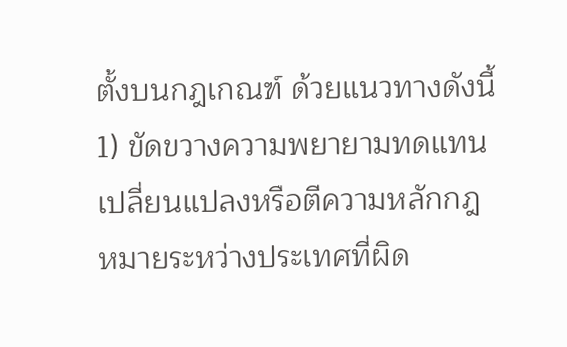ตั้งบนกฎเกณฑ์ ด้วยแนวทางดังนี้ 1) ขัดขวางความพยายามทดแทน เปลี่ยนแปลงหรือตีความหลักกฎหมายระหว่างประเทศที่ผิด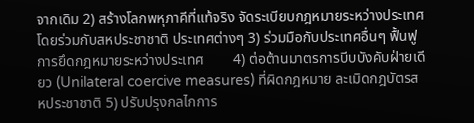จากเดิม 2) สร้างโลกพหุภาคีที่แท้จริง จัดระเบียบกฎหมายระหว่างประเทศ โดยร่วมกับสหประชาชาติ ประเทศต่างๆ 3) ร่วมมือกับประเทศอื่นๆ ฟื้นฟูการยึดกฎหมายระหว่างประเทศ        4) ต่อต้านมาตรการบีบบังคับฝ่ายเดียว (Unilateral coercive measures) ที่ผิดกฎหมาย ละเมิดกฎบัตรสหประชาชาติ 5) ปรับปรุงกลไกการ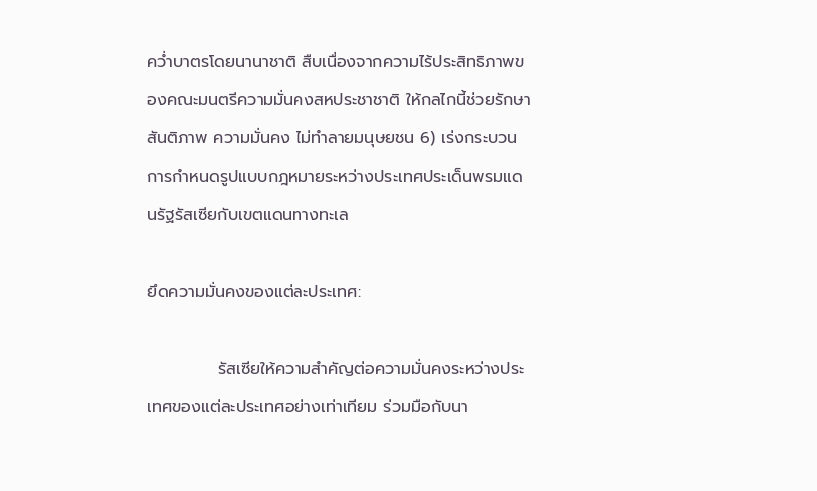คว่ำบาตรโดยนานาชาติ สืบเนื่องจากความไร้ประสิทธิภาพของคณะมนตรีความมั่นคงสหประชาชาติ ให้กลไกนี้ช่วยรักษาสันติภาพ ความมั่นคง ไม่ทำลายมนุษยชน 6) เร่งกระบวนการกำหนดรูปแบบกฎหมายระหว่างประเทศประเด็นพรมแดนรัฐรัสเซียกับเขตแดนทางทะเล

ยึดความมั่นคงของแต่ละประเทศ:

            รัสเซียให้ความสำคัญต่อความมั่นคงระหว่างประเทศของแต่ละประเทศอย่างเท่าเทียม ร่วมมือกับนา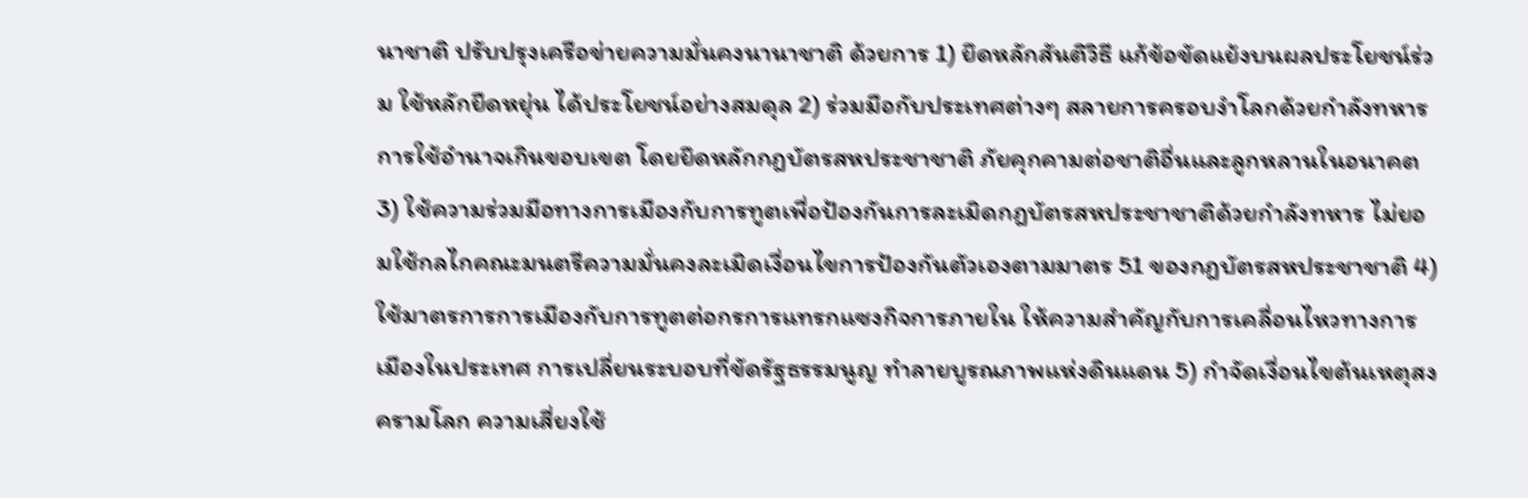นาชาติ ปรับปรุงเครือข่ายความมั่นคงนานาชาติ ด้วยการ 1) ยึดหลักสันติวิธี แก้ข้อขัดแย้งบนผลประโยชน์ร่วม ใช้หลักยืดหยุ่น ได้ประโยชน์อย่างสมดุล 2) ร่วมมือกับประเทศต่างๆ สลายการครอบงำโลกด้วยกำลังทหาร การใช้อำนาจเกินขอบเขต โดยยึดหลักกฎบัตรสหประชาชาติ ภัยคุกคามต่อชาติอื่นและลูกหลานในอนาคต 3) ใช้ความร่วมมือทางการเมืองกับการทูตเพื่อป้องกันการละเมิดกฎบัตรสหประชาชาติด้วยกำลังทหาร ไม่ยอมใช้กลไกคณะมนตรีความมั่นคงละเมิดเงื่อนไขการป้องกันตัวเองตามมาตร 51 ของกฎบัตรสหประชาชาติ 4) ใช้มาตรการการเมืองกับการทูตต่อกรการแทรกแซงกิจการภายใน ให้ความสำคัญกับการเคลื่อนไหวทางการเมืองในประเทศ การเปลี่ยนระบอบที่ขัดรัฐธรรมนูญ ทำลายบูรณภาพแห่งดินแดน 5) กำจัดเงื่อนไขต้นเหตุสงครามโลก ความเสี่ยงใช้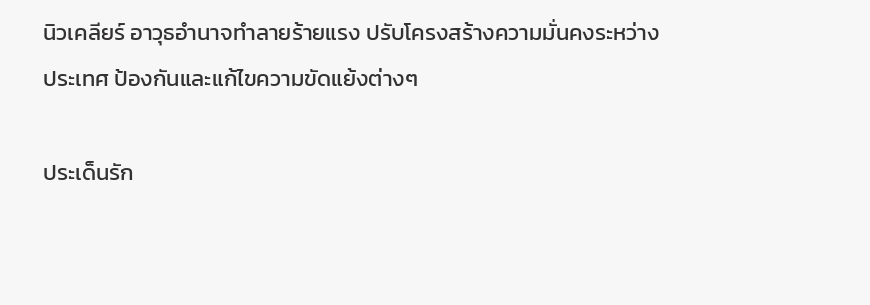นิวเคลียร์ อาวุธอำนาจทำลายร้ายแรง ปรับโครงสร้างความมั่นคงระหว่างประเทศ ป้องกันและแก้ไขความขัดแย้งต่างๆ

ประเด็นรัก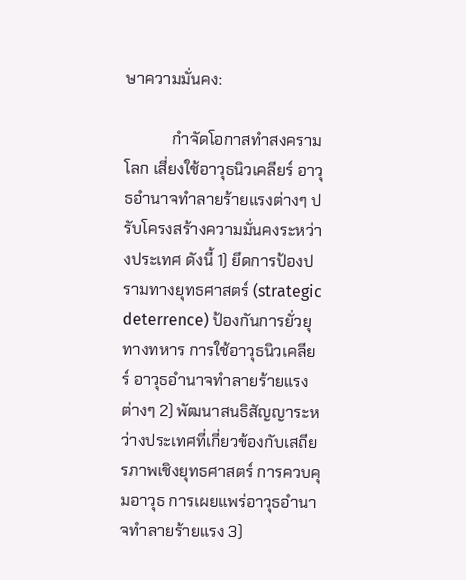ษาความมั่นคง:

            กำจัดโอกาสทำสงครามโลก เสี่ยงใช้อาวุธนิวเคลียร์ อาวุธอำนาจทำลายร้ายแรงต่างๆ ปรับโครงสร้างความมั่นคงระหว่างประเทศ ดังนี้ 1) ยึดการป้องปรามทางยุทธศาสตร์ (strategic deterrence) ป้องกันการยั่วยุทางทหาร การใช้อาวุธนิวเคลียร์ อาวุธอำนาจทำลายร้ายแรงต่างๆ 2) พัฒนาสนธิสัญญาระหว่างประเทศที่เกี่ยวข้องกับเสถียรภาพเชิงยุทธศาสตร์ การควบคุมอาวุธ การเผยแพร่อาวุธอำนาจทำลายร้ายแรง 3)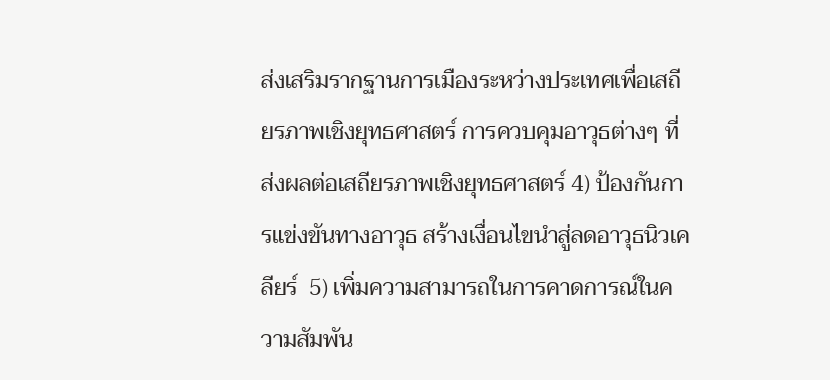ส่งเสริมรากฐานการเมืองระหว่างประเทศเพื่อเสถียรภาพเชิงยุทธศาสตร์ การควบคุมอาวุธต่างๆ ที่ส่งผลต่อเสถียรภาพเชิงยุทธศาสตร์ 4) ป้องกันการแข่งขันทางอาวุธ สร้างเงื่อนไขนำสู่ลดอาวุธนิวเคลียร์  5) เพิ่มความสามารถในการคาดการณ์ในความสัมพัน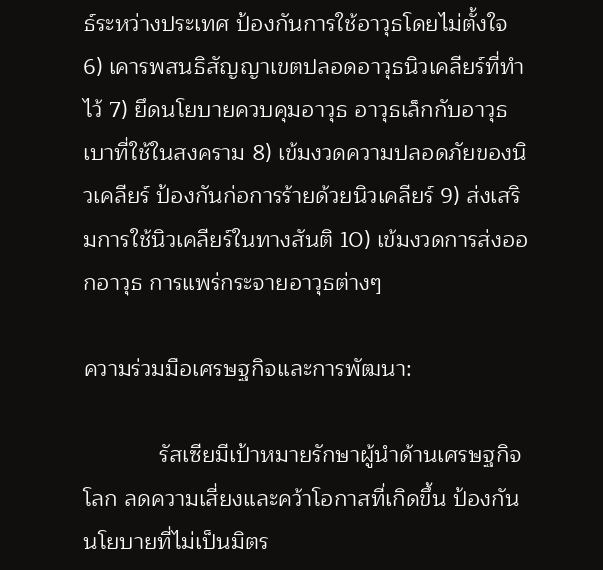ธ์ระหว่างประเทศ ป้องกันการใช้อาวุธโดยไม่ตั้งใจ 6) เคารพสนธิสัญญาเขตปลอดอาวุธนิวเคลียร์ที่ทำไว้ 7) ยึดนโยบายควบคุมอาวุธ อาวุธเล็กกับอาวุธเบาที่ใช้ในสงคราม 8) เข้มงวดความปลอดภัยของนิวเคลียร์ ป้องกันก่อการร้ายด้วยนิวเคลียร์ 9) ส่งเสริมการใช้นิวเคลียร์ในทางสันติ 10) เข้มงวดการส่งออกอาวุธ การแพร่กระจายอาวุธต่างๆ

ความร่วมมือเศรษฐกิจและการพัฒนา:

            รัสเซียมีเป้าหมายรักษาผู้นำด้านเศรษฐกิจโลก ลดความเสี่ยงและคว้าโอกาสที่เกิดขึ้น ป้องกันนโยบายที่ไม่เป็นมิตร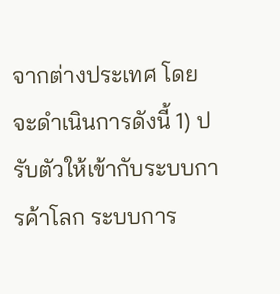จากต่างประเทศ โดยจะดำเนินการดังนี้ 1) ปรับตัวให้เข้ากับระบบการค้าโลก ระบบการ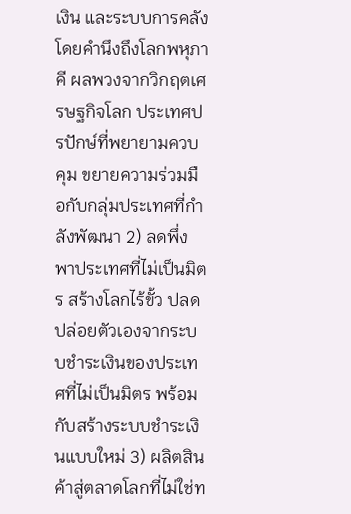เงิน และระบบการคลัง โดยคำนึงถึงโลกพหุภาคี ผลพวงจากวิกฤตเศรษฐกิจโลก ประเทศปรปักษ์ที่พยายามควบคุม ขยายความร่วมมือกับกลุ่มประเทศที่กำลังพัฒนา 2) ลดพึ่งพาประเทศที่ไม่เป็นมิตร สร้างโลกไร้ขั้ว ปลดปล่อยตัวเองจากระบบชำระเงินของประเทศที่ไม่เป็นมิตร พร้อมกับสร้างระบบชำระเงินแบบใหม่ 3) ผลิตสินค้าสู่ตลาดโลกที่ไม่ใช่ท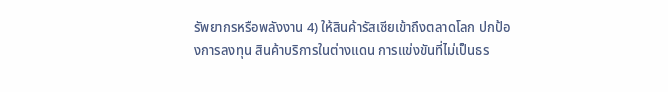รัพยากรหรือพลังงาน 4) ให้สินค้ารัสเซียเข้าถึงตลาดโลก ปกป้องการลงทุน สินค้าบริการในต่างแดน การแข่งขันที่ไม่เป็นธร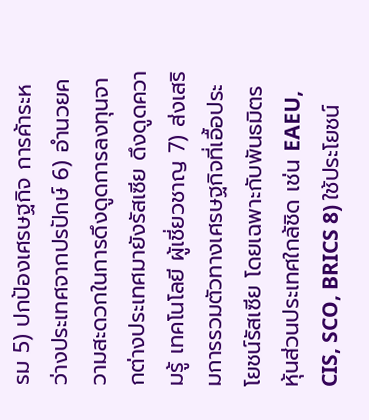รม 5) ปกป้องเศรษฐกิจ การค้าระหว่างประเทศจากปรปักษ์ 6) อำนวยความสะดวกในการดึงดูดการลงทุนจากต่างประเทศมายังรัสเซีย ดึงดูดความรู้ เทคโนโลยี ผู้เชี่ยวชาญ 7) ส่งเสริมการรวมตัวทางเศรษฐกิจที่เอื้อประโยชน์รัสเซีย โดยเฉพาะกับพันธมิตร หุ้นส่วนประเทศใกล้ชิด เช่น EAEU, CIS, SCO, BRICS 8) ใช้ประโยชน์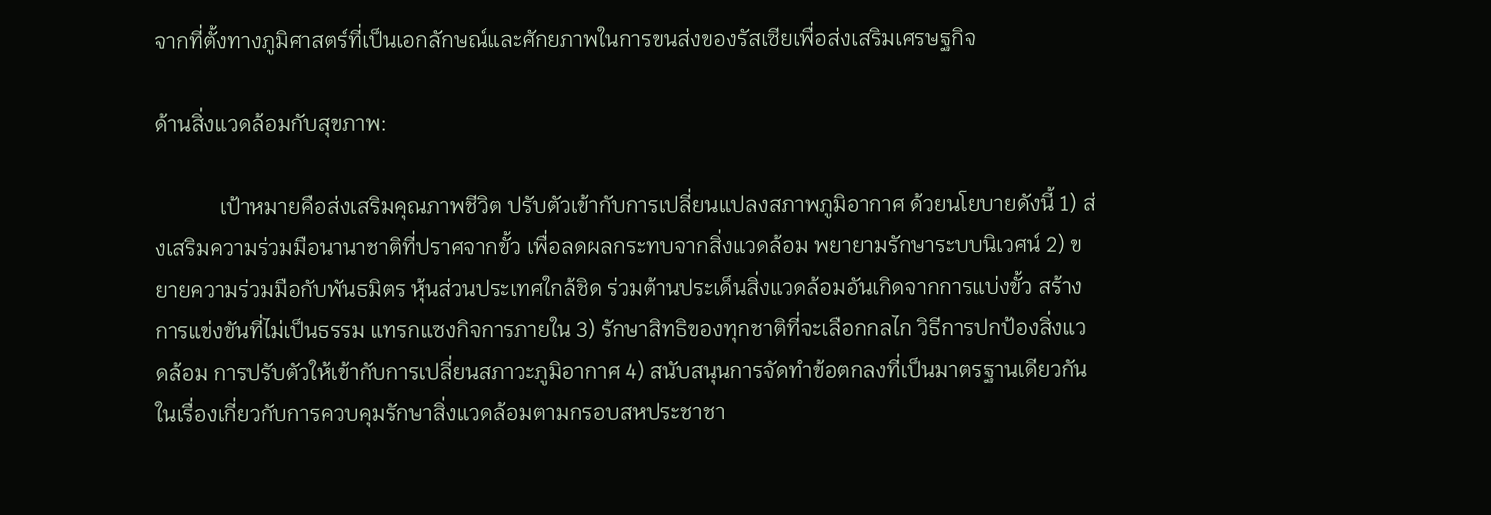จากที่ตั้งทางภูมิศาสตร์ที่เป็นเอกลักษณ์และศักยภาพในการขนส่งของรัสเซียเพื่อส่งเสริมเศรษฐกิจ

ด้านสิ่งแวดล้อมกับสุขภาพ:

            เป้าหมายคือส่งเสริมคุณภาพชีวิต ปรับตัวเข้ากับการเปลี่ยนแปลงสภาพภูมิอากาศ ด้วยนโยบายดังนี้ 1) ส่งเสริมความร่วมมือนานาชาติที่ปราศจากขั้ว เพื่อลดผลกระทบจากสิ่งแวดล้อม พยายามรักษาระบบนิเวศน์ 2) ขยายความร่วมมือกับพันธมิตร หุ้นส่วนประเทศใกล้ชิด ร่วมต้านประเด็นสิ่งแวดล้อมอันเกิดจากการแบ่งขั้ว สร้างการแข่งขันที่ไม่เป็นธรรม แทรกแซงกิจการภายใน 3) รักษาสิทธิของทุกชาติที่จะเลือกกลไก วิธีการปกป้องสิ่งแวดล้อม การปรับตัวให้เข้ากับการเปลี่ยนสภาวะภูมิอากาศ 4) สนับสนุนการจัดทำข้อตกลงที่เป็นมาตรฐานเดียวกัน ในเรื่องเกี่ยวกับการควบคุมรักษาสิ่งแวดล้อมตามกรอบสหประชาชา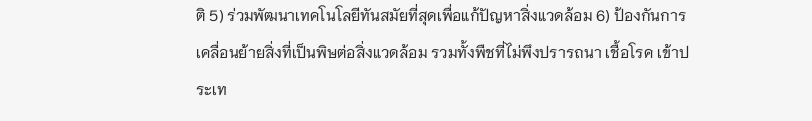ติ 5) ร่วมพัฒนาเทคโนโลยีทันสมัยที่สุดเพื่อแก้ปัญหาสิ่งแวดล้อม 6) ป้องกันการเคลื่อนย้ายสิ่งที่เป็นพิษต่อสิ่งแวดล้อม รวมทั้งพืชที่ไม่พึงปรารถนา เชื้อโรค เข้าประเท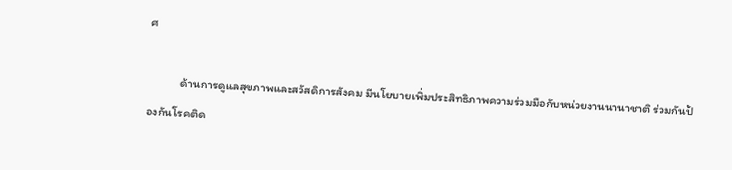ศ

            ด้านการดูแลสุขภาพและสวัสดิการสังคม มีนโยบายเพิ่มประสิทธิภาพความร่วมมือกับหน่วยงานนานาชาติ ร่วมกันป้องกันโรคติด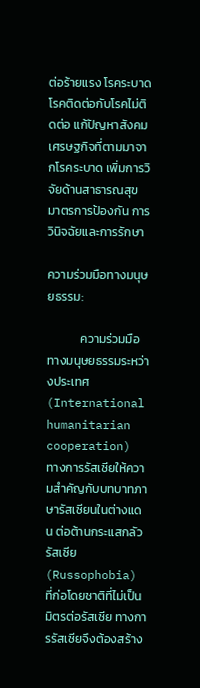ต่อร้ายแรง โรคระบาด โรคติดต่อกับโรคไม่ติดต่อ แก้ปัญหาสังคมเศรษฐกิจที่ตามมาจากโรคระบาด เพิ่มการวิจัยด้านสาธารณสุข มาตรการป้องกัน การวินิจฉัยและการรักษา

ความร่วมมือทางมนุษยธรรม:

            ความร่วมมือทางมนุษยธรรมระหว่างประเทศ (International humanitarian cooperation) ทางการรัสเซียให้ความสำคัญกับบทบาทภาษารัสเซียนในต่างแดน ต่อต้านกระแสกลัวรัสเซีย (Russophobia) ที่ก่อโดยชาติที่ไม่เป็นมิตรต่อรัสเซีย ทางการรัสเซียจึงต้องสร้าง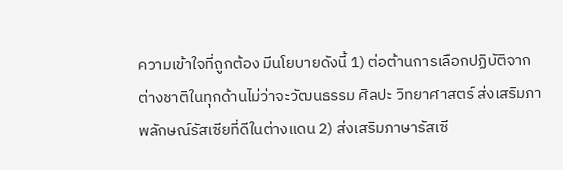ความเข้าใจที่ถูกต้อง มีนโยบายดังนี้ 1) ต่อต้านการเลือกปฏิบัติจากต่างชาติในทุกด้านไม่ว่าจะวัฒนธรรม ศิลปะ วิทยาศาสตร์ ส่งเสริมภาพลักษณ์รัสเซียที่ดีในต่างแดน 2) ส่งเสริมภาษารัสเซี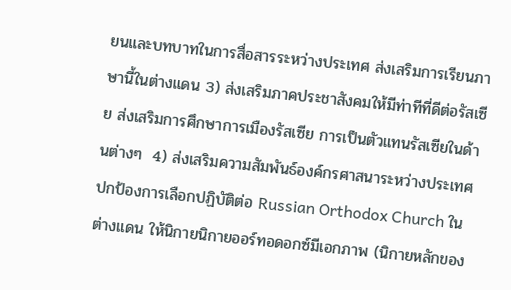ยนและบทบาทในการสื่อสารระหว่างประเทศ ส่งเสริมการเรียนภาษานี้ในต่างแดน 3) ส่งเสริมภาคประชาสังคมให้มีท่าทีที่ดีต่อรัสเซีย ส่งเสริมการศึกษาการเมืองรัสเซีย การเป็นตัวแทนรัสเซียในด้านต่างๆ  4) ส่งเสริมความสัมพันธ์องค์กรศาสนาระหว่างประเทศ ปกป้องการเลือกปฏิบัติต่อ Russian Orthodox Church ในต่างแดน ให้นิกายนิกายออร์ทอดอกซ์มีเอกภาพ (นิกายหลักของ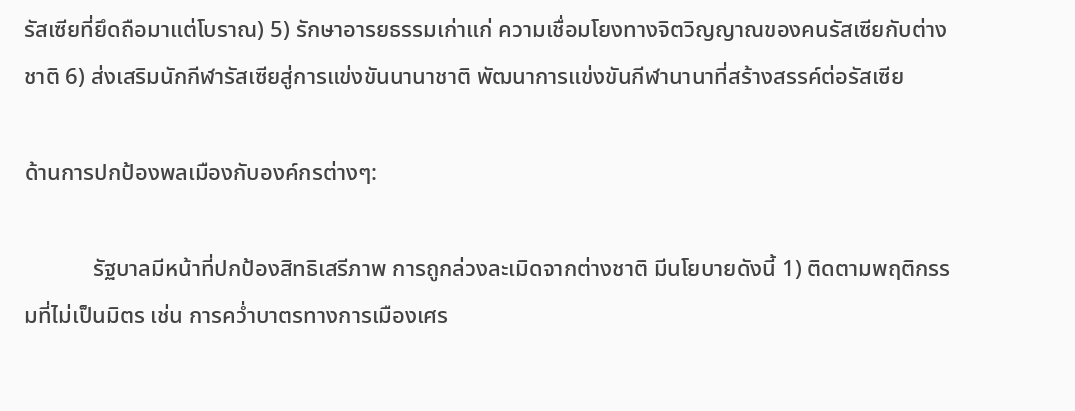รัสเซียที่ยึดถือมาแต่โบราณ) 5) รักษาอารยธรรมเก่าแก่ ความเชื่อมโยงทางจิตวิญญาณของคนรัสเซียกับต่างชาติ 6) ส่งเสริมนักกีฬารัสเซียสู่การแข่งขันนานาชาติ พัฒนาการแข่งขันกีฬานานาที่สร้างสรรค์ต่อรัสเซีย

ด้านการปกป้องพลเมืองกับองค์กรต่างๆ:

            รัฐบาลมีหน้าที่ปกป้องสิทธิเสรีภาพ การถูกล่วงละเมิดจากต่างชาติ มีนโยบายดังนี้ 1) ติดตามพฤติกรรมที่ไม่เป็นมิตร เช่น การคว่ำบาตรทางการเมืองเศร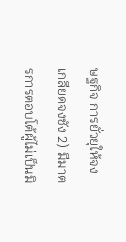ษฐกิจ การยั่วยุให้จงเกลียดจงชัง 2) มีมาตรการตอบโต้ผู้ไม่เป็นมิ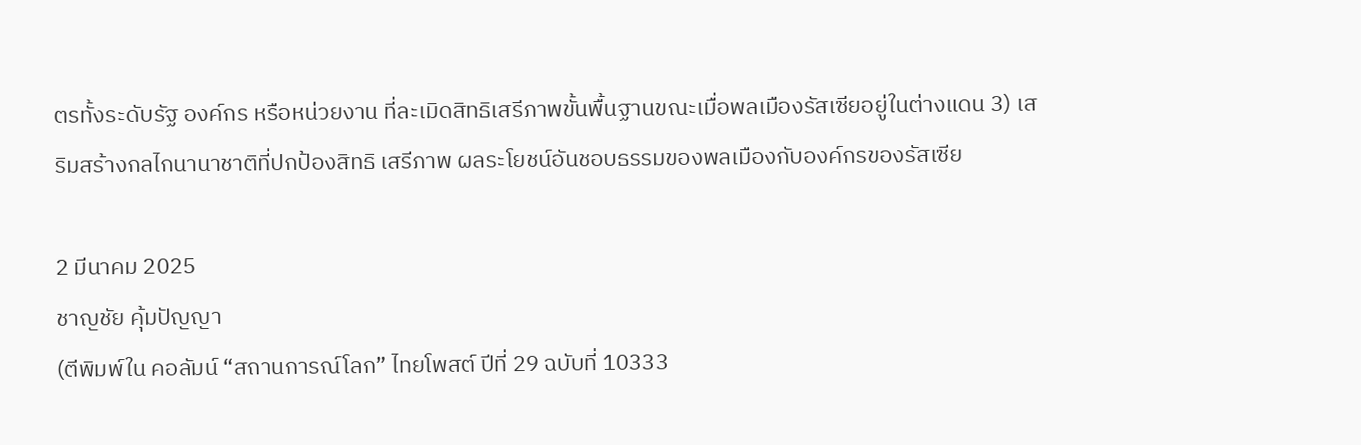ตรทั้งระดับรัฐ องค์กร หรือหน่วยงาน ที่ละเมิดสิทธิเสรีภาพขั้นพื้นฐานขณะเมื่อพลเมืองรัสเซียอยู่ในต่างแดน 3) เสริมสร้างกลไกนานาชาติที่ปกป้องสิทธิ เสรีภาพ ผลระโยชน์อันชอบธรรมของพลเมืองกับองค์กรของรัสเซีย

2 มีนาคม 2025
ชาญชัย คุ้มปัญญา
(ตีพิมพ์ใน คอลัมน์ “สถานการณ์โลก” ไทยโพสต์ ปีที่ 29 ฉบับที่ 10333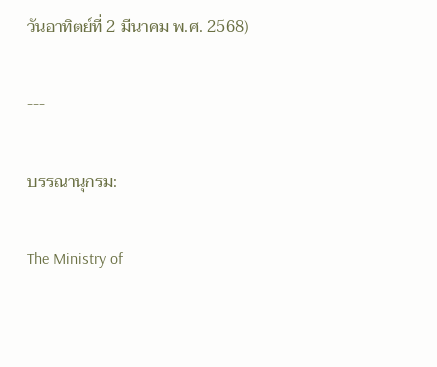วันอาทิตย์ที่ 2 มีนาคม พ.ศ. 2568)

---

บรรณานุกรม:

The Ministry of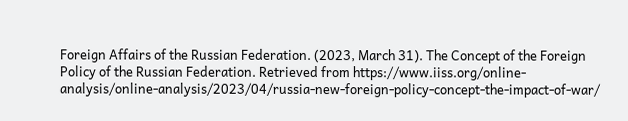Foreign Affairs of the Russian Federation. (2023, March 31). The Concept of the Foreign Policy of the Russian Federation. Retrieved from https://www.iiss.org/online-analysis/online-analysis/2023/04/russia-new-foreign-policy-concept-the-impact-of-war/